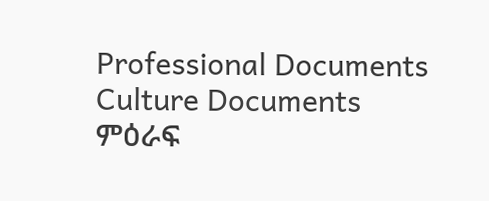Professional Documents
Culture Documents
ምዕራፍ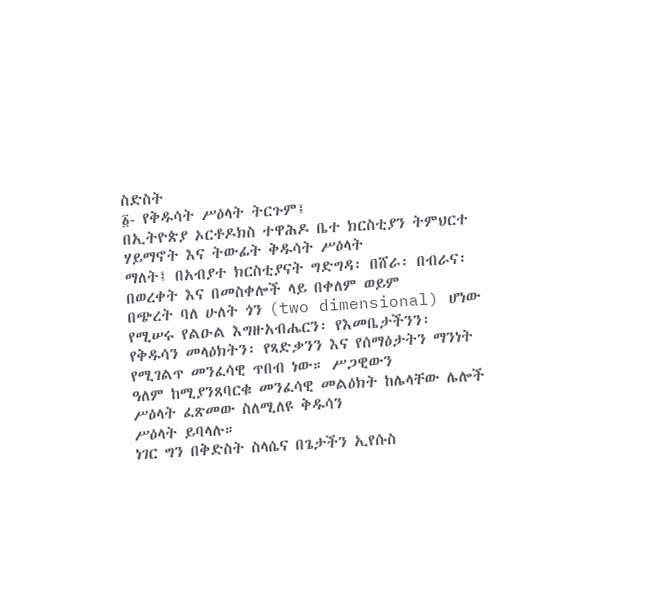ስድስት
፩- የቅዱሳት ሥዕላት ትርጉም፤
በኢትዮጵያ ኦርቶዶክስ ተዋሕዶ ቤተ ክርስቲያን ትምህርተ ሃይማኖት እና ትውፊት ቅዱሳት ሥዕላት
ማለት፤ በአብያተ ክርስቲያናት ግድግዳ፡ በሸራ፡ በብራና፡ በወረቀት እና በመስቀሎች ላይ በቀለም ወይም
በጭረት ባለ ሁለት ጎን (two dimensional) ሆነው የሚሠሩ የልዑል እግዙአብሔርን፡ የእመቤታችንን፡
የቅዱሳን መላዕክትን፡ የጻድቃንን እና የሰማዕታትን ማንነት የሚገልጥ መንፈሳዊ ጥበብ ነው። ሥጋዊውን
ዓለም ከሚያንጸባርቁ መንፈሳዊ መልዕክት ከሌላቸው ሌሎች ሥዕላት ፈጽመው ስለሚለዩ ቅዱሳን
ሥዕላት ይባላሉ።
ነገር ግን በቅድስት ስላሴና በጌታችን ኢየሱስ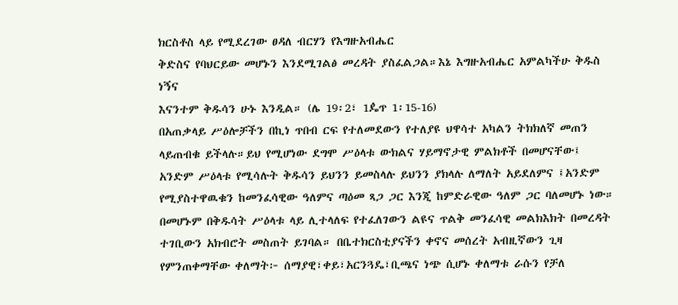ክርስቶስ ላይ የሚደረገው ፀዳለ ብርሃን የእግዙአብሔር
ቅድስና የባህርይው መሆኑን እንደሚገልፅ መረዳት ያስፈልጋል።እኔ እግዙአብሔር አምልካችሁ ቅዱስ ነኝና
እናንተም ቅዱሳን ሁኑ እንዲል። (ሌ 19፡2፣ 1ዼጥ 1፡15-16)
በአጠቃላይ ሥዕሎቻችን በኪነ ጥበብ ርፍ የተለመደውን የተለያዩ ህዋሳተ አካልን ትክክለኛ መጠን
ላይጠብቁ ይችላሉ።ይህ የሚሆነው ደግሞ ሥዕላቱ ውክልና ሃይማኖታዊ ምልክቶች በመሆናቸው፤
አንድም ሥዕላቱ የሚሳሉት ቅዱሳን ይህንን ይመስላሉ ይህንን ያክላሉ ለማለት አይደለምና ፤አንድም
የሚያስተዋዉቁን ከመንፈሳዊው ዓለምና ጣዕመ ጻጋ ጋር እንጂ ከምድራዊው ዓለም ጋር ባለመሆኑ ነው።
በመሆኑም በቅዱሳት ሥዕላቱ ላይ ሊተላለፍ የተፈለገውን ልዩና ጥልቅ መንፈሳዊ መልክእክት በመረዳት
ተገቢውን አክብሮት መስጠት ይገባል። በቤተክርስቲያናችን ቀኖና መሰረት አብዚኛውን ጊዛ
የምንጠቀማቸው ቀለማት፦ ሰማያዊ፣ቀይ፣አርንጓዴ፣ቢጫና ነጭ ሲሆኑ ቀለማቱ ራሱን የቻለ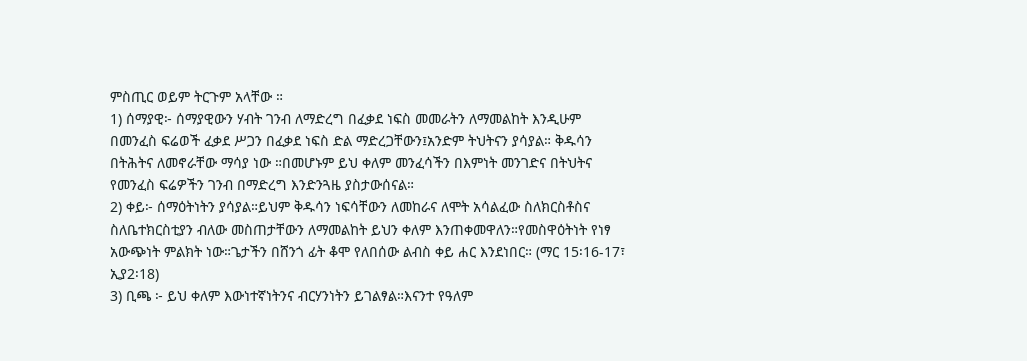ምስጢር ወይም ትርጉም አላቸው ።
1) ሰማያዊ፦ ሰማያዊውን ሃብት ገንብ ለማድረግ በፈቃደ ነፍስ መመራትን ለማመልከት እንዲሁም
በመንፈስ ፍሬወች ፈቃደ ሥጋን በፈቃደ ነፍስ ድል ማድረጋቸውን፤አንድም ትህትናን ያሳያል። ቅዱሳን
በትሕትና ለመኖራቸው ማሳያ ነው ።በመሆኑም ይህ ቀለም መንፈሳችን በእምነት መንገድና በትህትና
የመንፈስ ፍሬዎችን ገንብ በማድረግ እንድንጓዜ ያስታውሰናል።
2) ቀይ፦ ሰማዕትነትን ያሳያል።ይህም ቅዱሳን ነፍሳቸውን ለመከራና ለሞት አሳልፈው ስለክርስቶስና
ስለቤተክርስቲያን ብለው መስጠታቸውን ለማመልከት ይህን ቀለም እንጠቀመዋለን።የመስዋዕትነት የነፃ
አውጭነት ምልክት ነው።ጌታችን በሸንጎ ፊት ቆሞ የለበሰው ልብስ ቀይ ሐር እንደነበር። (ማር 15፡16-17፣
ኢያ2፡18)
3) ቢጫ ፦ ይህ ቀለም እውነተኛነትንና ብርሃንነትን ይገልፃል።እናንተ የዓለም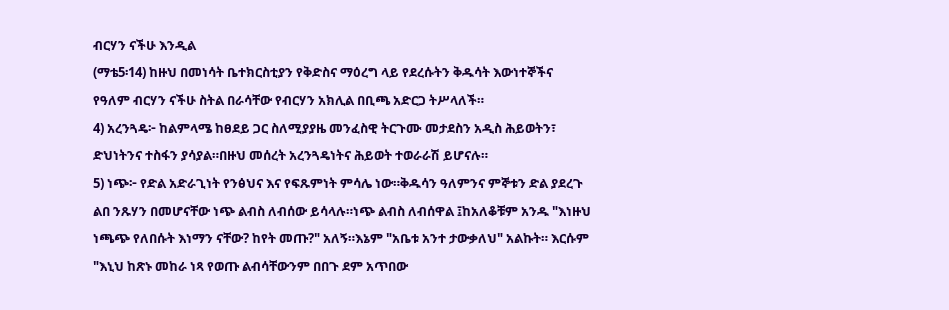ብርሃን ናችሁ እንዲል
(ማቴ5፡14) ከዙህ በመነሳት ቤተክርስቲያን የቅድስና ማዕረግ ላይ የደረሱትን ቅዱሳት እውነተኞችና
የዓለም ብርሃን ናችሁ ስትል በራሳቸው የብርሃን አክሊል በቢጫ አድርጋ ትሥላለች።
4) አረንጓዴ፦ ከልምላሜ ከፀደይ ጋር ስለሚያያዜ መንፈስዊ ትርጉሙ መታደስን አዲስ ሕይወትን፣
ድህነትንና ተስፋን ያሳያል።በዙህ መሰረት አረንጓዴነትና ሕይወት ተወራራሽ ይሆናሉ።
5) ነጭ፦ የድል አድራጊነት የንፅህና እና የፍጹምነት ምሳሌ ነው።ቅዱሳን ዓለምንና ምኞቱን ድል ያደረጉ
ልበ ንጹሃን በመሆናቸው ነጭ ልብስ ለብሰው ይሳላሉ።ነጭ ልብስ ለብሰዋል ፤ከአለቆቹም አንዱ "እነዙህ
ነጫጭ የለበሱት እነማን ናቸው? ከየት መጡ?" አለኝ።እኔም "አቤቱ አንተ ታውቃለህ" አልኩት። እርሱም
"እኒህ ከጽኑ መከራ ነጻ የወጡ ልብሳቸውንም በበጉ ደም አጥበው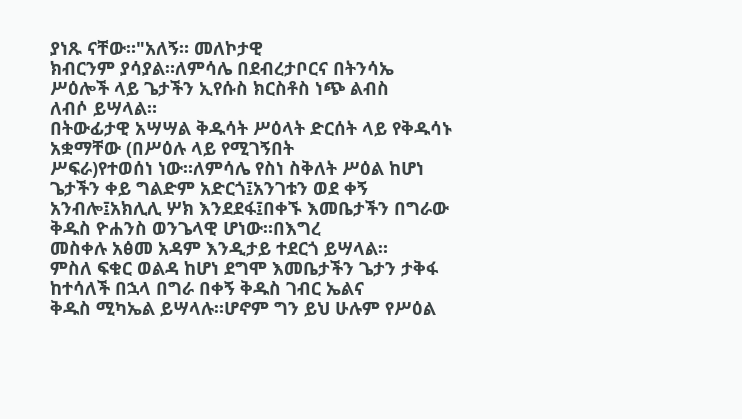ያነጹ ናቸው።"አለኝ። መለኮታዊ
ክብርንም ያሳያል።ለምሳሌ በደብረታቦርና በትንሳኤ ሥዕሎች ላይ ጌታችን ኢየሱስ ክርስቶስ ነጭ ልብስ
ለብሶ ይሣላል።
በትውፊታዊ አሣሣል ቅዱሳት ሥዕላት ድርሰት ላይ የቅዱሳኑ አቋማቸው (በሥዕሉ ላይ የሚገኝበት
ሥፍራ)የተወሰነ ነው።ለምሳሌ የስነ ስቅለት ሥዕል ከሆነ ጌታችን ቀይ ግልድም አድርጎ፤አንገቱን ወደ ቀኝ
አንብሎ፤አክሊሊ ሦክ እንደደፋ፤በቀኙ እመቤታችን በግራው ቅዱስ ዮሐንስ ወንጌላዊ ሆነው።በእግረ
መስቀሉ አፅመ አዳም እንዲታይ ተደርጎ ይሣላል።
ምስለ ፍቁር ወልዳ ከሆነ ደግሞ እመቤታችን ጌታን ታቅፋ ከተሳለች በኋላ በግራ በቀኝ ቅዱስ ገብር ኤልና
ቅዱስ ሚካኤል ይሣላሉ።ሆኖም ግን ይህ ሁሉም የሥዕል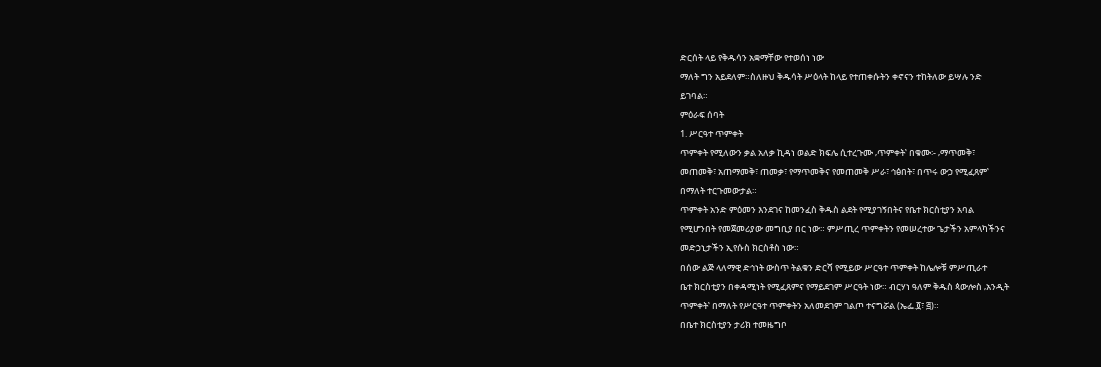ድርሰት ላይ የቅዱሳን አቋማቸው የተወሰነ ነው
ማለት ግን አይደለም።ስለዙህ ቅዱሳት ሥዕላት ከላይ የተጠቀሱትን ቀኖናን ተከትለው ይሣሉ ንድ
ይገባል።
ምዕራፍ ሰባት
1. ሥርዓተ ጥምቀት
ጥምቀት የሚለውን ቃል አለቃ ኪዳነ ወልድ ክፍሌ ሲተረጉሙ ‚ጥምቀት‛ በቁሙ፡- ‚ማጥመቅ፣
መጠመቅ፣ አጠማመቅ፣ ጠመቃ፣ የማጥመቅና የመጠመቅ ሥራ፣ ኅፅበት፣ በጥሩ ውኃ የሚፈጸም‛
በማለት ተርጉመውታል።
ጥምቀት አንድ ምዕመን እንደገና ከመንፈስ ቅዱስ ልደት የሚያገኝበትና የቤተ ክርስቲያን አባል
የሚሆንበት የመጀመሪያው መግቢያ በር ነው። ምሥጢረ ጥምቀትን የመሠረተው ጌታችን አምላካችንና
መድኃኒታችን ኢየሱስ ክርስቶስ ነው።
በሰው ልጅ ላለማዊ ድኅነት ውስጥ ትልቁን ድርሻ የሚይው ሥርዓተ ጥምቀት ከሌሎቹ ምሥጢራተ
ቤተ ክርስቲያን በቀዳሚነት የሚፈጸምና የማይደገም ሥርዓት ነው። ብርሃነ ዓለም ቅዱስ ጳውሎስ ‚አንዲት
ጥምቀት‛ በማለት የሥርዓተ ጥምቀትን አለመደገም ገልጦ ተናግሯል (ኤፌ.፬፣ ፭)።
በቤተ ክርስቲያን ታሪክ ተመዜግቦ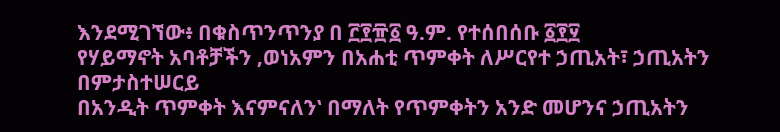እንደሚገኘው፥ በቁስጥንጥንያ በ ፫፻፹፩ ዓ.ም. የተሰበሰቡ ፩፻፶
የሃይማኖት አባቶቻችን ‚ወነአምን በአሐቲ ጥምቀት ለሥርየተ ኃጢአት፣ ኃጢአትን በምታስተሠርይ
በአንዲት ጥምቀት እናምናለን‛ በማለት የጥምቀትን አንድ መሆንና ኃጢአትን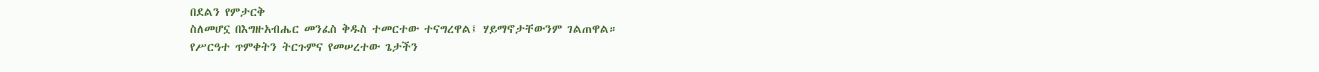በደልን የምታርቅ
ስለመሆኗ በእግዙአብሔር መንፈስ ቅዱስ ተመርተው ተናግረዋል፤ ሃይማኖታቸውንም ገልጠዋል።
የሥርዓተ ጥምቀትን ትርጉምና የመሠረተው ጌታችን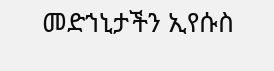መድኀኒታችን ኢየሱስ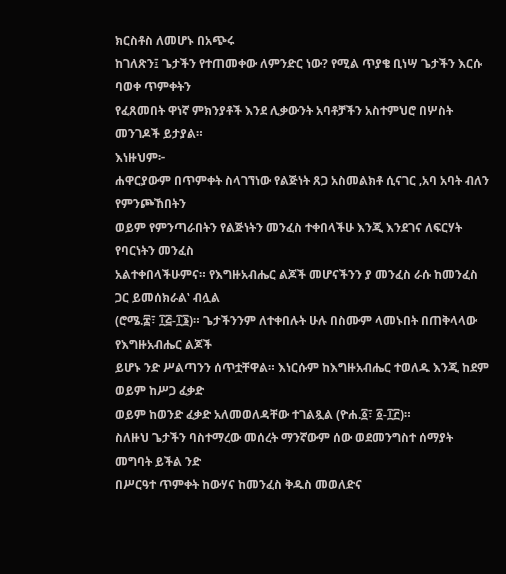ክርስቶስ ለመሆኑ በአጭሩ
ከገለጽን፤ ጌታችን የተጠመቀው ለምንድር ነው? የሚል ጥያቄ ቢነሣ ጌታችን እርሱ ባወቀ ጥምቀትን
የፈጸመበት ዋነኛ ምክንያቶች እንደ ሊቃውንት አባቶቻችን አስተምህሮ በሦስት መንገዶች ይታያል።
እነዙህም፦
ሐዋርያውም በጥምቀት ስላገኘነው የልጅነት ጸጋ አስመልክቶ ሲናገር ‚አባ አባት ብለን የምንጮኸበትን
ወይም የምንጣራበትን የልጅነትን መንፈስ ተቀበላችሁ እንጂ እንደገና ለፍርሃት የባርነትን መንፈስ
አልተቀበላችሁምና። የእግዙአብሔር ልጆች መሆናችንን ያ መንፈስ ራሱ ከመንፈስ ጋር ይመሰክራል‛ ብሏል
(ሮሜ.፰፣ ፲፭-፲፮)። ጌታችንንም ለተቀበሉት ሁሉ በስሙም ላመኑበት በጠቅላላው የእግዙአብሔር ልጆች
ይሆኑ ንድ ሥልጣንን ሰጥቷቸዋል። እነርሱም ከእግዙአብሔር ተወለዱ እንጂ ከደም ወይም ከሥጋ ፈቃድ
ወይም ከወንድ ፈቃድ አለመወለዳቸው ተገልጿል (ዮሐ.፩፣ ፩-፲፫)።
ስለዙህ ጌታችን ባስተማረው መሰረት ማንኛውም ሰው ወደመንግስተ ሰማያት መግባት ይችል ንድ
በሥርዓተ ጥምቀት ከውሃና ከመንፈስ ቅዱስ መወለድና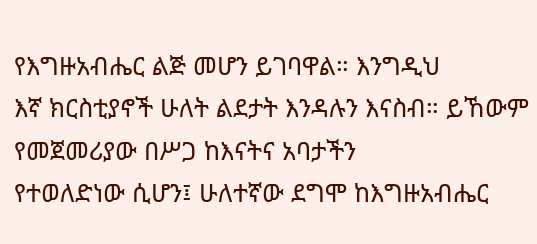የእግዙአብሔር ልጅ መሆን ይገባዋል። እንግዲህ
እኛ ክርስቲያኖች ሁለት ልደታት እንዳሉን እናስብ። ይኸውም የመጀመሪያው በሥጋ ከእናትና አባታችን
የተወለድነው ሲሆን፤ ሁለተኛው ደግሞ ከእግዙአብሔር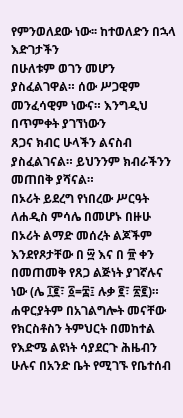የምንወለደው ነው፡፡ ከተወለድን በኋላ እድገታችን
በሁለቱም ወገን መሆን ያስፈልገዋል። ሰው ሥጋዊም መንፈሳዊም ነውና። እንግዲህ በጥምቀት ያገኘነውን
ጸጋና ክብር ሁላችን ልናስብ ያስፈልገናል። ይህንንም ክብራችንን መጠበቅ ያሻናል።
በኦሪት ይደረግ የነበረው ሥርዓት ለሐዲስ ምሳሌ በመሆኑ በዙሁ በኦሪት ልማድ መሰረት ልጆችም
እንደየጾታቸው በ ፵ እና በ ፹ ቀን በመጠመቅ የጸጋ ልጅነት ያገኛሉና ነው (ሌ ፲፪፣ ፩=፰፤ ሉቃ ፪፣ ፳፪)።
ሐዋርያትም በአገልግሎት መናቸው የክርስቶስን ትምህርት በመከተል የእድሜ ልዩነት ሳያደርጉ ሕዜብን
ሁሉና በአንድ ቤት የሚገኙ የቤተሰብ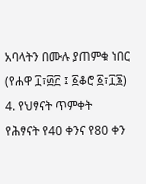አባላትን በሙሉ ያጠምቁ ነበር (የሐዋ ፲፣፴፫ ፤ ፩ቆሮ ፩፣፲፮)
4. የህፃናት ጥምቀት
የሕፃናት የ40 ቀንና የ80 ቀን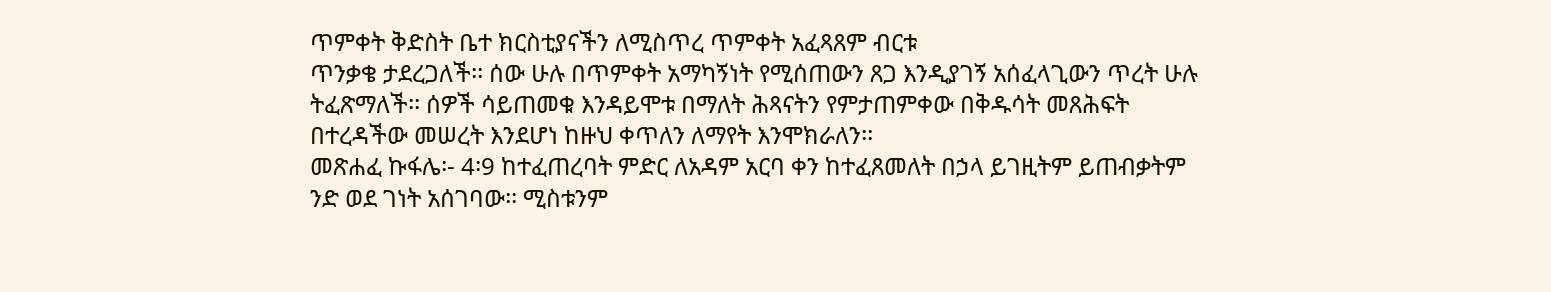ጥምቀት ቅድስት ቤተ ክርስቲያናችን ለሚስጥረ ጥምቀት አፈጻጸም ብርቱ
ጥንቃቄ ታደረጋለች፡፡ ሰው ሁሉ በጥምቀት አማካኝነት የሚሰጠውን ጸጋ እንዲያገኝ አሰፈላጊውን ጥረት ሁሉ
ትፈጽማለች፡፡ ሰዎች ሳይጠመቁ እንዳይሞቱ በማለት ሕጻናትን የምታጠምቀው በቅዱሳት መጸሕፍት
በተረዳችው መሠረት እንደሆነ ከዙህ ቀጥለን ለማየት እንሞክራለን፡፡
መጽሐፈ ኩፋሌ፡- 4፡9 ከተፈጠረባት ምድር ለአዳም አርባ ቀን ከተፈጸመለት በኃላ ይገዚትም ይጠብቃትም
ንድ ወደ ገነት አሰገባው፡፡ ሚስቱንም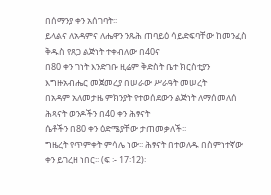በሰማንያ ቀን አሰገባት፡፡
ይላልና ለአዳምና ለሔዋን ንጹሕ ጠባይዕ ሳይድፍባቸው ከመንፈስ ቅዱስ የጸጋ ልጅነት ተቀብለው በ40ና
በ80 ቀን ገነት እንድገቡ ዚሬም ቅድስት ቤተ ክርስቲያን እግዙአብሔር መጀመረያ በሠራው ሥራዓት መሠረት
በአዳም አለመታዜ ምክንያት የተወሰደውን ልጅነት ለማሰመለሰ ሕጻናት ወንዶችን በ40 ቀን ሕፃናት
ሴቶችን በ80 ቀን ዕድሜያቸው ታጠመቃለች፡፡
ግዜረት የጥምቀት ምሳሌ ነው፡፡ ሕፃናት በተወለዱ በስምነተኛው ቀን ይገረዘ ነበር፡፡ (ፍ ፡- 17፡12)፡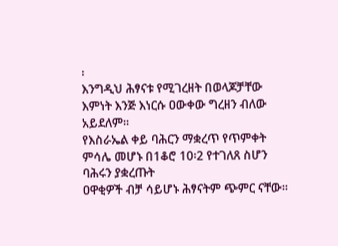፡
እንግዲህ ሕፃናቱ የሚገረዘት በወላጆቻቸው እምነት እንጅ እነርሱ ዐውቀው ግረዘን ብለው አይደለም፡፡
የእስራኤል ቀይ ባሕርን ማቋረጥ የጥምቀት ምሳሌ መሆኑ በ1ቆሮ 10፡2 የተገለጸ ስሆን ባሕሩን ያቋረጡት
ዐዋቂዎች ብቻ ሳይሆኑ ሕፃናትም ጭምር ናቸው፡፡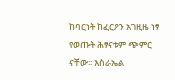ከባርነት ከፈርዖን አገዚዜ ነፃ የወጡት ሕፃናቱም ጭምር
ናቸው፡፡ እስራኤል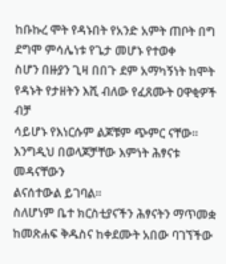ከቡኩረ ሞት የዳኑበት የአንድ አምት ጠቦት በግ ደግሞ ምሳሌነቱ የጌታ መሆኑ የተወቀ
ስሆን በዙያን ጊዛ በበጉ ደም አማካኝነት ከሞት የዳኑት የታዘትን እሺ ብለው የፈጸሙት ዐዋቂዎች ብቻ
ሳይሆኑ የእነርሱም ልጆቹም ጭምር ናቸው፡፡ እንግዲህ በወላጆቻቸው እምነት ሕፃናቱ መዳናቸውን
ልናሰተውል ይገባል፡፡
ስለሆነም ቤተ ክርስቲያናችን ሕፃናትን ማጥመቋ ከመጽሐፍ ቅዱስና ከቀደሙት አበው ባገኘችው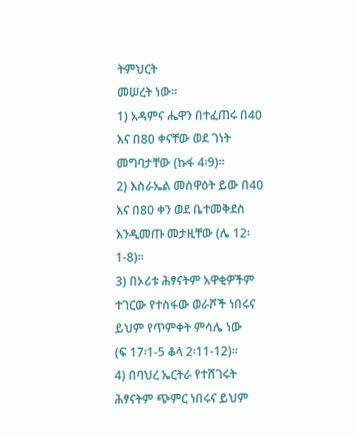ትምህርት
መሠረት ነው፡፡
1) አዳምና ሔዋን በተፈጠሩ በ40 እና በ80 ቀናቸው ወደ ገነት መግባታቸው (ኩፋ 4፡9)፡፡
2) እስራኤል መስዋዕት ይው በ40 እና በ80 ቀን ወደ ቤተመቅደስ እንዲመጡ መታዚቸው (ሌ 12፡
1-8)፡፡
3) በኦሪቱ ሕፃናትም አዋቂዎችም ተገርው የተስፋው ወራሾች ነበሩና ይህም የጥምቀት ምሳሌ ነው
(ፍ 17፡1-5 ቆላ 2፡11-12)፡፡
4) በባህረ ኤርትራ የተሸገሩት ሕፃናትም ጭምር ነበሩና ይህም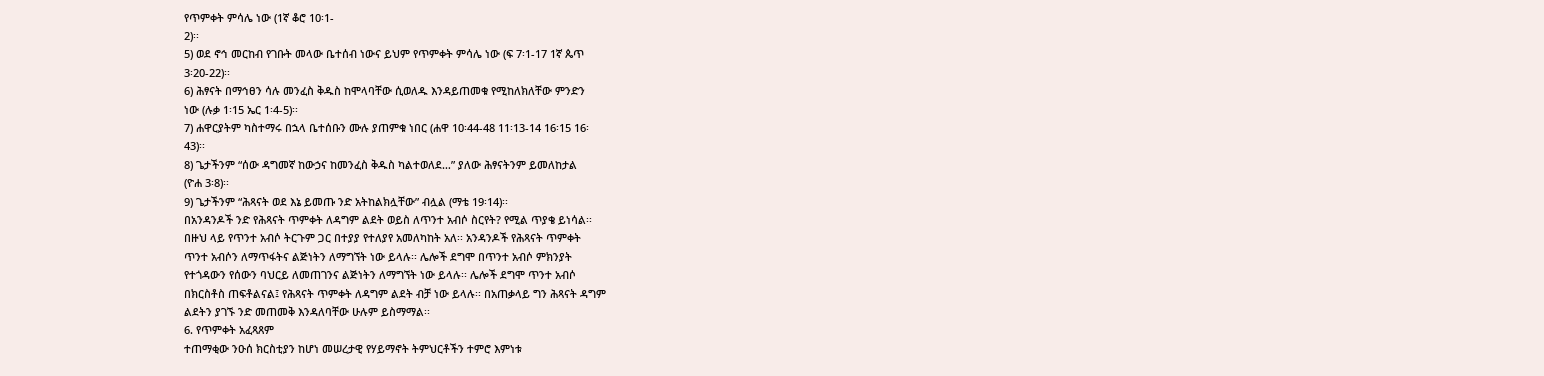የጥምቀት ምሳሌ ነው (1ኛ ቆሮ 10፡1-
2)፡፡
5) ወደ ኖኅ መርከብ የገቡት መላው ቤተሰብ ነውና ይህም የጥምቀት ምሳሌ ነው (ፍ 7፡1-17 1ኛ ጴጥ
3፡20-22)፡፡
6) ሕፃናት በማኅፀን ሳሉ መንፈስ ቅዱስ ከሞላባቸው ሲወለዱ እንዳይጠመቁ የሚከለክለቸው ምንድን
ነው (ሉቃ 1፡15 ኤር 1፡4-5)፡፡
7) ሐዋርያትም ካስተማሩ በኋላ ቤተሰቡን ሙሉ ያጠምቁ ነበር (ሐዋ 10፡44-48 11፡13-14 16፡15 16፡
43)፡፡
8) ጌታችንም “ሰው ዳግመኛ ከውኃና ከመንፈስ ቅዱስ ካልተወለደ…” ያለው ሕፃናትንም ይመለከታል
(ዮሐ 3፡8)፡፡
9) ጌታችንም “ሕጻናት ወደ እኔ ይመጡ ንድ አትከልክሏቸው” ብሏል (ማቴ 19፡14)፡፡
በአንዳንዶች ንድ የሕጻናት ጥምቀት ለዳግም ልደት ወይስ ለጥንተ አብሶ ስርየት? የሚል ጥያቄ ይነሳል፡፡
በዙህ ላይ የጥንተ አብሶ ትርጉም ጋር በተያያ የተለያየ አመለካከት አለ፡፡ አንዳንዶች የሕጻናት ጥምቀት
ጥንተ አብሶን ለማጥፋትና ልጅነትን ለማግኘት ነው ይላሉ፡፡ ሌሎች ደግሞ በጥንተ አብሶ ምክንያት
የተጎዳውን የሰውን ባህርይ ለመጠገንና ልጅነትን ለማግኘት ነው ይላሉ፡፡ ሌሎች ደግሞ ጥንተ አብሶ
በክርስቶስ ጠፍቶልናል፤ የሕጻናት ጥምቀት ለዳግም ልደት ብቻ ነው ይላሉ፡፡ በአጠቃላይ ግን ሕጻናት ዳግም
ልደትን ያገኙ ንድ መጠመቅ እንዳለባቸው ሁሉም ይስማማል፡፡
6. የጥምቀት አፈጻጸም
ተጠማቂው ንዑሰ ክርስቲያን ከሆነ መሠረታዊ የሃይማኖት ትምህርቶችን ተምሮ እምነቱ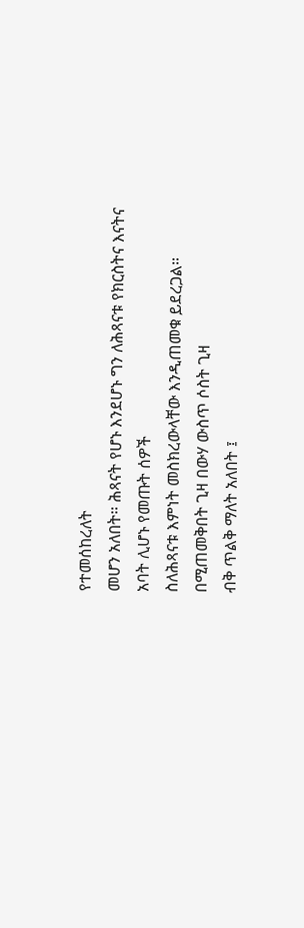የተመሰከረለት
መሆን አለበት። ሕጻናት የሆኑ እንደሆኑ ግን ለሕጻናቱ የክርስትና እናትና አባት ሊሆኑ የመጡት ሰዎች
ስለሕጻናቱ እምነት መስክረውላቸው እንዲጠመቁ ይደረጋል። በሚጠመቅበት ጊዛ በውሃ ውስጥ ሶስት ጊዛ
ብቅ ጥልቅ ማለት አለበት ፤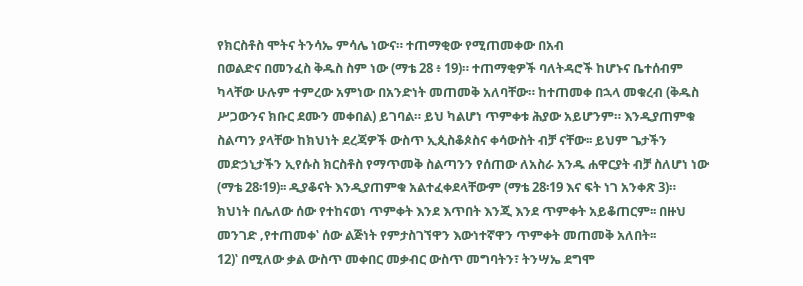የክርስቶስ ሞትና ትንሳኤ ምሳሌ ነውና። ተጠማቂው የሚጠመቀው በአብ
በወልድና በመንፈስ ቅዱስ ስም ነው (ማቴ 28 ፥ 19)። ተጠማቂዎች ባለትዳሮች ከሆኑና ቤተሰብም
ካላቸው ሁሉም ተምረው አምነው በአንድነት መጠመቅ አለባቸው። ከተጠመቀ በኋላ መቁረብ (ቅዱስ
ሥጋውንና ክቡር ደሙን መቀበል) ይገባል። ይህ ካልሆነ ጥምቀቱ ሕያው አይሆንም። እንዲያጠምቁ
ስልጣን ያላቸው ከክህነት ደረጃዎች ውስጥ ኢጲስቆጶስና ቀሳውስት ብቻ ናቸው፡፡ ይህም ጌታችን
መድኃኒታችን ኢየሱስ ክርስቶስ የማጥመቅ ስልጣንን የሰጠው ለአስራ አንዱ ሐዋርያት ብቻ ስለሆነ ነው
(ማቴ 28፡19)፡፡ ዲያቆናት እንዲያጠምቁ አልተፈቀደላቸውም (ማቴ 28፡19 እና ፍት ነገ አንቀጽ 3)።
ክህነት በሌለው ሰው የተከናወነ ጥምቀት እንደ እጥበት እንጂ እንደ ጥምቀት አይቆጠርም፡፡ በዙህ
መንገድ ‚የተጠመቀ‛ ሰው ልጅነት የምታስገኘዋን እውነተኛዋን ጥምቀት መጠመቅ አለበት፡፡
12)‛ በሚለው ቃል ውስጥ መቀበር መቃብር ውስጥ መግባትን፣ ትንሣኤ ደግሞ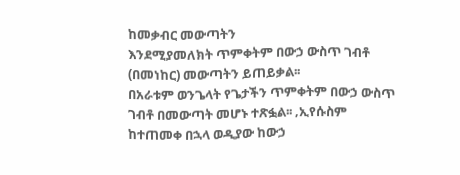ከመቃብር መውጣትን
እንደሚያመለክት ጥምቀትም በውኃ ውስጥ ገብቶ (በመነከር) መውጣትን ይጠይቃል፡፡
በአራቱም ወንጌላት የጌታችን ጥምቀትም በውኃ ውስጥ ገብቶ በመውጣት መሆኑ ተጽፏል፡፡ ‚ኢየሱስም
ከተጠመቀ በኋላ ወዲያው ከውኃ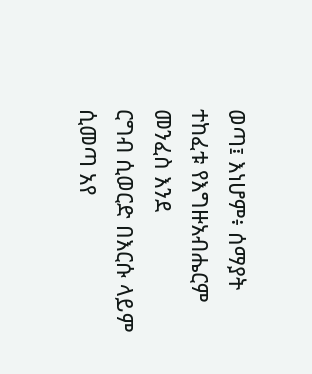ወጣ፤ እነሆም፥ ሰማያት ተከፈቱ የእግዙአብሔርም መንፈስ እንደ
ርግብ ሲወርድ በእርሱ ላይም ሲመጣ አየ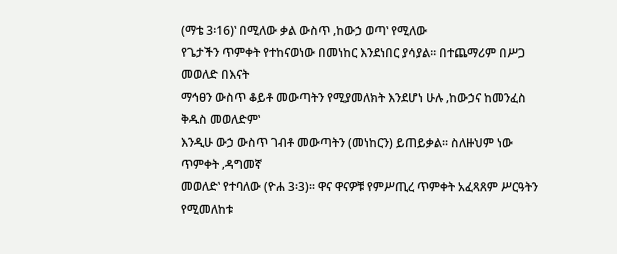(ማቴ 3፡16)‛ በሚለው ቃል ውስጥ ‚ከውኃ ወጣ‛ የሚለው
የጌታችን ጥምቀት የተከናወነው በመነከር እንደነበር ያሳያል፡፡ በተጨማሪም በሥጋ መወለድ በእናት
ማኅፀን ውስጥ ቆይቶ መውጣትን የሚያመለክት እንደሆነ ሁሉ ‚ከውኃና ከመንፈስ ቅዱስ መወለድም‛
እንዲሁ ውኃ ውስጥ ገብቶ መውጣትን (መነከርን) ይጠይቃል፡፡ ስለዙህም ነው ጥምቀት ‚ዳግመኛ
መወለድ‛ የተባለው (ዮሐ 3፡3)፡፡ ዋና ዋናዎቹ የምሥጢረ ጥምቀት አፈጻጸም ሥርዓትን የሚመለከቱ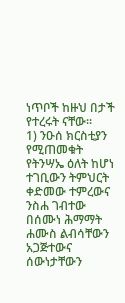ነጥቦች ከዙህ በታች የተረሩት ናቸው፡፡
1) ንዑሰ ክርስቲያን የሚጠመቁት የትንሣኤ ዕለት ከሆነ ተገቢውን ትምህርት ቀድመው ተምረውና
ንስሐ ገብተው በሰሙነ ሕማማት ሐሙስ ልብሳቸውን አጋጅተውና ሰውነታቸውን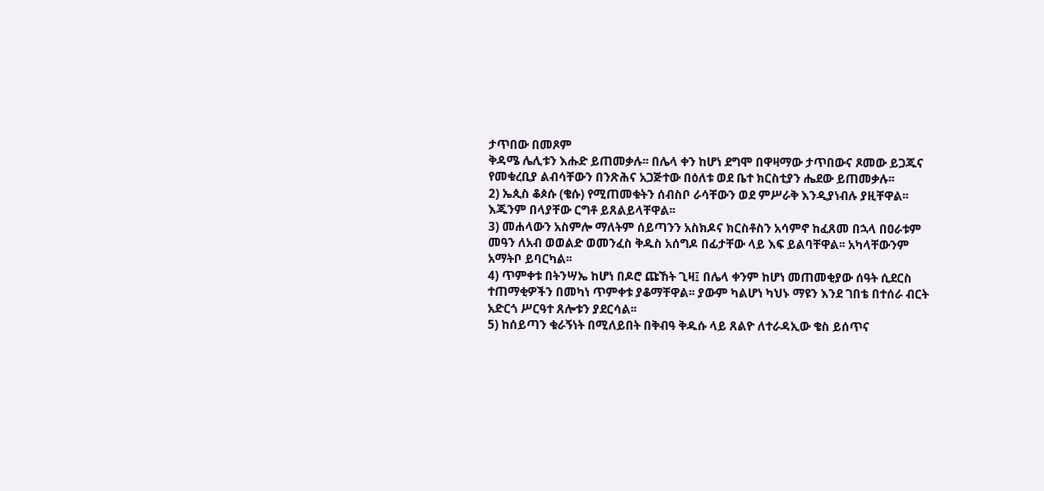ታጥበው በመጾም
ቅዳሜ ሌሊቱን እሑድ ይጠመቃሉ፡፡ በሌላ ቀን ከሆነ ደግሞ በዋዛማው ታጥበውና ጾመው ይጋጁና
የመቁረቢያ ልብሳቸውን በንጽሕና አጋጅተው በዕለቱ ወደ ቤተ ክርስቲያን ሔደው ይጠመቃሉ፡፡
2) ኤጲስ ቆጶሱ (ቄሱ) የሚጠመቁትን ሰብስቦ ራሳቸውን ወደ ምሥራቅ እንዲያነብሉ ያዚቸዋል፡፡
እጁንም በላያቸው ርግቶ ይጸልይላቸዋል፡፡
3) መሐላውን አስምሎ ማለትም ሰይጣንን አስክዶና ክርስቶስን አሳምኖ ከፈጸመ በኋላ በዐራቱም
መዓን ለአብ ወወልድ ወመንፈስ ቅዱስ አሰግዶ በፊታቸው ላይ እፍ ይልባቸዋል፡፡ አካላቸውንም
አማትቦ ይባርካል፡፡
4) ጥምቀቱ በትንሣኤ ከሆነ በዶሮ ጩኸት ጊዛ፤ በሌላ ቀንም ከሆነ መጠመቂያው ሰዓት ሲደርስ
ተጠማቂዎችን በመካነ ጥምቀቱ ያቆማቸዋል፡፡ ያውም ካልሆነ ካህኑ ማዩን እንደ ገበቴ በተሰራ ብርት
አድርጎ ሥርዓተ ጸሎቱን ያደርሳል፡፡
5) ከሰይጣን ቁራኝነት በሚለይበት በቅብዓ ቅዱሱ ላይ ጸልዮ ለተራዳኢው ቄስ ይሰጥና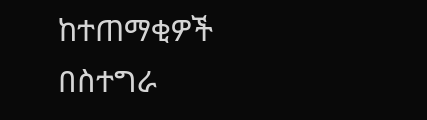ከተጠማቂዎች
በስተግራ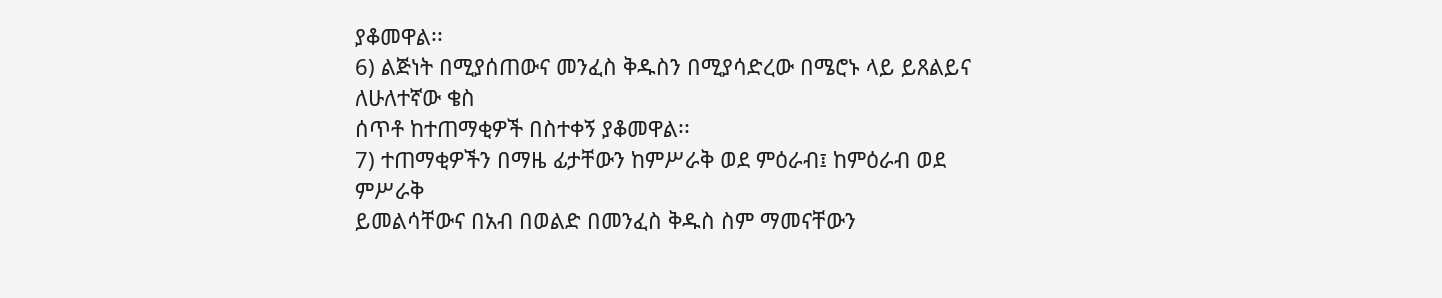ያቆመዋል፡፡
6) ልጅነት በሚያሰጠውና መንፈስ ቅዱስን በሚያሳድረው በሜሮኑ ላይ ይጸልይና ለሁለተኛው ቄስ
ሰጥቶ ከተጠማቂዎች በስተቀኝ ያቆመዋል፡፡
7) ተጠማቂዎችን በማዜ ፊታቸውን ከምሥራቅ ወደ ምዕራብ፤ ከምዕራብ ወደ ምሥራቅ
ይመልሳቸውና በአብ በወልድ በመንፈስ ቅዱስ ስም ማመናቸውን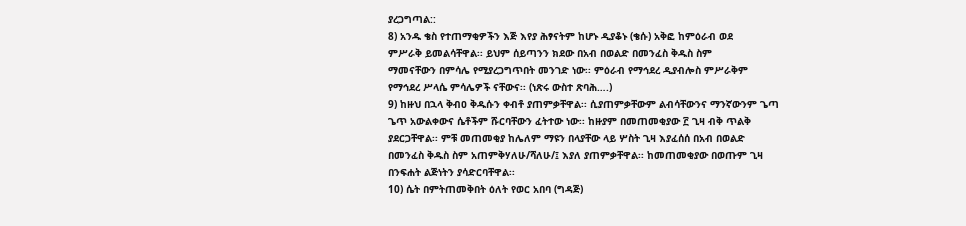ያረጋግጣል::
8) አንዱ ቄስ የተጠማቂዎችን እጅ እየያ ሕፃናትም ከሆኑ ዲያቆኑ (ቄሱ) አቅፎ ከምዕራብ ወደ
ምሥራቅ ይመልሳቸዋል፡፡ ይህም ሰይጣንን ክደው በአብ በወልድ በመንፈስ ቅዱስ ስም
ማመናቸውን በምሳሌ የሚያረጋግጥበት መንገድ ነው፡፡ ምዕራብ የማኅደረ ዲያብሎስ ምሥራቅም
የማኅደረ ሥላሴ ምሳሌዎች ናቸውና፡፡ (ነጽሩ ውስተ ጽባሕ….)
9) ከዙህ በኋላ ቅብዐ ቅዱሱን ቀብቶ ያጠምቃቸዋል፡፡ ሲያጠምቃቸውም ልብሳቸውንና ማንኛውንም ጌጣ
ጌጥ አውልቀውና ሴቶችም ሹርባቸውን ፈትተው ነው፡፡ ከዙያም በመጠመቂያው ፫ ጊዛ ብቅ ጥልቅ
ያደርጋቸዋል፡፡ ምቹ መጠመቂያ ከሌለም ማዩን በላያቸው ላይ ሦስት ጊዛ እያፈሰሰ በአብ በወልድ
በመንፈስ ቅዱስ ስም አጠምቅሃለሁ/ሻለሁ/፤ እያለ ያጠምቃቸዋል፡፡ ከመጠመቂያው በወጡም ጊዛ
በንፍሐት ልጅነትን ያሳድርባቸዋል፡፡
10) ሴት በምትጠመቅበት ዕለት የወር አበባ (ግዳጅ)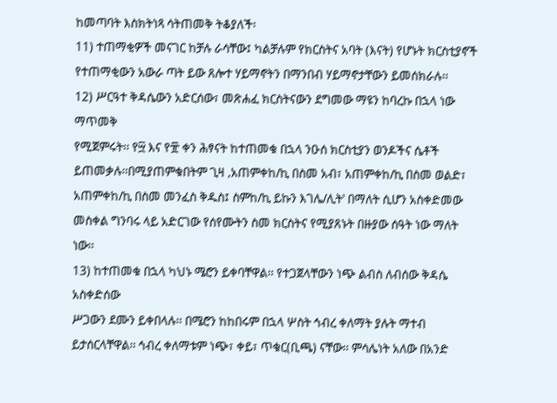ከመጣባት እስክትነጻ ሳትጠመቅ ትቆያለች፡
11) ተጠማቂዎች መናገር ከቻሉ ራሳቸው፤ ካልቻሉም የክርስትና አባት (እናት) የሆኑት ክርስቲያኖች
የተጠማቂውን አውራ ጣት ይው ጸሎተ ሃይማኖትን በማንበብ ሃይማኖታቸውን ይመሰክራሉ፡፡
12) ሥርዓተ ቅዳሴውን አድርሰው፣ መጽሐፈ ክርስትናውን ደግመው ማዩን ከባረኩ በኋላ ነው ማጥመቅ
የሚጀምሩት፡፡ የ፵ እና የ፹ ቀን ሕፃናት ከተጠመቁ በኋላ ንዑሰ ክርስቲያን ወንዶችና ሴቶች
ይጠመቃሉ፡፡በሚያጠምቁበትም ጊዛ ‚አጠምቀከ/ኪ በስመ አብ፣ አጠምቀከ/ኪ በስመ ወልድ፣
አጠምቀከ/ኪ በስመ መንፈስ ቅዱስ፤ ስምከ/ኪ ይኩን እገሌ/ሊት‛ በማለት ሲሆን አስቀድመው
መስቀል ግንባሩ ላይ አድርገው የሰየሙትን ስመ ክርስትና የሚያጸኑት በዙያው ሰዓት ነው ማለት
ነው፡፡
13) ከተጠመቁ በኋላ ካህኑ ሜሮን ይቀባቸዋል፡፡ የተጋጀላቸውን ነጭ ልብስ ለብሰው ቅዳሴ አስቀድሰው
ሥጋውን ደሙን ይቀበላሉ፡፡ በሜሮን ከከበሩም በኋላ ሦስት ኅብረ ቀለማት ያሉት ማተብ
ይታሰርላቸዋል፡፡ ኅብረ ቀለማቱም ነጭ፣ ቀይ፣ ጥቁር(ቢጫ) ናቸው፡፡ ምሳሌነት አለው በአንድ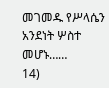መገመዱ የሥላሴን አንደነት ሦስተ መሆኑ……
14)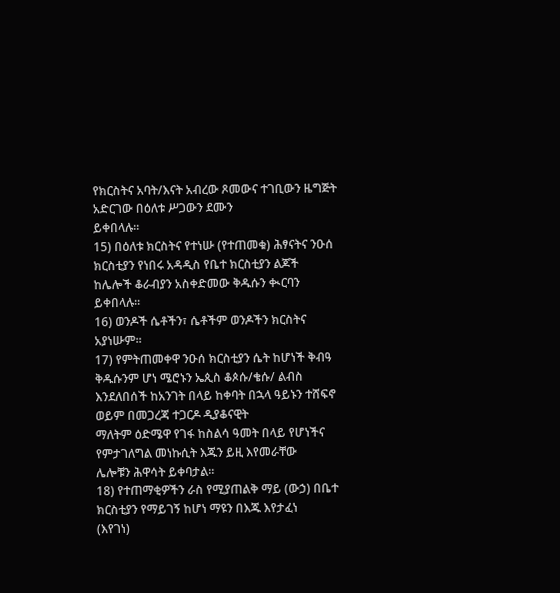የክርስትና አባት/እናት አብረው ጾመውና ተገቢውን ዜግጅት አድርገው በዕለቱ ሥጋውን ደሙን
ይቀበላሉ፡፡
15) በዕለቱ ክርስትና የተነሡ (የተጠመቁ) ሕፃናትና ንዑሰ ክርስቲያን የነበሩ አዳዲስ የቤተ ክርስቲያን ልጆች
ከሌሎች ቆራብያን አስቀድመው ቅዱሱን ቊርባን ይቀበላሉ፡፡
16) ወንዶች ሴቶችን፣ ሴቶችም ወንዶችን ክርስትና አያነሡም፡፡
17) የምትጠመቀዋ ንዑሰ ክርስቲያን ሴት ከሆነች ቅብዓ ቅዱሱንም ሆነ ሜሮኑን ኤጲስ ቆጶሱ/ቄሱ/ ልብስ
እንደለበሰች ከአንገት በላይ ከቀባት በኋላ ዓይኑን ተሸፍኖ ወይም በመጋረጃ ተጋርዶ ዲያቆናዊት
ማለትም ዕድሜዋ የገፋ ከስልሳ ዓመት በላይ የሆነችና የምታገለግል መነኩሲት እጁን ይዚ እየመራቸው
ሌሎቹን ሕዋሳት ይቀባታል፡፡
18) የተጠማቂዎችን ራስ የሚያጠልቅ ማይ (ውኃ) በቤተ ክርስቲያን የማይገኝ ከሆነ ማዩን በእጁ እየታፈነ
(እየገነ)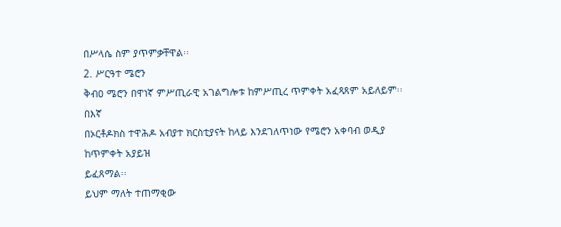በሥላሴ ስም ያጥምቃቸዋል፡፡
2. ሥርዓተ ሜሮን
ቅብዐ ሜሮን በዋነኛ ምሥጢራዊ አገልግሎቱ ከምሥጢረ ጥምቀት አፈጻጸም አይለይም፡፡ በእኛ
በኦርቶዶክስ ተዋሕዶ አብያተ ክርስቲያናት ከላይ እንደገለጥነው የሜሮን አቀባብ ወዲያ ከጥምቀት አያይዝ
ይፈጸማል፡፡
ይህም ማለት ተጠማቂው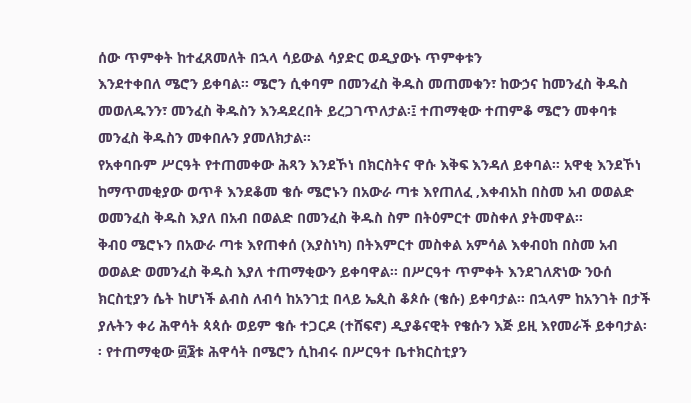ሰው ጥምቀት ከተፈጸመለት በኋላ ሳይውል ሳያድር ወዲያውኑ ጥምቀቱን
እንደተቀበለ ሜሮን ይቀባል፡፡ ሜሮን ሲቀባም በመንፈስ ቅዱስ መጠመቁን፣ ከውኃና ከመንፈስ ቅዱስ
መወለዱንን፣ መንፈስ ቅዱስን እንዳደረበት ይረጋገጥለታል፡፤ ተጠማቂው ተጠምቆ ሜሮን መቀባቱ
መንፈስ ቅዱስን መቀበሉን ያመለክታል፡፡
የአቀባቡም ሥርዓት የተጠመቀው ሕጻን እንደኾነ በክርስትና ዋሱ እቅፍ እንዳለ ይቀባል፡፡ አዋቂ እንደኾነ
ከማጥመቂያው ወጥቶ እንደቆመ ቄሱ ሜሮኑን በአውራ ጣቱ እየጠለፈ ‚እቀብአከ በስመ አብ ወወልድ
ወመንፈስ ቅዱስ እያለ በአብ በወልድ በመንፈስ ቅዱስ ስም በትዕምርተ መስቀለ ያትመዋል፡፡
ቅብዐ ሜሮኑን በአውራ ጣቱ እየጠቀሰ (እያስነካ) በትእምርተ መስቀል አምሳል እቀብዐከ በስመ አብ
ወወልድ ወመንፈስ ቅዱስ እያለ ተጠማቂውን ይቀባዋል፡፡ በሥርዓተ ጥምቀት እንደገለጽነው ንዑሰ
ክርስቲያን ሴት ከሆነች ልብስ ለብሳ ከአንገቷ በላይ ኤጲስ ቆጶሱ (ቄሱ) ይቀባታል፡፡ በኋላም ከአንገት በታች
ያሉትን ቀሪ ሕዋሳት ጳጳሱ ወይም ቄሱ ተጋርዶ (ተሸፍኖ) ዲያቆናዊት የቄሱን እጅ ይዚ እየመራች ይቀባታል፡
፡ የተጠማቂው ፴፮ቱ ሕዋሳት በሜሮን ሲከብሩ በሥርዓተ ቤተክርስቲያን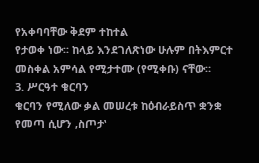የአቀባባቸው ቅደም ተከተል
የታወቀ ነው፡፡ ከላይ እንደገለጽነው ሁሉም በትእምርተ መስቀል አምሳል የሚታተሙ (የሚቀቡ) ናቸው።
3. ሥርዓተ ቁርባን
ቁርባን የሚለው ቃል መሠረቱ ከዕብራይስጥ ቋንቋ የመጣ ሲሆን ‚ስጦታ‛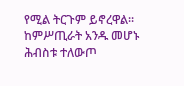የሚል ትርጉም ይኖረዋል፡፡
ከምሥጢራት አንዱ መሆኑ ሕብስቱ ተለውጦ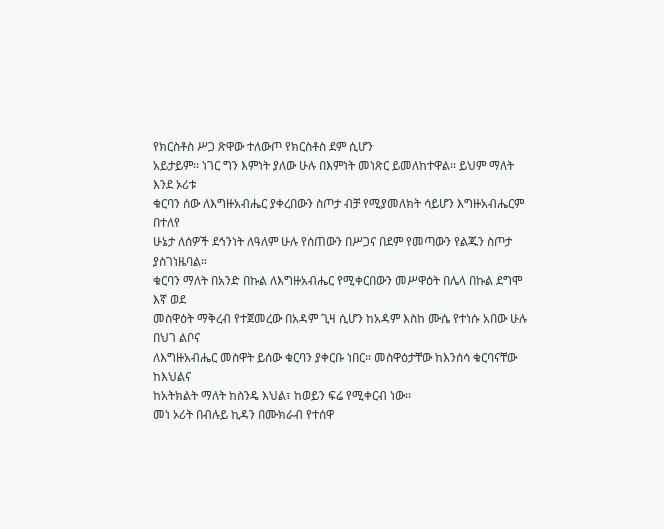የክርስቶስ ሥጋ ጽዋው ተለውጦ የክርስቶስ ደም ሲሆን
አይታይም፡፡ ነገር ግን እምነት ያለው ሁሉ በእምነት መነጽር ይመለከተዋል፡፡ ይህም ማለት እንደ ኦሪቱ
ቁርባን ሰው ለእግዙአብሔር ያቀረበውን ስጦታ ብቻ የሚያመለክት ሳይሆን እግዙአብሔርም በተለየ
ሁኔታ ለሰዎች ደኅንነት ለዓለም ሁሉ የሰጠውን በሥጋና በደም የመጣውን የልጁን ስጦታ ያስገነዜባል።
ቁርባን ማለት በአንድ በኩል ለእግዙአብሔር የሚቀርበውን መሥዋዕት በሌላ በኩል ደግሞ እኛ ወደ
መስዋዕት ማቅረብ የተጀመረው በአዳም ጊዛ ሲሆን ከአዳም እስከ ሙሴ የተነሱ አበው ሁሉ በህገ ልቦና
ለእግዙአብሔር መስዋት ይሰው ቁርባን ያቀርቡ ነበር፡፡ መስዋዕታቸው ከእንሰሳ ቁርባናቸው ከእህልና
ከአትክልት ማለት ከስንዴ እህል፣ ከወይን ፍሬ የሚቀርብ ነው፡፡
መነ ኦሪት በብሉይ ኪዳን በሙክራብ የተሰዋ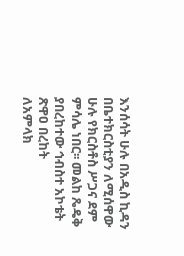እንሰሳት ሁሉ በአዲስ ኪዳን በቤተክርስቲያን ለሚሰዋው
ሁሉ የክርስቶስ ሥጋና ደም ምሳሌ ነበር፡፡ መልከ ጼዴቅ ያበረከተው ኅብስተ አኮቴት ጽዋዐ በረከት
ለአምላክ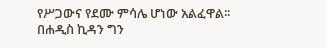የሥጋውና የደሙ ምሳሌ ሆነው አልፈዋል፡፡ በሐዲስ ኪዳን ግን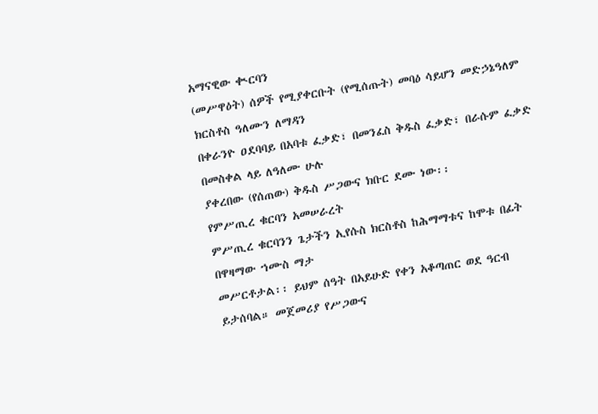አማናዊው ቊርባን
(መሥዋዕት) ሰዎች የሚያቀርቡት (የሚሰጡት) መባዕ ሳይሆን መድኃኔዓለም ክርስቶስ ዓለሙን ለማዳን
በቀራንዮ ዐደባባይ በአባቱ ፈቃድ፣ በመንፈስ ቅዱስ ፈቃድ፣ በራሱም ፈቃድ በመስቀል ላይ ለዓለሙ ሁሉ
ያቀረበው (የሰጠው) ቅዱስ ሥጋውና ክቡር ደሙ ነው፡፡
የምሥጢረ ቁርባን አመሠራረት
ምሥጢረ ቁርባንን ጌታችን ኢየሱስ ክርስቶስ ከሕማማቱና ከሞቱ በፊት በዋዛማው ኀሙስ ማታ
መሥርቶታል፡፡ ይህም ሰዓት በአይሁድ የቀን አቆጣጠር ወደ ዓርብ ይታሰባል። መጀመሪያ የሥጋውና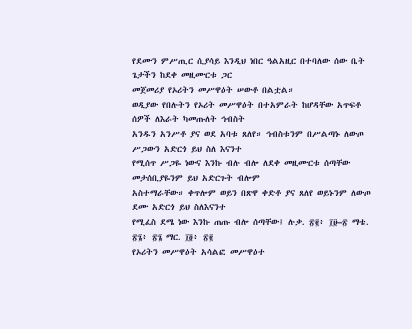የደሙን ምሥጢር ሲያሳይ እንዲህ ነበር ዓልአዚር በተባለው ሰው ቤት ጌታችን ከደቀ መዚሙርቱ ጋር
መጀመሪያ የኦሪትን መሥዋዕት ሠውቶ በልቷል።
ወዲያው የበሉትን የኦሪት መሥዋዕት በተአምራት ከሆዳቸው አጥፍቶ ሰዎች ለእራት ካመጡለት ኅብስት
አንዱን አንሥቶ ያና ወደ አባቱ ጸለየ። ኅብስቱንም በሥልጣኑ ለውጦ ሥጋውን አድርጎ ይህ ስለ እናንተ
የሚሰጥ ሥጋዬ ነውና እንኩ ብሉ ብሎ ለደቀ መዚሙርቱ ሰጣቸው መታሰቢያዬንም ይህ አድርጉት ብሎም
አስተማራቸው። ቀጥሎም ወይን በጽዋ ቀድቶ ያና ጸለየ ወይኑንም ለውጦ ደሙ አድርጎ ይህ ስለእናንተ
የሚፈስ ደሜ ነው እንኩ ጠጡ ብሎ ሰጣቸው፤ ሉቃ. ፳፪፥ ፲፱–፳ ማቴ. ፳፮፥ ፳፮ ማር. ፲፬፥ ፳፪
የኦሪትን መሥዋዕት አሳልፎ መሥዋዕተ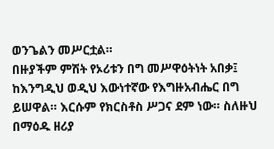ወንጌልን መሥርቷል።
በዙያችም ምሽት የኦሪቱን በግ መሥዋዕትነት አበቃ፤ ከእንግዲህ ወዲህ እውነተኛው የእግዙአብሔር በግ
ይሠዋል። እርሱም የክርስቶስ ሥጋና ደም ነው። ስለዙህ በማዕዱ ዘሪያ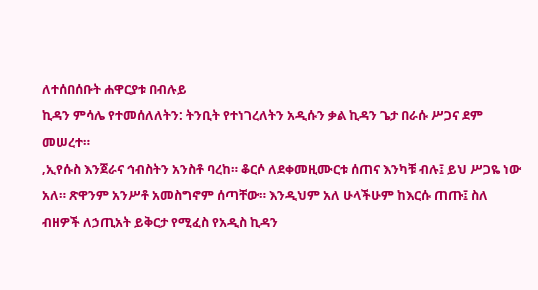ለተሰበሰቡት ሐዋርያቱ በብሉይ
ኪዳን ምሳሌ የተመሰለለትን: ትንቢት የተነገረለትን አዲሱን ቃል ኪዳን ጌታ በራሱ ሥጋና ደም መሠረተ።
‚ኢየሱስ እንጀራና ኅብስትን አንስቶ ባረከ። ቆርሶ ለደቀመዚሙርቱ ሰጠና እንካቹ ብሉ፤ ይህ ሥጋዬ ነው
አለ። ጽዋንም አንሥቶ አመስግኖም ሰጣቸው። እንዲህም አለ ሁላችሁም ከእርሱ ጠጡ፤ ስለ
ብዘዎች ለኃጢአት ይቅርታ የሚፈስ የአዲስ ኪዳን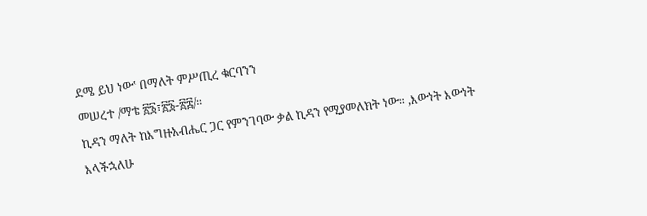ደሜ ይህ ነው‛ በማለት ምሥጢረ ቁርባንን
መሠረተ /ማቴ ፳፮፣፳፮-፳፰/።
ኪዳን ማለት ከእግዙአብሔር ጋር የምንገባው ቃል ኪዳን የሚያመለክት ነው። ‚እውነት እውነት እላችኋለሁ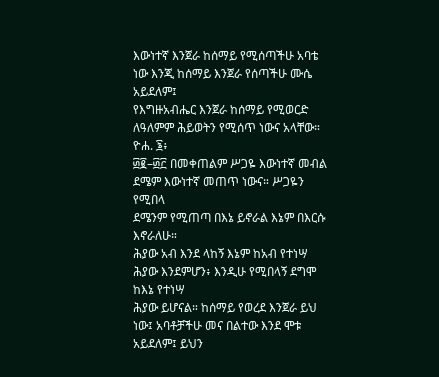እውነተኛ እንጀራ ከሰማይ የሚሰጣችሁ አባቴ ነው እንጂ ከሰማይ እንጀራ የሰጣችሁ ሙሴ አይደለም፤
የእግዙአብሔር እንጀራ ከሰማይ የሚወርድ ለዓለምም ሕይወትን የሚሰጥ ነውና አላቸው። ዮሐ. ፮፥
፴፪–፴፫ በመቀጠልም ሥጋዬ እውነተኛ መብል ደሜም እውነተኛ መጠጥ ነውና። ሥጋዬን የሚበላ
ደሜንም የሚጠጣ በእኔ ይኖራል እኔም በእርሱ እኖራለሁ።
ሕያው አብ እንደ ላከኝ እኔም ከአብ የተነሣ ሕያው እንደምሆን፥ እንዲሁ የሚበላኝ ደግሞ ከእኔ የተነሣ
ሕያው ይሆናል። ከሰማይ የወረደ እንጀራ ይህ ነው፤ አባቶቻችሁ መና በልተው እንደ ሞቱ አይደለም፤ ይህን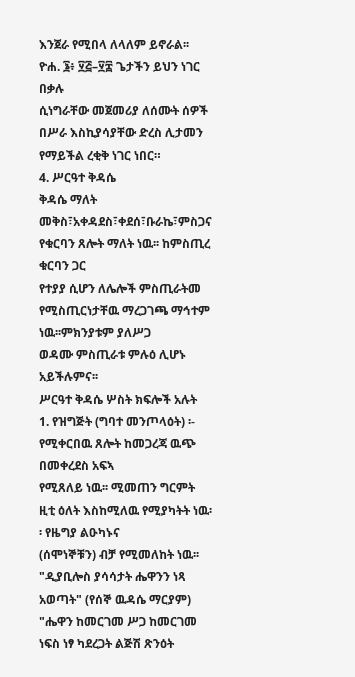እንጀራ የሚበላ ለላለም ይኖራል፡፡ ዮሐ. ፮፥ ፶፭–፶፰ ጌታችን ይህን ነገር በቃሉ
ሲነግራቸው መጀመሪያ ለሰሙት ሰዎች በሥራ እስኪያሳያቸው ድረስ ሊታመን የማይችል ረቂቅ ነገር ነበር።
4. ሥርዓተ ቅዳሴ
ቅዳሴ ማለት መቅስ፣አቀዳደስ፣ቀደሰ፣ቡራኬ፣ምስጋና የቁርባን ጸሎት ማለት ነዉ፡፡ ከምስጢረ ቁርባን ጋር
የተያያ ሲሆን ለሌሎች ምስጢራትመ የሚስጢርነታቸዉ ማረጋገጫ ማኅተም ነዉ፡፡ምክንያቱም ያለሥጋ
ወዳሙ ምስጢራቱ ምሉዕ ሊሆኑ አይችሉምና፡፡
ሥርዓተ ቅዳሴ ሦስት ክፍሎች አሉት
1. የዝግጅት (ግባተ መንጦላዕት) ፡- የሚቀርበዉ ጸሎት ከመጋረጃ ዉጭ በመቀረደስ አፍኣ
የሚጸለይ ነዉ፡፡ ሚመጠን ግርምት ዚቲ ዕለት እስከሚለዉ የሚያካትት ነዉ፡፡ የዜግያ ልዑካኑና
(ሰሞነኞቹን) ብቻ የሚመለከት ነዉ፡፡
"ዲያቢሎስ ያሳሳታት ሔዋንን ነጻ አወጣት" (የሰኞ ዉዳሴ ማርያም) "ሔዋን ከመርገመ ሥጋ ከመርገመ
ነፍስ ነፃ ካደረጋት ልጅሽ ጽንዕት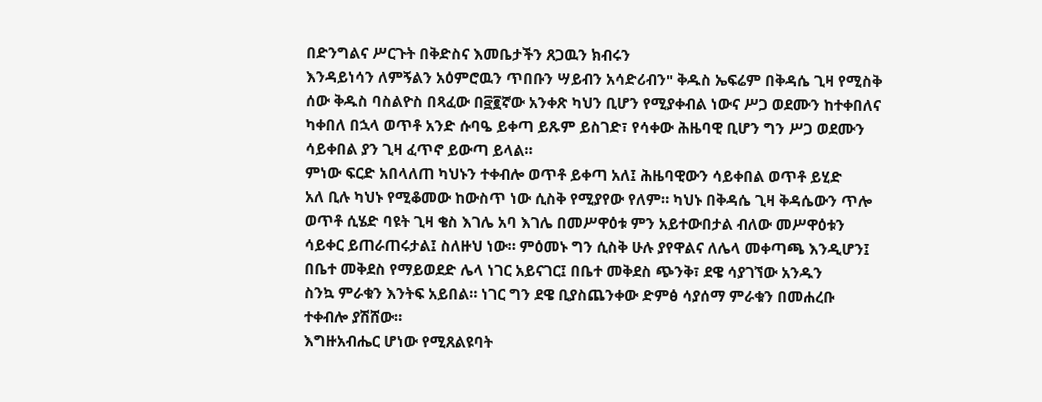በድንግልና ሥርጉት በቅድስና እመቤታችን ጸጋዉን ክብሩን
እንዳይነሳን ለምኝልን አዕምሮዉን ጥበቡን ሣይብን አሳድሪብን" ቅዱስ ኤፍሬም በቅዳሴ ጊዛ የሚስቅ
ሰው ቅዱስ ባስልዮስ በጻፈው በ፸፪ኛው አንቀጽ ካህን ቢሆን የሚያቀብል ነውና ሥጋ ወደሙን ከተቀበለና
ካቀበለ በኋላ ወጥቶ አንድ ሱባዔ ይቀጣ ይጹም ይስገድ፣ የሳቀው ሕዜባዊ ቢሆን ግን ሥጋ ወደሙን
ሳይቀበል ያን ጊዛ ፈጥኖ ይውጣ ይላል።
ምነው ፍርድ አበላለጠ ካህኑን ተቀብሎ ወጥቶ ይቀጣ አለ፤ ሕዜባዊውን ሳይቀበል ወጥቶ ይሂድ
አለ ቢሉ ካህኑ የሚቆመው ከውስጥ ነው ሲስቅ የሚያየው የለም። ካህኑ በቅዳሴ ጊዛ ቅዳሴውን ጥሎ
ወጥቶ ሲሄድ ባዩት ጊዛ ቄስ እገሌ አባ እገሌ በመሥዋዕቱ ምን አይተውበታል ብለው መሥዋዕቱን
ሳይቀር ይጠራጠሩታል፤ ስለዙህ ነው። ምዕመኑ ግን ሲስቅ ሁሉ ያየዋልና ለሌላ መቀጣጫ እንዲሆን፤
በቤተ መቅደስ የማይወደድ ሌላ ነገር አይናገር፤ በቤተ መቅደስ ጭንቅ፣ ደዌ ሳያገኘው አንዱን
ስንኳ ምራቁን እንትፍ አይበል። ነገር ግን ደዌ ቢያስጨንቀው ድምፅ ሳያሰማ ምራቁን በመሐረቡ
ተቀብሎ ያሽሸው።
እግዙአብሔር ሆነው የሚጸልዩባት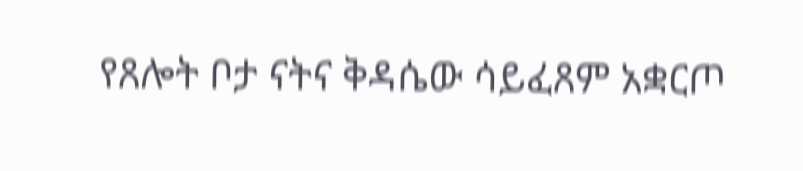የጸሎት ቦታ ናትና ቅዳሴው ሳይፈጸም አቋርጦ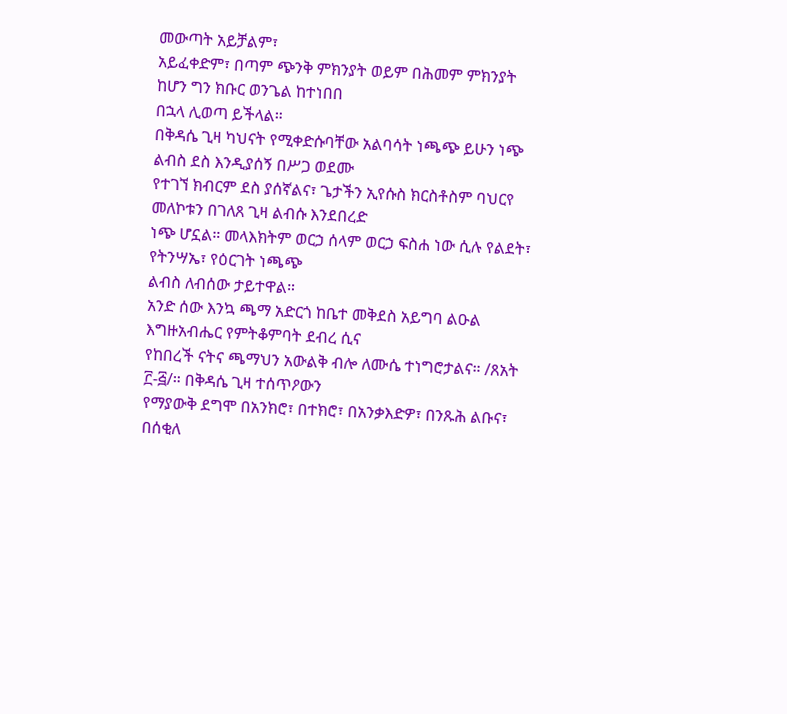መውጣት አይቻልም፣
አይፈቀድም፣ በጣም ጭንቅ ምክንያት ወይም በሕመም ምክንያት ከሆን ግን ክቡር ወንጌል ከተነበበ
በኋላ ሊወጣ ይችላል።
በቅዳሴ ጊዛ ካህናት የሚቀድሱባቸው አልባሳት ነጫጭ ይሁን ነጭ ልብስ ደስ እንዲያሰኝ በሥጋ ወደሙ
የተገኘ ክብርም ደስ ያሰኛልና፣ ጌታችን ኢየሱስ ክርስቶስም ባህርየ መለኮቱን በገለጸ ጊዛ ልብሱ እንደበረድ
ነጭ ሆኗል። መላእክትም ወርኃ ሰላም ወርኃ ፍስሐ ነው ሲሉ የልደት፣ የትንሣኤ፣ የዕርገት ነጫጭ
ልብስ ለብሰው ታይተዋል።
አንድ ሰው እንኳ ጫማ አድርጎ ከቤተ መቅደስ አይግባ ልዑል እግዙአብሔር የምትቆምባት ደብረ ሲና
የከበረች ናትና ጫማህን አውልቅ ብሎ ለሙሴ ተነግሮታልና። /ጸአት ፫-፭/። በቅዳሴ ጊዛ ተሰጥዖውን
የማያውቅ ደግሞ በአንክሮ፣ በተክሮ፣ በአንቃእድዎ፣ በንጹሕ ልቡና፣ በሰቂለ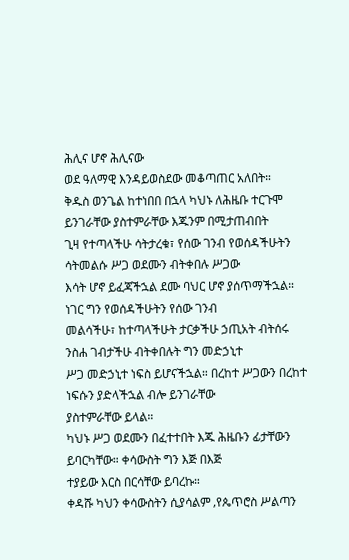ሕሊና ሆኖ ሕሊናው
ወደ ዓለማዊ እንዳይወስደው መቆጣጠር አለበት።
ቅዱስ ወንጌል ከተነበበ በኋላ ካህኑ ለሕዜቡ ተርጉሞ ይንገራቸው ያስተምራቸው እጁንም በሚታጠብበት
ጊዛ የተጣላችሁ ሳትታረቁ፣ የሰው ገንብ የወሰዳችሁትን ሳትመልሱ ሥጋ ወደሙን ብትቀበሉ ሥጋው
እሳት ሆኖ ይፈጃችኋል ደሙ ባህር ሆኖ ያሰጥማችኋል። ነገር ግን የወሰዳችሁትን የሰው ገንብ
መልሳችሁ፣ ከተጣላችሁት ታርቃችሁ ኃጢአት ብትሰሩ ንስሐ ገብታችሁ ብትቀበሉት ግን መድኃኒተ
ሥጋ መድኃኒተ ነፍስ ይሆናችኋል። በረከተ ሥጋውን በረከተ ነፍሱን ያድላችኋል ብሎ ይንገራቸው
ያስተምራቸው ይላል።
ካህኑ ሥጋ ወደሙን በፈተተበት እጁ ሕዜቡን ፊታቸውን ይባርካቸው። ቀሳውስት ግን እጅ በእጅ
ተያይው እርስ በርሳቸው ይባረኩ።
ቀዳሹ ካህን ቀሳውስትን ሲያሳልም ‚የጴጥሮስ ሥልጣን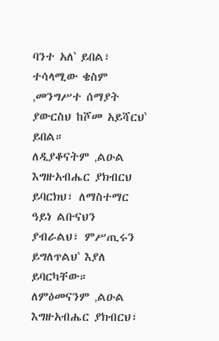ባንተ አለ‛ ይበል፣ ተሳላሚው ቄስም
‚መንግሥተ ሰማያት ያውርስህ ከሾመ አይሻርህ‛ ይበል።
ለዲያቆናትም ‚ልዑል እግዙአብሔር ያክብርህ ይባርክህ፣ ለማስተማር ዓይነ ልቡናህን
ያብራልህ፣ ምሥጢሩን ይግለጥልህ‛ እያለ ይባርካቸው።
ለምዕመናንም ‚ልዑል እግዙአብሔር ያክብርህ፣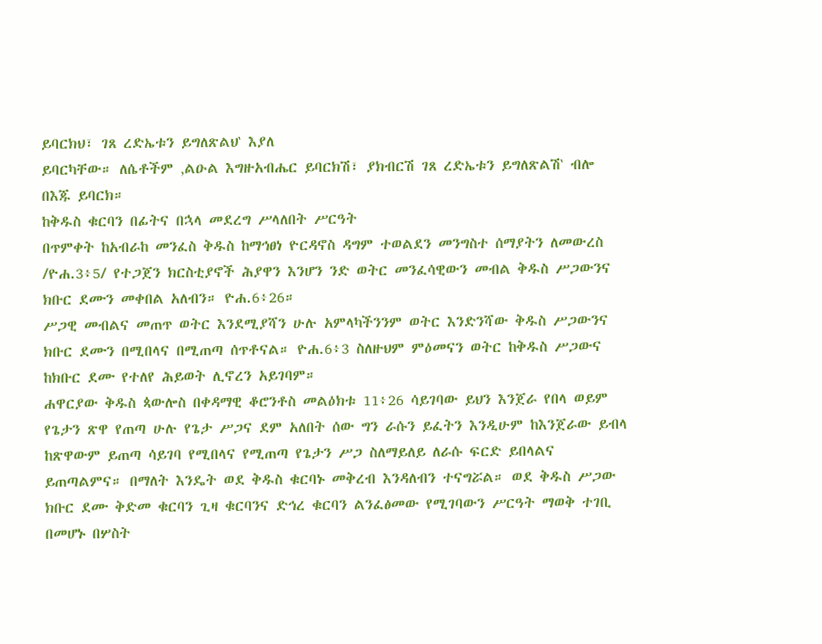ይባርክህ፣ ገጸ ረድኤቱን ይግለጽልህ‛ እያለ
ይባርካቸው። ለሴቶችም ‚ልዑል እግዙአብሔር ይባርክሽ፣ ያክብርሽ ገጸ ረድኤቱን ይግለጽልሽ‛ ብሎ
በእጁ ይባርክ።
ከቅዱስ ቁርባን በፊትና በኋላ መደረግ ሥላለበት ሥርዓት
በጥምቀት ከአብራከ መንፈስ ቅዱስ ከማኅፀነ ዮርዳኖስ ዳግም ተወልደን መንግስተ ሰማያትን ለመውረስ
/ዮሐ.3፥5/ የተጋጀን ክርስቲያኖች ሕያዋን እንሆን ንድ ወትር መንፈሳዊውን መብል ቅዱስ ሥጋውንና
ክቡር ደሙን መቀበል አለብን። ዮሐ.6፥26።
ሥጋዊ መብልና መጠጥ ወትር እንደሚያሻን ሁሉ አምላካችንንም ወትር እንድንሻው ቅዱስ ሥጋውንና
ክቡር ደሙን በሚበላና በሚጠጣ ሰጥቶናል። ዮሐ.6፥3 ስለዙህም ምዕመናን ወትር ከቅዱስ ሥጋውና
ከክቡር ደሙ የተለየ ሕይወት ሊኖረን አይገባም።
ሐዋርያው ቅዱስ ጳውሎስ በቀዳማዊ ቆሮንቶስ መልዕክቱ 11፥26 ሳይገባው ይህን እንጀራ የበላ ወይም
የጌታን ጽዋ የጠጣ ሁሉ የጌታ ሥጋና ደም አለበት ሰው ግን ራሱን ይፈትን እንዲሁም ከእንጀራው ይብላ
ከጽዋውም ይጠጣ ሳይገባ የሚበላና የሚጠጣ የጌታን ሥጋ ስለማይለይ ለራሱ ፍርድ ይበላልና
ይጠጣልምና። በማለት እንዴት ወደ ቅዱስ ቁርባኑ መቅረብ እንዳለብን ተናግሯል። ወደ ቅዱስ ሥጋው
ክቡር ደሙ ቅድመ ቁርባን ጊዛ ቁርባንና ድኅረ ቁርባን ልንፈፅመው የሚገባውን ሥርዓት ማወቅ ተገቢ
በመሆኑ በሦስት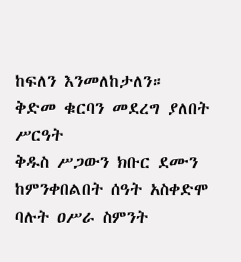ከፍለን እንመለከታለን።
ቅድመ ቁርባን መደረግ ያለበት ሥርዓት
ቅዱስ ሥጋውን ክቡር ደሙን ከምንቀበልበት ሰዓት አስቀድሞ ባሉት ዐሥራ ስምንት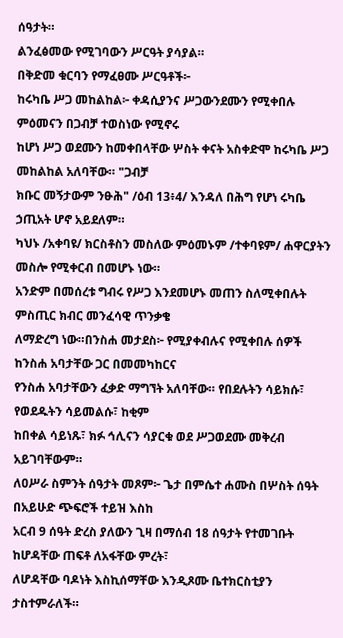ሰዓታት።
ልንፈፅመው የሚገባውን ሥርዓት ያሳያል።
በቅድመ ቁርባን የማፈፀሙ ሥርዓቶች፦
ከሩካቤ ሥጋ መከልከል፦ ቀዳሲያንና ሥጋውንደሙን የሚቀበሉ ምዕመናን በጋብቻ ተወስነው የሚኖሩ
ከሆነ ሥጋ ወደሙን ከመቀበላቸው ሦስት ቀናት አስቀድሞ ከሩካቤ ሥጋ መከልከል አለባቸው። "ጋብቻ
ክቡር መኝታውም ንፁሕ" /ዕብ 13፥4/ እንዳለ በሕግ የሆነ ሩካቤ ኃጢአት ሆኖ አይደለም።
ካህኑ /አቀባዩ/ ክርስቶስን መስለው ምዕመኑም /ተቀባዩም/ ሐዋርያትን መስሎ የሚቀርብ በመሆኑ ነው።
አንድም በመሰረቱ ግብሩ የሥጋ እንደመሆኑ መጠን ስለሚቀበሉት ምስጢር ክብር መንፈሳዊ ጥንቃቄ
ለማድረግ ነው።በንስሐ መታደስ፦ የሚያቀብሉና የሚቀበሉ ሰዎች ከንስሐ አባታቸው ጋር በመመካከርና
የንስሐ አባታቸውን ፈቃድ ማግኘት አለባቸው። የበደሉትን ሳይክሱ፣ የወደዱትን ሳይመልሱ፣ ከቂም
ከበቀል ሳይነጹ፣ ክፉ ኅሊናን ሳያርቁ ወደ ሥጋወደሙ መቅረብ አይገባቸውም።
ለዐሥራ ስምንት ሰዓታት መጾም፦ ጌታ በምሴተ ሐሙስ በሦስት ሰዓት በአይሁድ ጭፍሮች ተይዝ እስከ
አርብ 9 ሰዓት ድረስ ያለውን ጊዛ በማሰብ 18 ሰዓታት የተመገቡት ከሆዳቸው ጠፍቶ ለአፋቸው ምረት፣
ለሆዳቸው ባዶነት እስኪሰማቸው እንዲጾሙ ቤተክርስቲያን ታስተምራለች።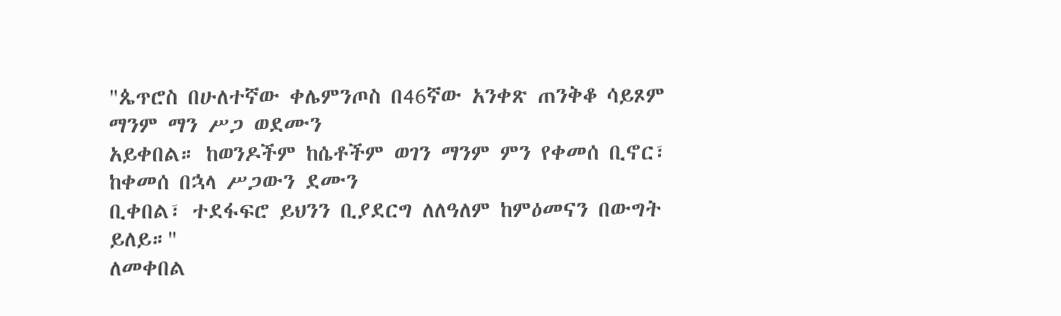"ጴጥሮስ በሁለተኛው ቀሌምንጦስ በ46ኛው አንቀጽ ጠንቅቆ ሳይጾም ማንም ማን ሥጋ ወደሙን
አይቀበል። ከወንዶችም ከሴቶችም ወገን ማንም ምን የቀመሰ ቢኖር፣ ከቀመሰ በኋላ ሥጋውን ደሙን
ቢቀበል፣ ተደፋፍሮ ይህንን ቢያደርግ ለለዓለም ከምዕመናን በውግት ይለይ።"
ለመቀበል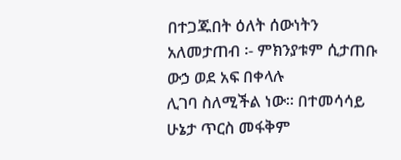በተጋጁበት ዕለት ሰውነትን አለመታጠብ ፡- ምክንያቱም ሲታጠቡ ውኃ ወደ አፍ በቀላሉ
ሊገባ ስለሚችል ነው። በተመሳሳይ ሁኔታ ጥርስ መፋቅም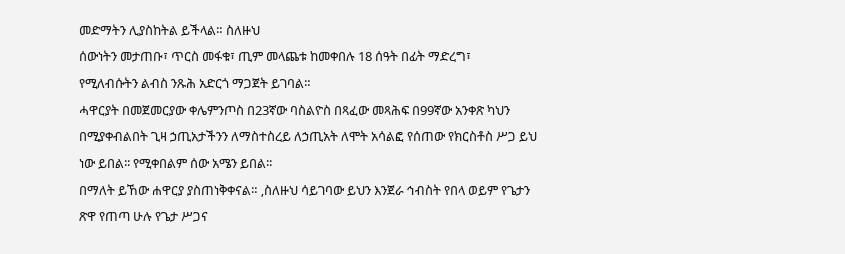መድማትን ሊያስከትል ይችላል። ስለዙህ
ሰውነትን መታጠቡ፣ ጥርስ መፋቁ፣ ጢም መላጨቱ ከመቀበሉ 18 ሰዓት በፊት ማድረግ፣
የሚለብሱትን ልብስ ንጹሕ አድርጎ ማጋጀት ይገባል።
ሓዋርያት በመጀመርያው ቀሌምንጦስ በ23ኛው ባስልዮስ በጻፈው መጻሕፍ በ99ኛው አንቀጽ ካህን
በሚያቀብልበት ጊዛ ኃጢአታችንን ለማስተስረይ ለኃጢአት ለሞት አሳልፎ የሰጠው የክርስቶስ ሥጋ ይህ
ነው ይበል፡፡ የሚቀበልም ሰው አሜን ይበል፡፡
በማለት ይኸው ሐዋርያ ያስጠነቅቀናል። ‚ስለዙህ ሳይገባው ይህን እንጀራ ኅብስት የበላ ወይም የጌታን
ጽዋ የጠጣ ሁሉ የጌታ ሥጋና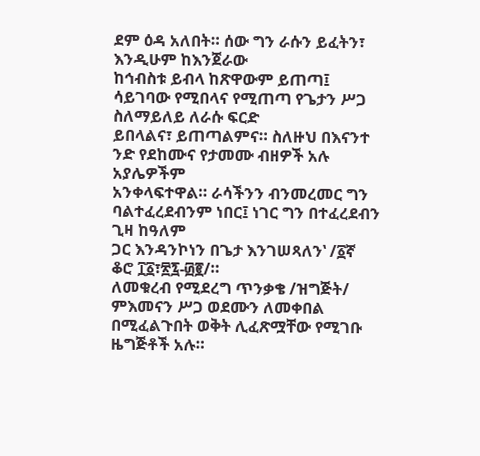ደም ዕዳ አለበት። ሰው ግን ራሱን ይፈትን፣ እንዲሁም ከእንጀራው
ከኅብስቱ ይብላ ከጽዋውም ይጠጣ፤ ሳይገባው የሚበላና የሚጠጣ የጌታን ሥጋ ስለማይለይ ለራሱ ፍርድ
ይበላልና፣ ይጠጣልምና። ስለዙህ በእናንተ ንድ የደከሙና የታመሙ ብዘዎች አሉ አያሌዎችም
አንቀላፍተዋል። ራሳችንን ብንመረመር ግን ባልተፈረደብንም ነበር፤ ነገር ግን በተፈረደብን ጊዛ ከዓለም
ጋር እንዳንኮነን በጌታ እንገሠጻለን‛ /፩ኛ ቆሮ ፲፩፣፳፯-፴፪/።
ለመቁረብ የሚደረግ ጥንቃቄ /ዝግጅት/
ምእመናን ሥጋ ወደሙን ለመቀበል በሚፈልጉበት ወቅት ሊፈጽሟቸው የሚገቡ ዜግጅቶች አሉ።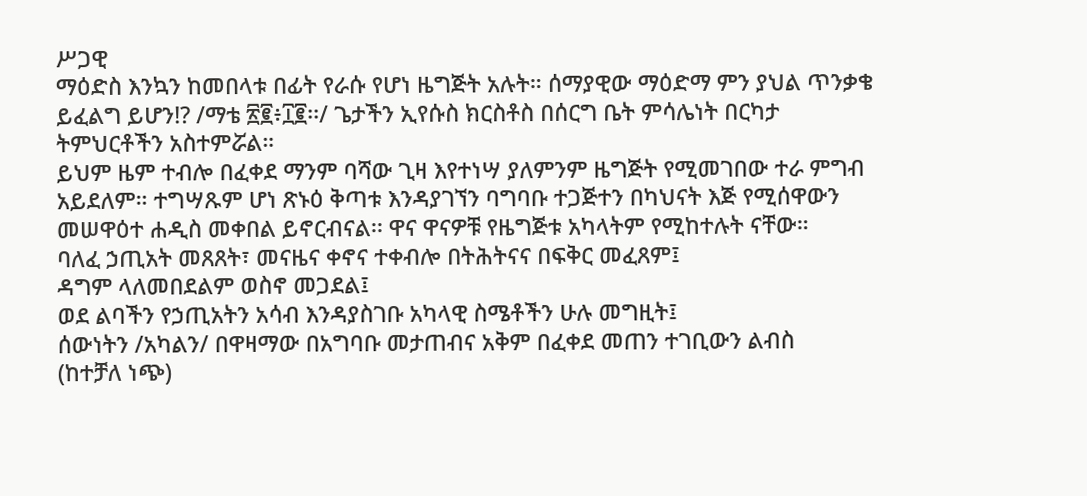ሥጋዊ
ማዕድስ እንኳን ከመበላቱ በፊት የራሱ የሆነ ዜግጅት አሉት። ሰማያዊው ማዕድማ ምን ያህል ጥንቃቄ
ይፈልግ ይሆን!? /ማቴ ፳፪፥፲፪፡፡/ ጌታችን ኢየሱስ ክርስቶስ በሰርግ ቤት ምሳሌነት በርካታ
ትምህርቶችን አስተምሯል።
ይህም ዜም ተብሎ በፈቀደ ማንም ባሻው ጊዛ እየተነሣ ያለምንም ዜግጅት የሚመገበው ተራ ምግብ
አይደለም። ተግሣጹም ሆነ ጽኑዕ ቅጣቱ እንዳያገኘን ባግባቡ ተጋጅተን በካህናት እጅ የሚሰዋውን
መሠዋዕተ ሐዲስ መቀበል ይኖርብናል፡፡ ዋና ዋናዎቹ የዜግጅቱ አካላትም የሚከተሉት ናቸው።
ባለፈ ኃጢአት መጸጸት፣ መናዜና ቀኖና ተቀብሎ በትሕትናና በፍቅር መፈጸም፤
ዳግም ላለመበደልም ወስኖ መጋደል፤
ወደ ልባችን የኃጢአትን አሳብ እንዳያስገቡ አካላዊ ስሜቶችን ሁሉ መግዚት፤
ሰውነትን /አካልን/ በዋዛማው በአግባቡ መታጠብና አቅም በፈቀደ መጠን ተገቢውን ልብስ
(ከተቻለ ነጭ)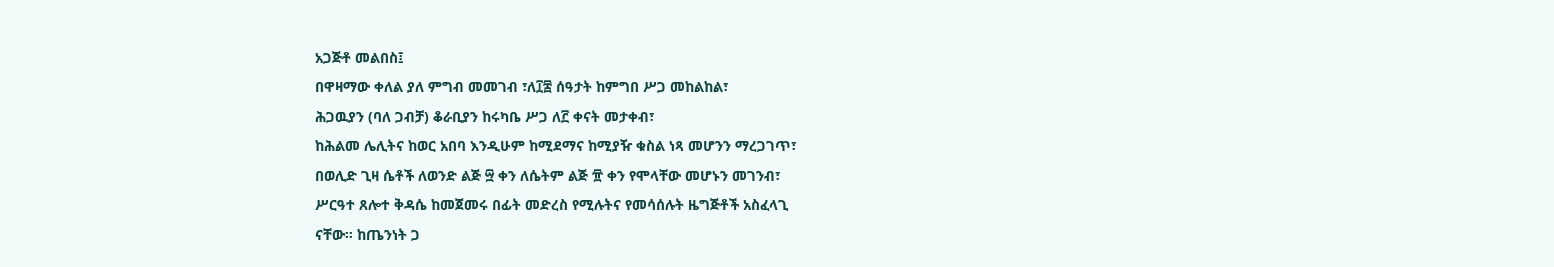አጋጅቶ መልበስ፤
በዋዛማው ቀለል ያለ ምግብ መመገብ ፣ለ፲፰ ሰዓታት ከምግበ ሥጋ መከልከል፣
ሕጋዉያን (ባለ ጋብቻ) ቆራቢያን ከሩካቤ ሥጋ ለ፫ ቀናት መታቀብ፣
ከሕልመ ሌሊትና ከወር አበባ እንዲሁም ከሚደማና ከሚያዥ ቁስል ነጻ መሆንን ማረጋገጥ፣
በወሊድ ጊዛ ሴቶች ለወንድ ልጅ ፵ ቀን ለሴትም ልጅ ፹ ቀን የሞላቸው መሆኑን መገንብ፣
ሥርዓተ ጸሎተ ቅዳሴ ከመጀመሩ በፊት መድረስ የሚሉትና የመሳሰሉት ዜግጅቶች አስፈላጊ
ናቸው። ከጤንነት ጋ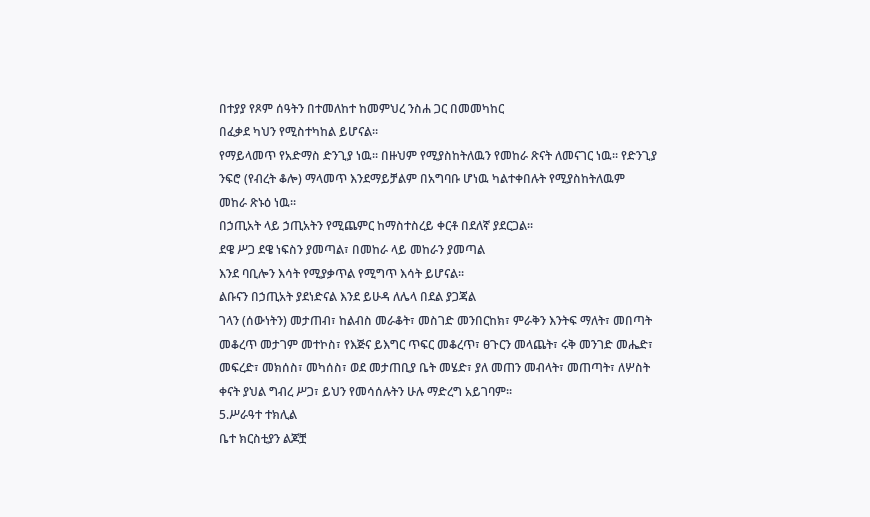በተያያ የጾም ሰዓትን በተመለከተ ከመምህረ ንስሐ ጋር በመመካከር
በፈቃደ ካህን የሚስተካከል ይሆናል።
የማይላመጥ የአድማስ ድንጊያ ነዉ፡፡ በዙህም የሚያስከትለዉን የመከራ ጽናት ለመናገር ነዉ፡፡ የድንጊያ
ንፍሮ (የብረት ቆሎ) ማላመጥ እንደማይቻልም በአግባቡ ሆነዉ ካልተቀበሉት የሚያስከትለዉም
መከራ ጽኑዕ ነዉ፡፡
በኃጢአት ላይ ኃጢአትን የሚጨምር ከማስተስረይ ቀርቶ በደለኛ ያደርጋል፡፡
ደዌ ሥጋ ደዌ ነፍስን ያመጣል፣ በመከራ ላይ መከራን ያመጣል
እንደ ባቢሎን እሳት የሚያቃጥል የሚግጥ እሳት ይሆናል፡፡
ልቡናን በኃጢአት ያደነድናል እንደ ይሁዳ ለሌላ በደል ያጋጃል
ገላን (ሰውነትን) መታጠብ፣ ከልብስ መራቆት፣ መስገድ መንበርከክ፣ ምራቅን እንትፍ ማለት፣ መበጣት
መቆረጥ መታገም መተኮስ፣ የእጅና ይእግር ጥፍር መቆረጥ፣ ፀጉርን መላጨት፣ ሩቅ መንገድ መሔድ፣
መፍረድ፣ መክሰስ፣ መካሰስ፣ ወደ መታጠቢያ ቤት መሄድ፣ ያለ መጠን መብላት፣ መጠጣት፣ ለሦስት
ቀናት ያህል ግብረ ሥጋ፣ ይህን የመሳሰሉትን ሁሉ ማድረግ አይገባም፡፡
5.ሥራዓተ ተክሊል
ቤተ ክርስቲያን ልጆቿ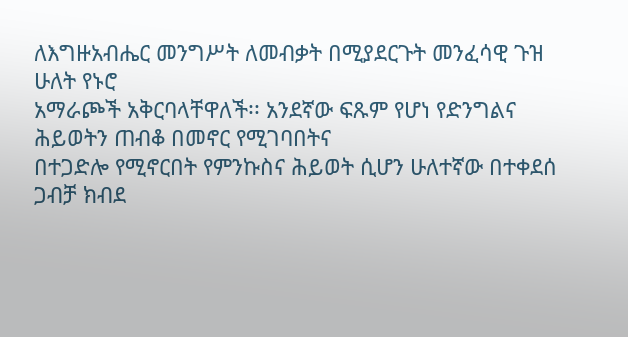ለእግዙአብሔር መንግሥት ለመብቃት በሚያደርጉት መንፈሳዊ ጉዝ ሁለት የኑሮ
አማራጮች አቅርባላቸዋለች፡፡ አንደኛው ፍጹም የሆነ የድንግልና ሕይወትን ጠብቆ በመኖር የሚገባበትና
በተጋድሎ የሚኖርበት የምንኩስና ሕይወት ሲሆን ሁለተኛው በተቀደሰ ጋብቻ ክብደ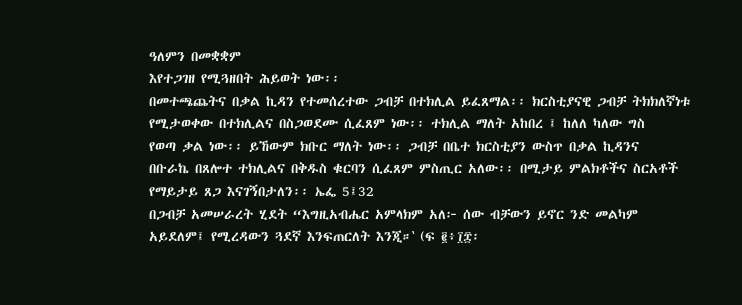ዓለምን በመቋቋም
እየተጋገዘ የሚጓዘበት ሕይወት ነው፡፡
በመተጫጨትና በቃል ኪዳን የተመሰረተው ጋብቻ በተክሊል ይፈጸማል፡፡ ክርስቲያናዊ ጋብቻ ትክክለኛነቱ
የሚታወቀው በተክሊልና በስጋወደሙ ሲፈጸም ነው፡፡ ተክሊል ማለት አከበረ ፤ ከለለ ካለው ግስ
የወጣ ቃል ነው፡፡ ይኸውም ክቡር ማለት ነው፡፡ ጋብቻ በቤተ ክርስቲያን ውስጥ በቃል ኪዳንና
በቡራኬ በጸሎተ ተክሊልና በቅዱስ ቁርባን ሲፈጸም ምስጢር አለው፡፡ በሚታይ ምልክቶችና ስርአቶች
የማይታይ ጸጋ እናገኝበታለን፡፡ ኤፌ 5፤32
በጋብቻ አመሠራረት ሂደት “እግዚአብሔር አምላክም አለ፦ ሰው ብቻውን ይኖር ንድ መልካም
አይደለም፤ የሚረዳውን ጓደኛ እንፍጠርለት እንጂ።‛ (ፍ ፪፥፲፰፡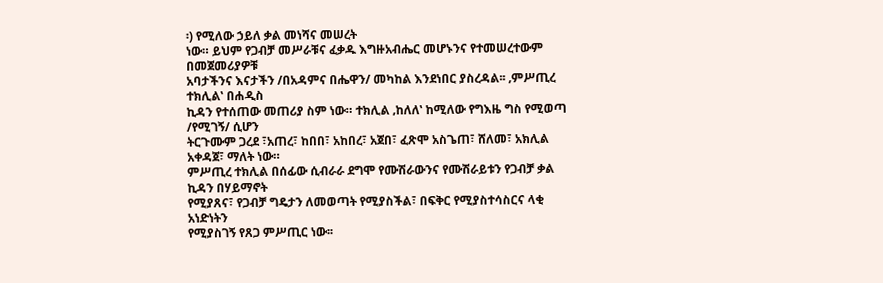፡) የሚለው ኃይለ ቃል መነሻና መሠረት
ነው። ይህም የጋብቻ መሥራቹና ፈቃዱ እግዙአብሔር መሆኑንና የተመሠረተውም በመጀመሪያዎቹ
አባታችንና እናታችን /በአዳምና በሔዋን/ መካከል እንደነበር ያስረዳል፡፡ ‚ምሥጢረ ተክሊል‛ በሐዲስ
ኪዳን የተሰጠው መጠሪያ ስም ነው። ተክሊል ‚ከለለ‛ ከሚለው የግእዜ ግስ የሚወጣ /የሚገኝ/ ሲሆን
ትርጉሙም ጋረደ ፣አጠረ፣ ከበበ፣ አከበረ፣ አጀበ፣ ፈጽሞ አስጌጠ፣ ሸለመ፣ አክሊል አቀዳጀ፣ ማለት ነው።
ምሥጢረ ተክሊል በሰፊው ሲብራራ ደግሞ የሙሽራውንና የሙሽራይቱን የጋብቻ ቃል ኪዳን በሃይማኖት
የሚያጸና፣ የጋብቻ ግዴታን ለመወጣት የሚያስችል፣ በፍቅር የሚያስተሳስርና ላቂ አነድነትን
የሚያስገኝ የጸጋ ምሥጢር ነው፡፡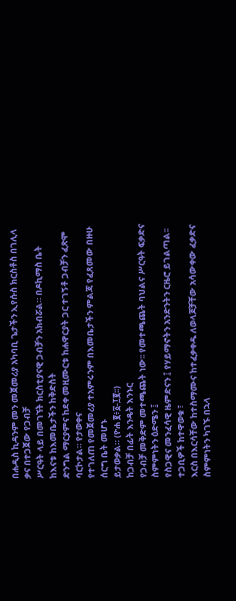በሐዲስ ኪዳንም መን መጀመሪያ አካባቢ ጌታችን ኢየሱስ ክርስቶስ በገሊላ ቃና በተጋጀው የጋብቻ
ሥርዓት ላይ በመገኘት ክርስቲያናዊ ጋብቻን አክብሯል። በዶኪማስ ቤት ከእናቱ ከእመቤታችን ከቅድስት
ድንግል ማርያምና ከደቀ መዚሙርቱ ከሐዋርያት ጋር ተገኝቶ ጋብቻን ፈጽሞ ባርኮታል። የታወቀና
የተገለጠ የመጀመሪያ ተአምሩንም በእመቤታችን ምልጃ የፈጸመው በዙሁ ሰርግ ቤት መሆኑ
ይታወቃል። (ዮሐ ፪፥፩‐፲፪፡፡)
ከጋብቻ በፊት እንዴት እንኑር
የጋብቻ መቅድም መተጫጨት ነው፡፡ የመተጫጨት ባህልና ሥርዓት ፍቃድና ስምምነትን ዕድሜን ፤
የስጋዊና መንፈሳዊ ዜምድናን ፤ የሃይማኖትን አንድንትን ርዜሮ ይገልጣል፡፡ ተጋቢዎች ከተዋወቁ ፣
እርስ በእርሳቸው ከተስማሙና ከተፈቃቀዱ ለወላጆቻቸው አሳውቀው ፈቃድና ስምምነትን ካገኙ በኋላ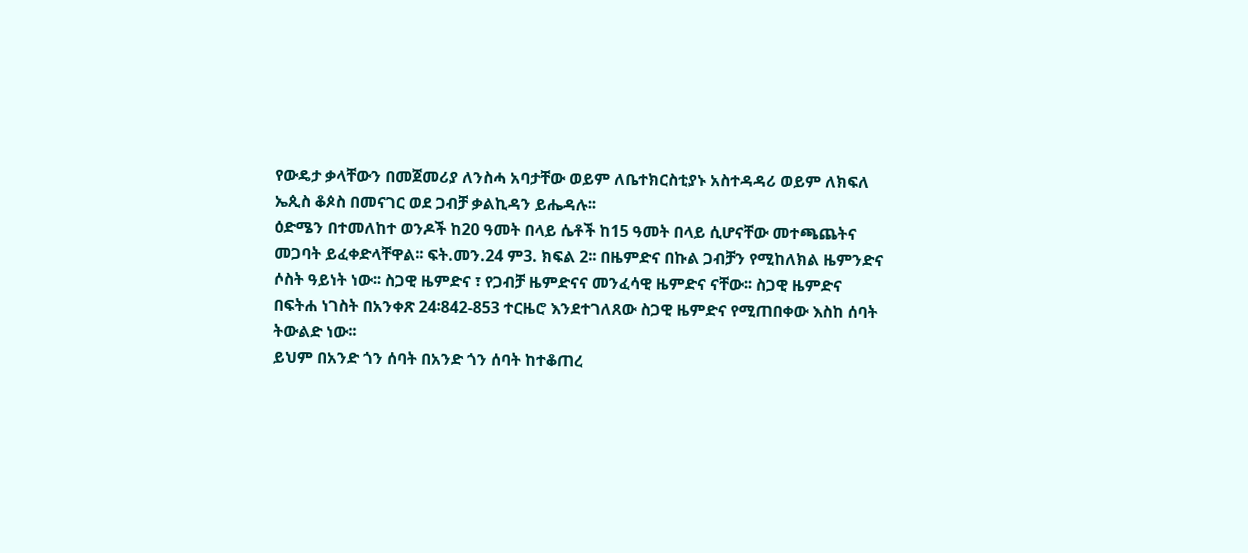የውዴታ ቃላቸውን በመጀመሪያ ለንስሓ አባታቸው ወይም ለቤተክርስቲያኑ አስተዳዳሪ ወይም ለክፍለ
ኤጲስ ቆጶስ በመናገር ወደ ጋብቻ ቃልኪዳን ይሔዳሉ፡፡
ዕድሜን በተመለከተ ወንዶች ከ20 ዓመት በላይ ሴቶች ከ15 ዓመት በላይ ሲሆናቸው መተጫጨትና
መጋባት ይፈቀድላቸዋል፡፡ ፍት.መን.24 ም3. ክፍል 2፡፡ በዜምድና በኩል ጋብቻን የሚከለክል ዜምንድና
ሶስት ዓይነት ነው፡፡ ስጋዊ ዜምድና ፣ የጋብቻ ዜምድናና መንፈሳዊ ዜምድና ናቸው፡፡ ስጋዊ ዜምድና
በፍትሐ ነገስት በአንቀጽ 24፡842-853 ተርዜሮ እንደተገለጸው ስጋዊ ዜምድና የሚጠበቀው እስከ ሰባት
ትውልድ ነው፡፡
ይህም በአንድ ጎን ሰባት በአንድ ጎን ሰባት ከተቆጠረ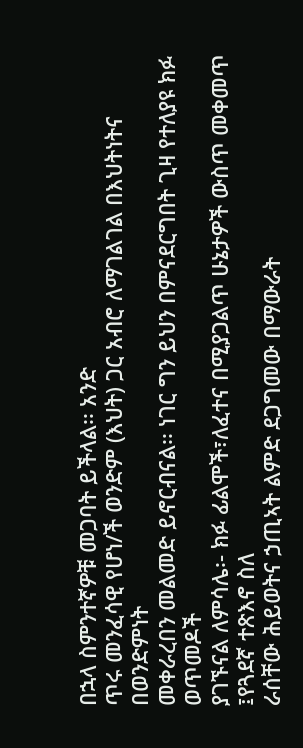በኋላ ስምንተኛዎቹ መጋባት ይችላል፡፡ አንድ
ጥሩ መንፈሳዊ የሆነ/ች ወንድም (እህት) ጋር አብሮ ለማገልገል በእህትነትና በወንድምነት
መቀራረበን መልመድ ይኖርብናል፡፡ ነገር ግን ይህን በምናደርግበት ጊዛ የተለያዩ ክፉ ወጥመዶች
ያገኙናል ለምሳሌ፡- ክፉ ፊልሞች፣ለፈተና በሚያጋልጥ ሁኔታዎች ውስጥ መቀመጥ ፤የጓደኛ ተጽእኖ ስለ
ራሰቸው ሕይወትና ኃጢኣት ልምድ ደጋግመው በማውራት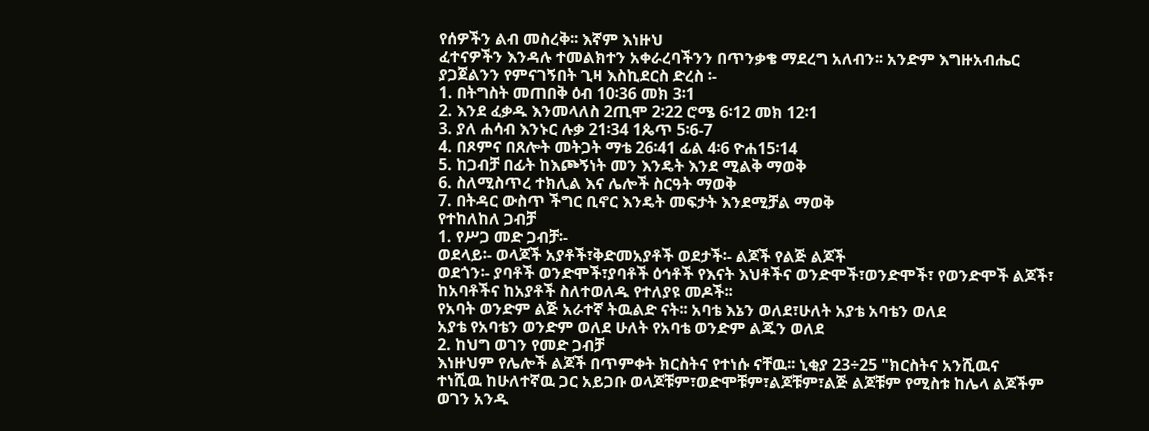የሰዎችን ልብ መስረቅ፡፡ እኛም እነዙህ
ፈተናዎችን እንዳሉ ተመልክተን አቀራረባችንን በጥንቃቄ ማደረግ አለብን፡፡ አንድም እግዙአብሔር
ያጋጀልንን የምናገኝበት ጊዛ እስኪደርስ ድረስ ፡-
1. በትግስት መጠበቅ ዕብ 10፡36 መክ 3፡1
2. እንደ ፈቃዱ እንመላለስ 2ጢሞ 2፡22 ሮሜ 6፡12 መክ 12፡1
3. ያለ ሐሳብ እንኑር ሉቃ 21፡34 1ጴጥ 5፡6-7
4. በጾምና በጸሎት መትጋት ማቴ 26፡41 ፊል 4፡6 ዮሐ15፡14
5. ከጋብቻ በፊት ከእጮኝነት መን እንዴት እንደ ሚልቅ ማወቅ
6. ስለሚስጥረ ተክሊል እና ሌሎች ስርዓት ማወቅ
7. በትዳር ውስጥ ችግር ቢኖር እንዴት መፍታት እንደሚቻል ማወቅ
የተከለከለ ጋብቻ
1. የሥጋ መድ ጋብቻ፡-
ወደላይ፡- ወላጆች አያቶች፣ቅድመአያቶች ወደታች፡- ልጆች የልጅ ልጆች
ወደጎን፡- ያባቶች ወንድሞች፣ያባቶች ዕኅቶች የእናት እህቶችና ወንድሞች፣ወንድሞች፣ የወንድሞች ልጆች፣
ከአባቶችና ከአያቶች ስለተወለዱ የተለያዩ መዶች፡፡
የአባት ወንድም ልጅ አራተኛ ትዉልድ ናት፡፡ አባቴ እኔን ወለደ፣ሁለት አያቴ አባቴን ወለደ
አያቴ የአባቴን ወንድም ወለደ ሁለት የአባቴ ወንድም ልጁን ወለደ
2. ከህግ ወገን የመድ ጋብቻ
እነዙህም የሌሎች ልጆች በጥምቀት ክርስትና የተነሱ ናቸዉ፡፡ ኒቂያ 23÷25 "ክርስትና አንሺዉና
ተነሺዉ ከሁለተኛዉ ጋር አይጋቡ ወላጆቹም፣ወድሞቹም፣ልጆቹም፣ልጅ ልጆቹም የሚስቱ ከሌላ ልጆችም
ወገን አንዱ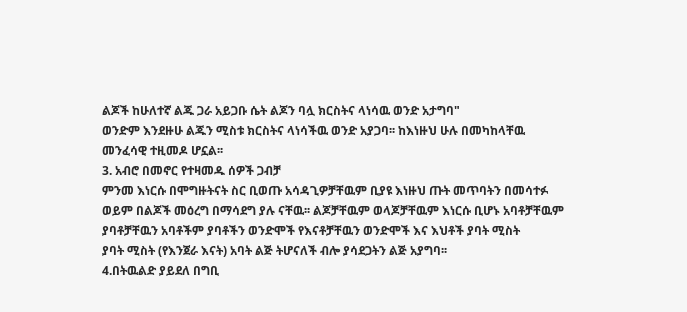ልጆች ከሁለተኛ ልጁ ጋራ አይጋቡ ሴት ልጆን ባሏ ክርስትና ላነሳዉ ወንድ አታግባ"
ወንድም እንደዙሁ ልጁን ሚስቱ ክርስትና ላነሳችዉ ወንድ አያጋባ፡፡ ከእነዙህ ሁሉ በመካከላቸዉ
መንፈሳዊ ተዚመዶ ሆኗል፡፡
3. አብሮ በመኖር የተዛመዱ ሰዎች ጋብቻ
ምንመ እነርሱ በሞግዙትናት ስር ቢወጡ አሳዳጊዎቻቸዉም ቢያዩ እነዙህ ጡት መጥባትን በመሳተፉ
ወይም በልጆች መዕረግ በማሳደግ ያሉ ናቸዉ፡፡ ልጆቻቸዉም ወላጆቻቸዉም እነርሱ ቢሆኑ አባቶቻቸዉም
ያባቶቻቸዉን አባቶችም ያባቶችን ወንድሞች የእናቶቻቸዉን ወንድሞች እና እህቶች ያባት ሚስት
ያባት ሚስት (የእንጀራ እናት) አባት ልጅ ትሆናለች ብሎ ያሳደጋትን ልጅ አያግባ፡፡
4.በትዉልድ ያይደለ በግቢ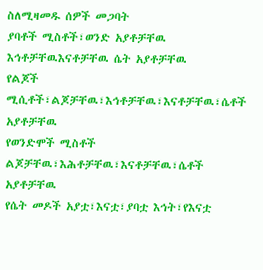ስለሚዛመዱ ሰዎች መጋባት
ያባቶች ሚስቶች፣ወንድ አያቶቻቸዉ እኅቶቻቸዉእናቶቻቸዉ ሴት አያቶቻቸዉ
የልጆች ሚሲቶች፣ልጆቻቸዉ፣እኅቶቻቸዉ፣እናቶቻቸዉ፣ሴቶች አያቶቻቸዉ
የወንድሞች ሚስቶች ልጆቻቸዉ፣እሕቶቻቸዉ፣እናቶቻቸዉ፣ሴቶች አያቶቻቸዉ
የሴት መዶች አያቷ፣እናቷ፣ያባቷ እኅት፣የእናቷ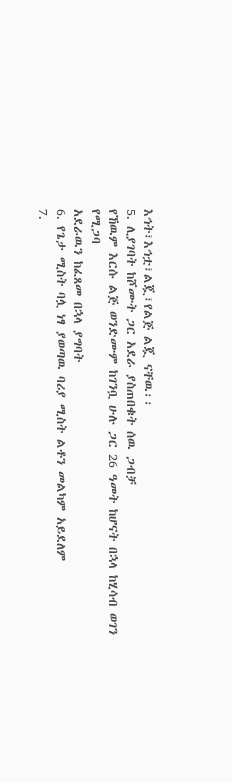እኅት፣እኅቷ፣ልጇ፣የልጅ ልጇ ናቸዉ፡፡
5. ሊያገባት ከሾሙት ጋር አደራ ያስጠበቁት ሰዉ ጋብቻ
የኸዉም እርሱ ልጅ ወንድሙም ከገንቧ ሁሉ ጋር 26 ዓመት ከሆናት በኋላ ከሂሳብ ወገን የሚጋባ
አደራዉን ከፈጸመ በኋላ ያግባት
6. የጌታ ሚስት ባሏ ነፃ ያወጣዉ ባሪያ ሚስት ልቶን መልካም አይደለም
7.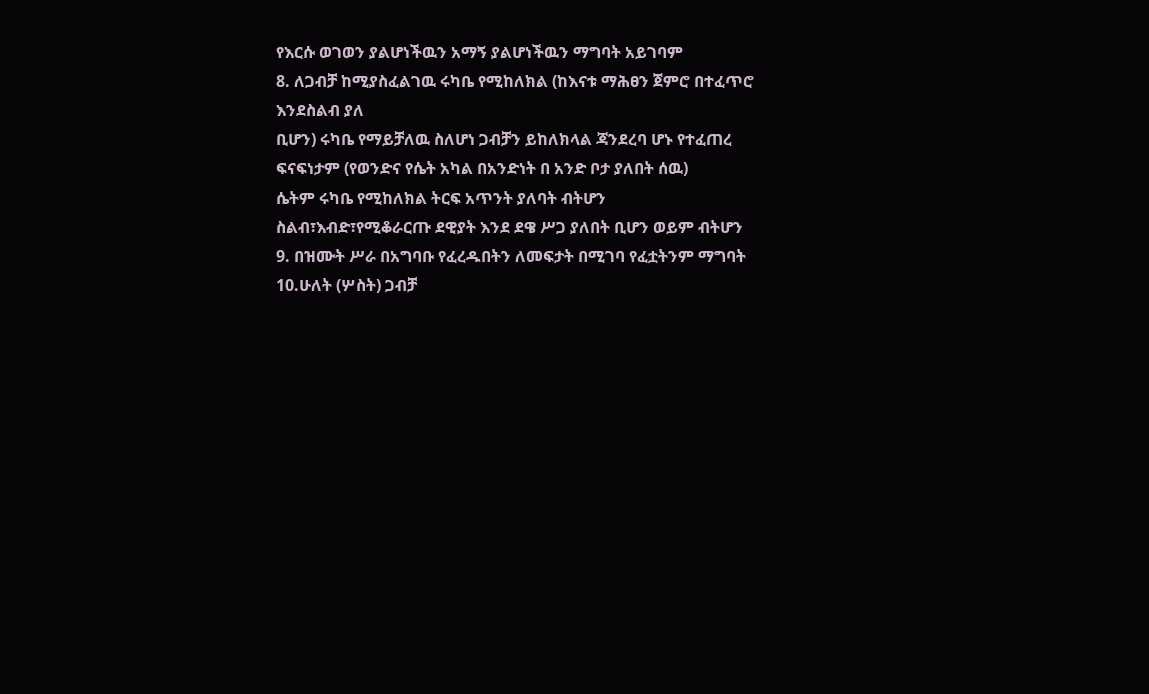የእርሱ ወገወን ያልሆነችዉን አማኝ ያልሆነችዉን ማግባት አይገባም
8. ለጋብቻ ከሚያስፈልገዉ ሩካቤ የሚከለክል (ከእናቱ ማሕፀን ጀምሮ በተፈጥሮ እንደስልብ ያለ
ቢሆን) ሩካቤ የማይቻለዉ ስለሆነ ጋብቻን ይከለክላል ጃንደረባ ሆኑ የተፈጠረ
ፍናፍነታም (የወንድና የሴት አካል በአንድነት በ አንድ ቦታ ያለበት ሰዉ)
ሴትም ሩካቤ የሚከለክል ትርፍ አጥንት ያለባት ብትሆን
ስልብ፣እብድ፣የሚቆራርጡ ደዊያት እንደ ደዌ ሥጋ ያለበት ቢሆን ወይም ብትሆን
9. በዝሙት ሥራ በአግባቡ የፈረዱበትን ለመፍታት በሚገባ የፈቷትንም ማግባት
10.ሁለት (ሦስት) ጋብቻ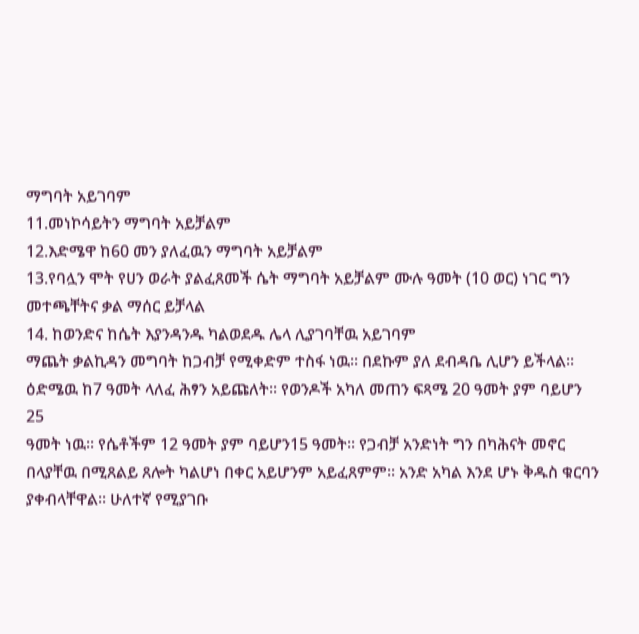ማግባት አይገባም
11.መነኮሳይትን ማግባት አይቻልም
12.እድሜዋ ከ60 መን ያለፈዉን ማግባት አይቻልም
13.የባሏን ሞት የሀን ወራት ያልፈጸመች ሴት ማግባት አይቻልም ሙሉ ዓመት (10 ወር) ነገር ግን
መተጫቸትና ቃል ማሰር ይቻላል
14. ከወንድና ከሴት እያንዳንዱ ካልወደዱ ሌላ ሊያገባቸዉ አይገባም
ማጨት ቃልኪዳን መግባት ከጋብቻ የሚቀድም ተስፋ ነዉ፡፡ በደኩም ያለ ደብዳቤ ሊሆን ይችላል፡፡
ዕድሜዉ ከ7 ዓመት ላለፈ ሕፃን አይጩለት፡፡ የወንዶች አካለ መጠን ፍጻሜ 20 ዓመት ያም ባይሆን 25
ዓመት ነዉ፡፡ የሴቶችም 12 ዓመት ያም ባይሆን15 ዓመት፡፡ የጋብቻ አንድነት ግን በካሕናት መኖር
በላያቸዉ በሚጸልይ ጸሎት ካልሆነ በቀር አይሆንም አይፈጸምም፡፡ አንድ አካል እንደ ሆኑ ቅዱስ ቁርባን
ያቀብላቸዋል፡፡ ሁለተኛ የሚያገቡ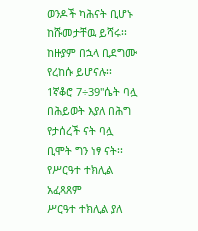ወንዶች ካሕናት ቢሆኑ ከሹመታቸዉ ይሻሩ፡፡ ከዙያም በኋላ ቢደግሙ
የረከሱ ይሆናሉ፡፡ 1ኛቆሮ 7÷39"ሴት ባሏ በሕይወት እያለ በሕግ የታሰረች ናት ባሏ ቢሞት ግን ነፃ ናት፡፡
የሥርዓተ ተክሊል አፈጻጸም
ሥርዓተ ተክሊል ያለ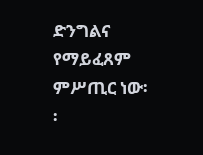ድንግልና የማይፈጸም ምሥጢር ነው፡፡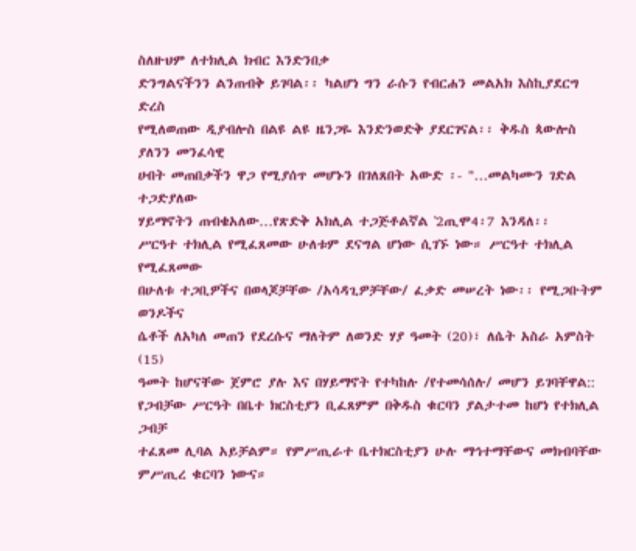ስለዙህም ለተክሊል ክብር እንድንበቃ
ድንግልናችንን ልንጠብቅ ይገባል፡፡ ካልሆነ ግን ራሱን የብርሐን መልአክ እስኪያደርግ ድረስ
የሚለወጠው ዲያብሎስ በልዩ ልዩ ዜንጋዬ እንድንወድቅ ያደርገናል፡፡ ቅዱስ ጳውሎስ ያለንን መንፈሳዊ
ሀብት መጠበቃችን ዋጋ የሚያሰጥ መሆኑን በገለጸበት አውድ ፡- "…መልካሙን ገድል ተጋድያለው
ሃይማኖትን ጠብቄአለው…የጽድቅ አክሊል ተጋጅቶልኛል ‛2ጢሞ4፡7 እንዳለ፡፡
ሥርዓተ ተክሊል የሚፈጸመው ሁለቱም ደናግል ሆነው ሲገኙ ነው። ሥርዓተ ተክሊል የሚፈጸመው
በሁለቱ ተጋቢዎችና በወላጆቻቸው /አሳዳጊዎቻቸው/ ፈቃድ መሠረት ነው፡፡ የሚጋቡትም ወንዶችና
ሴቶች ለአካለ መጠን የደረሱና ማለትም ለወንድ ሃያ ዓመት (20)፣ ለሴት አስራ አምስት (15)
ዓመት ከሆናቸው ጀምሮ ያሉ እና በሃይማኖት የተካከሉ /የተመሳሰሉ/ መሆን ይገባቸዋል::
የጋብቻው ሥርዓት በቤተ ክርስቲያን ቢፈጸምም በቅዱስ ቁርባን ያልታተመ ከሆነ የተክሊል ጋብቻ
ተፈጸመ ሊባል አይቻልም። የምሥጢራተ ቤተክርስቲያን ሁሉ ማኅተማቸውና መክብባቸው
ምሥጢረ ቁርባን ነውና።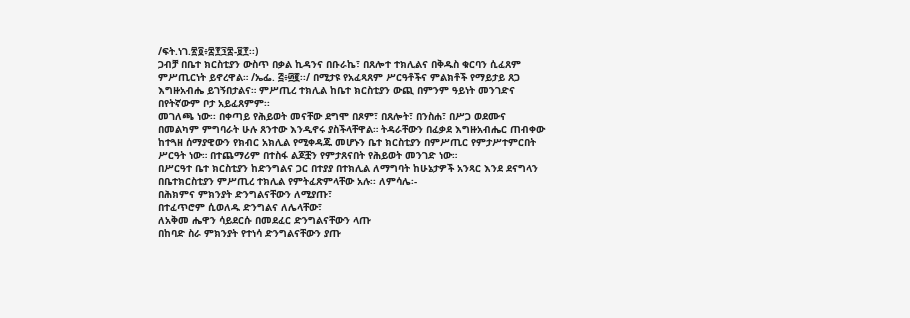/ፍት.ነገ.፳፬፥፰፻፺፰‐፱፻፡፡)
ጋብቻ በቤተ ክርስቲያን ውስጥ በቃል ኪዳንና በቡራኬ፣ በጸሎተ ተክሊልና በቅዱስ ቁርባን ሲፈጸም
ምሥጢርነት ይኖረዋል። /ኤፌ. ፭፥፴፪፡፡/ በሚታዩ የአፈጻጸም ሥርዓቶችና ምልክቶች የማይታይ ጸጋ
እግዙአብሔ ይገኝበታልና። ምሥጢረ ተክሊል ከቤተ ክርስቲያን ውጪ በምንም ዓይነት መንገድና
በየትኛውም ቦታ አይፈጸምም፡፡
መገለጫ ነው፡፡ በቀጣይ የሕይወት መናቸው ደግሞ በጾም፣ በጸሎት፣ በንስሐ፣ በሥጋ ወደሙና
በመልካም ምግባራት ሁሉ ጸንተው እንዲኖሩ ያስችላቸዋል። ትዳራቸውን በፈቃደ እግዙአብሔር ጠብቀው
ከተጓዘ ሰማያዊውን የክብር አክሊል የሚቀዳጁ መሆኑን ቤተ ክርስቲያን በምሥጢር የምታሥተምርበት
ሥርዓት ነው። በተጨማሪም በተስፋ ልጆቿን የምታጸናበት የሕይወት መንገድ ነው።
በሥርዓተ ቤተ ክርስቲያን ከድንግልና ጋር በተያያ በተክሊል ለማግባት ከሁኔታዎች አንጻር እንደ ደናግላን
በቤተክርስቲያን ምሥጢረ ተክሊል የምትፈጽምላቸው አሉ፡፡ ለምሳሌ፡-
በሕክምና ምክንያት ድንግልናቸውን ለሚያጡ፣
በተፈጥሮም ሲወለዱ ድንግልና ለሌላቸው፣
ለአቅመ ሔዋን ሳይደርሱ በመደፈር ድንግልናቸውን ላጡ
በከባድ ስራ ምክንያት የተነሳ ድንግልናቸውን ያጡ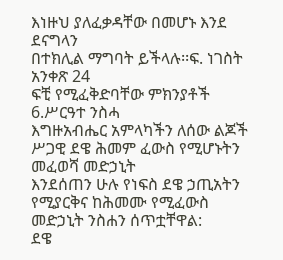እነዙህ ያለፈቃዳቸው በመሆኑ እንደ ደናግላን
በተክሊል ማግባት ይችላሉ፡፡ፍ. ነገስት አንቀጽ 24
ፍቺ የሚፈቅድባቸው ምክንያቶች
6.ሥርዓተ ንስሓ
እግዙአብሔር አምላካችን ለሰው ልጆች ሥጋዊ ደዌ ሕመም ፈውስ የሚሆኑትን መፈወሻ መድኃኒት
እንደሰጠን ሁሉ የነፍስ ደዌ ኃጢአትን የሚያርቅና ከሕመሙ የሚፈውስ መድኃኒት ንስሐን ሰጥቷቸዋል:
ደዌ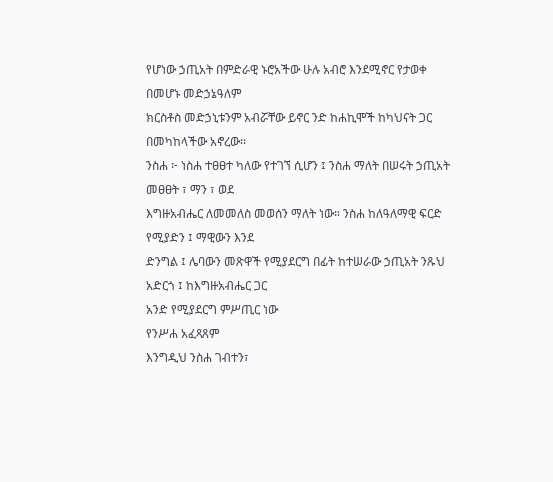የሆነው ኃጢአት በምድራዊ ኑሮአችው ሁሉ አብሮ እንደሚኖር የታወቀ በመሆኑ መድኃኔዓለም
ክርስቶስ መድኃኒቱንም አብሯቸው ይኖር ንድ ከሐኪሞች ከካህናት ጋር በመካከላችው አኖረው፡፡
ንስሐ ፦ ነስሐ ተፀፀተ ካለው የተገኘ ሲሆን ፤ ንስሐ ማለት በሠሩት ኃጢአት መፀፀት ፣ ማን ፣ ወደ
እግዙአብሔር ለመመለስ መወሰን ማለት ነው። ንስሐ ከለዓለማዊ ፍርድ የሚያድን ፤ ማዊውን እንደ
ድንግል ፤ ሌባውን መጽዋች የሚያደርግ በፊት ከተሠራው ኃጢአት ንጹህ አድርጎ ፤ ከእግዙአብሔር ጋር
አንድ የሚያደርግ ምሥጢር ነው
የንሥሐ አፈጻጸም
እንግዲህ ንስሐ ገብተን፣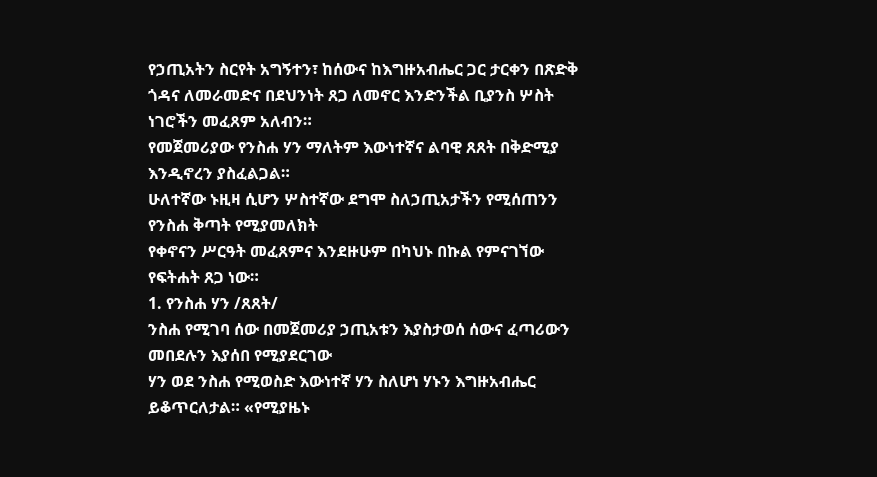የኃጢአትን ስርየት አግኝተን፣ ከሰውና ከእግዙአብሔር ጋር ታርቀን በጽድቅ
ጎዳና ለመራመድና በደህንነት ጸጋ ለመኖር እንድንችል ቢያንስ ሦስት ነገሮችን መፈጸም አለብን።
የመጀመሪያው የንስሐ ሃን ማለትም እውነተኛና ልባዊ ጸጸት በቅድሚያ እንዲኖረን ያስፈልጋል።
ሁለተኛው ኑዚዛ ሲሆን ሦስተኛው ደግሞ ስለኃጢአታችን የሚሰጠንን የንስሐ ቅጣት የሚያመለክት
የቀኖናን ሥርዓት መፈጸምና እንደዙሁም በካህኑ በኩል የምናገኘው የፍትሐት ጸጋ ነው።
1. የንስሐ ሃን /ጸጸት/
ንስሐ የሚገባ ሰው በመጀመሪያ ኃጢአቱን እያስታወሰ ሰውና ፈጣሪውን መበደሉን እያሰበ የሚያደርገው
ሃን ወደ ንስሐ የሚወስድ እውነተኛ ሃን ስለሆነ ሃኑን እግዙአብሔር ይቆጥርለታል። «የሚያዜኑ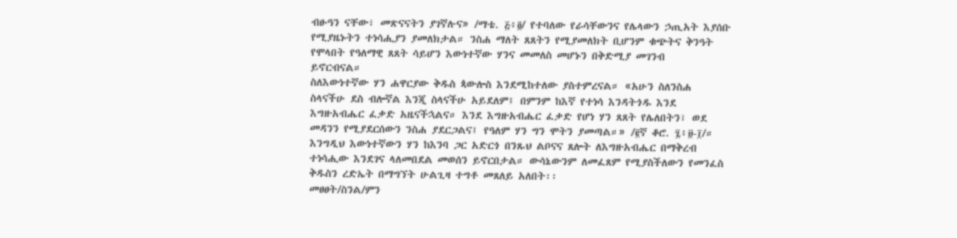ብፁዓን ናቸው፣ መጽናናትን ያገኛሉና» /ማቴ. ፭፥፬/ የተባለው የራሳቸውንና የሌላውን ኃጢአት እያሰቡ
የሚያዜኑትን ተነሳሒያን ያመለክታል። ንስሐ ማለት ጸጸትን የሚያመለክት ቢሆንም ቁጭትና ቅንዓት
የሞላበት የዓለማዊ ጸጸት ሳይሆን እውነተኛው ሃንና መመለስ መሆኑን በቅድሚያ መገንብ
ይኖርብናል።
ስለእውነተኛው ሃን ሐዋርያው ቅዱስ ጳውሎስ እንደሚከተለው ያስተምረናል። «አሁን ስለንስሐ
ስላናችሁ ደስ ብሎኛል እንጂ ስላናችሁ አይደለም፤ በምንም ከእኛ የተነሳ እንዳትጎዱ እንደ
እግዙአብሔር ፈቃድ አዜናችኋልና። እንደ እግዙአብሔር ፈቃድ የሆነ ሃን ጸጸት የሌለበትን፣ ወደ
መዳንን የሚያደርሰውን ንስሐ ያደርጋልና፤ የዓለም ሃን ግን ሞትን ያመጣል።» /፪ኛ ቆሮ. ፯፥፱-፲/።
እንግዲህ እውነተኛውን ሃን ከእንባ ጋር አድርጎ በንጹህ ልቦናና ጸሎት ለእግዙአብሔር በማቅረብ
ተነሳሒው እንደገና ላለመበደል መወሰን ይኖርበታል። ውሳኔውንም ለመፈጸም የሚያስችለውን የመንፈስ
ቅዱስን ረድኤት በማግኘት ሁልጊዛ ተግቶ መጸለይ አለበት፡፡
መፀፀት/ስንል/ምን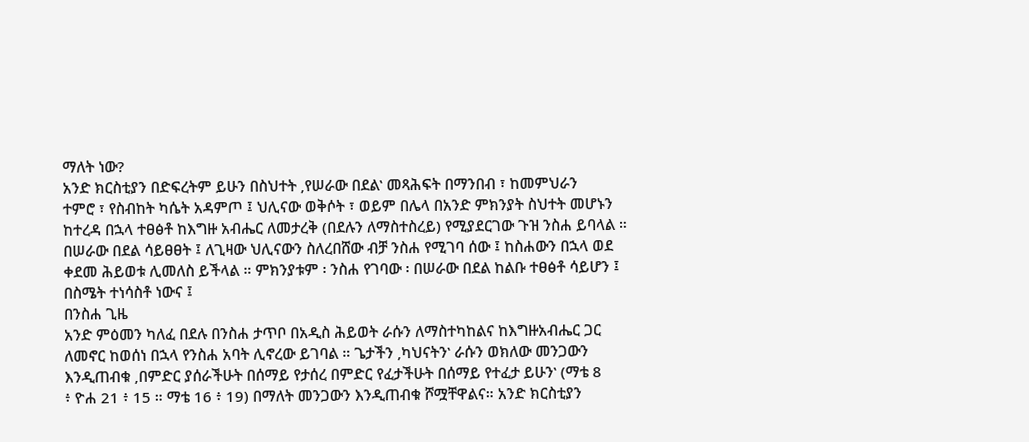ማለት ነው?
አንድ ክርስቲያን በድፍረትም ይሁን በስህተት ‚የሠራው በደል‛ መጻሕፍት በማንበብ ፣ ከመምህራን
ተምሮ ፣ የስብከት ካሴት አዳምጦ ፤ ህሊናው ወቅሶት ፣ ወይም በሌላ በአንድ ምክንያት ስህተት መሆኑን
ከተረዳ በኋላ ተፀፅቶ ከእግዙ አብሔር ለመታረቅ (በደሉን ለማስተስረይ) የሚያደርገው ጉዝ ንስሐ ይባላል ።
በሠራው በደል ሳይፀፀት ፤ ለጊዛው ህሊናውን ስለረበሸው ብቻ ንስሐ የሚገባ ሰው ፤ ከስሐውን በኋላ ወደ
ቀደመ ሕይወቱ ሊመለስ ይችላል ። ምክንያቱም ፡ ንስሐ የገባው ፡ በሠራው በደል ከልቡ ተፀፅቶ ሳይሆን ፤
በስሜት ተነሳስቶ ነውና ፤
በንስሐ ጊዜ
አንድ ምዕመን ካለፈ በደሉ በንስሐ ታጥቦ በአዲስ ሕይወት ራሱን ለማስተካከልና ከእግዙአብሔር ጋር
ለመኖር ከወሰነ በኋላ የንስሐ አባት ሊኖረው ይገባል ። ጌታችን ‚ካህናትን‛ ራሱን ወክለው መንጋውን
እንዲጠብቁ ‚በምድር ያሰራችሁት በሰማይ የታሰረ በምድር የፈታችሁት በሰማይ የተፈታ ይሁን‛ (ማቴ 8
፥ ዮሐ 21 ፥ 15 ። ማቴ 16 ፥ 19) በማለት መንጋውን እንዲጠብቁ ሾሟቸዋልና። አንድ ክርስቲያን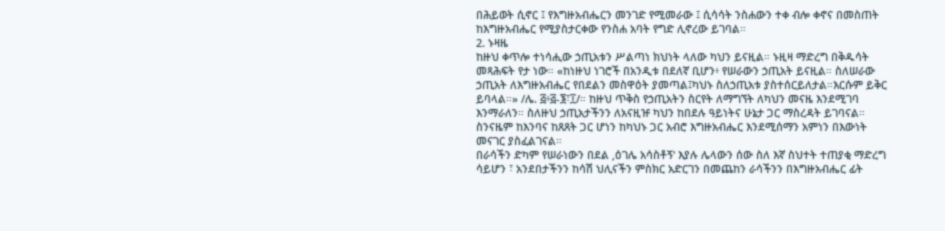በሕይወት ሲኖር ፤ የእግዙአብሔርን መንገድ የሚመራው ፤ ሲሳሳት ንስሐውን ተቀ ብሎ ቀኖና በመስጠት
ከእግዙአብሔር የሚያስታርቀው የንስሐ አባት የግድ ሊኖረው ይገባል።
2. ኑዛዜ
ከዙህ ቀጥሎ ተነሳሒው ኃጢአቱን ሥልጣነ ክህነት ላለው ካህን ይናዚል። ኑዚዛ ማድረግ በቅዱሳት
መጻሕፍት የታ ነው። «ከነዙህ ነገሮች በአንዲቱ በደለኛ ቢሆን፥ የሠራውን ኃጢአት ይናዚል። ስለሠራው
ኃጢአት ለእግዙአብሔር የበደልን መስዋዕት ያመጣል፤ካህኑ ስለኃጢአቱ ያስተሰርይለታል።እርሱም ይቅር
ይባላል።» /ሌ. ፭፥፭-፮፣፲/። ከዙህ ጥቅስ የኃጢአትን ስርየት ለማግኘት ለካህን መናዜ እንደሚገባ
እንማራለን። ስለዙህ ኃጢአታችንን ለአናዚዡ ካህን ከበደሉ ዓይነትና ሁኔታ ጋር ማስረዳት ይገባናል።
ስንናዜም ከእንባና ከጸጸት ጋር ሆነን ከካህኑ ጋር አብሮ እግዙአብሔር እንደሚሰማን አምነን በእውነት
መናገር ያስፈልገናል።
በራሳችን ድካም የሠራነውን በደል ‚ዕገሌ አሳስቶኝ‛ እያሉ ሌላውን ሰው ስለ እኛ ስህተት ተጠያቂ ማድረግ
ሳይሆን ፣ አንደበታችንን ከሳሽ ህሊናችን ምስክር አድርገን በመጨከን ራሳችንን በእግዙአብሔር ፊት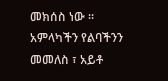መክሰስ ነው ። አምላካችን የልባችንን መመለስ ፣ አይቶ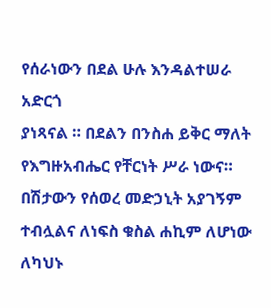የሰራነውን በደል ሁሉ እንዳልተሠራ አድርጎ
ያነጻናል ። በደልን በንስሐ ይቅር ማለት የእግዙአብሔር የቸርነት ሥራ ነውና።
በሽታውን የሰወረ መድኃኒት አያገኝም ተብሏልና ለነፍስ ቁስል ሐኪም ለሆነው ለካህኑ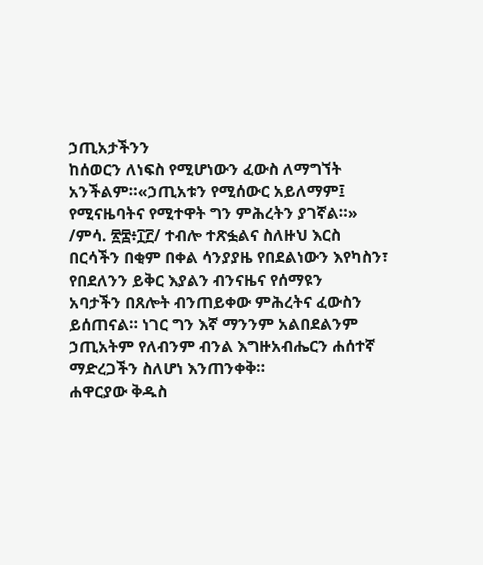ኃጢአታችንን
ከሰወርን ለነፍስ የሚሆነውን ፈውስ ለማግኘት አንችልም።«ኃጢአቱን የሚሰውር አይለማም፤
የሚናዜባትና የሚተዋት ግን ምሕረትን ያገኛል።» /ምሳ. ፳፰፥፲፫/ ተብሎ ተጽፏልና ስለዙህ እርስ
በርሳችን በቂም በቀል ሳንያያዜ የበደልነውን እየካስን፣ የበደለንን ይቅር እያልን ብንናዜና የሰማዩን
አባታችን በጸሎት ብንጠይቀው ምሕረትና ፈውስን ይሰጠናል። ነገር ግን እኛ ማንንም አልበደልንም
ኃጢአትም የለብንም ብንል እግዙአብሔርን ሐሰተኛ ማድረጋችን ስለሆነ እንጠንቀቅ።
ሐዋርያው ቅዱስ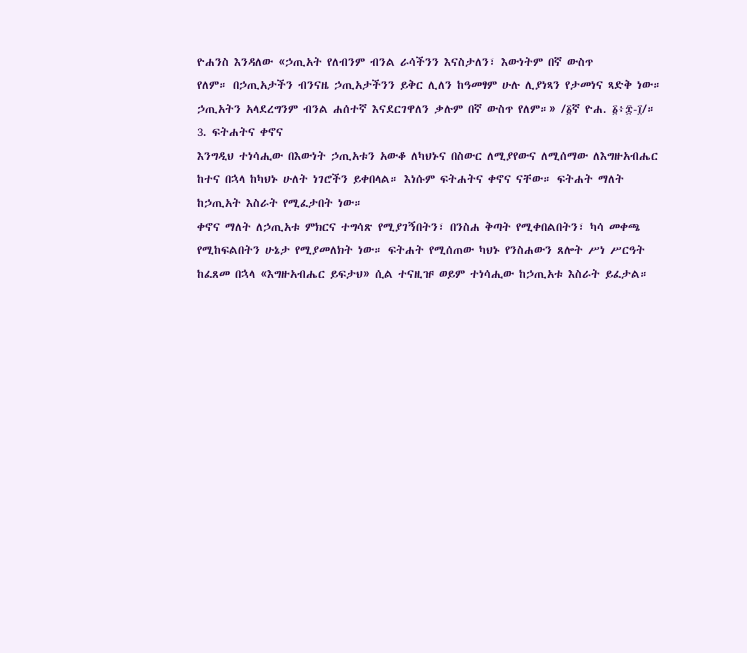ዮሐንስ እንዳለው «ኃጢአት የለብንም ብንል ራሳችንን እናስታለን፣ እውነትም በኛ ውስጥ
የለም። በኃጢአታችን ብንናዜ ኃጢአታችንን ይቅር ሊለን ከዓመፃም ሁሉ ሊያነጻን የታመነና ጻድቅ ነው።
ኃጢአትን አላደረግንም ብንል ሐሰተኛ እናደርገዋለን ቃሉም በኛ ውስጥ የለም።» /፩ኛ ዮሐ. ፩፥፰-፲/።
3. ፍትሐትና ቀኖና
እንግዲህ ተነሳሒው በእውነት ኃጢአቱን አውቆ ለካህኑና በስውር ለሚያየውና ለሚሰማው ለእግዙአብሔር
ከተና በኋላ ከካህኑ ሁለት ነገሮችን ይቀበላል። እነሱም ፍትሐትና ቀኖና ናቸው። ፍትሐት ማለት
ከኃጢአት እስራት የሚፈታበት ነው።
ቀኖና ማለት ለኃጢአቱ ምክርና ተግሳጽ የሚያገኝበትን፣ በንስሐ ቅጣት የሚቀበልበትን፣ ካሳ መቀጫ
የሚከፍልበትን ሁኔታ የሚያመለክት ነው። ፍትሐት የሚሰጠው ካህኑ የንስሐውን ጸሎት ሥነ ሥርዓት
ከፈጸመ በኋላ «እግዙአብሔር ይፍታህ» ሲል ተናዚዡ ወይም ተነሳሒው ከኃጢአቱ እስራት ይፈታል።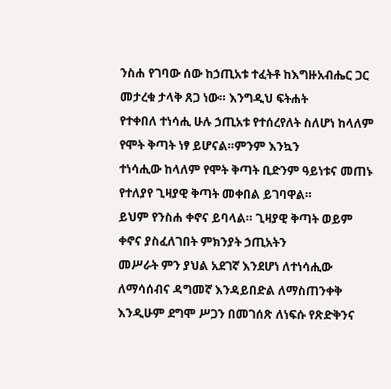ንስሐ የገባው ሰው ከኃጢአቱ ተፈትቶ ከእግዙአብሔር ጋር መታረቁ ታላቅ ጸጋ ነው። እንግዲህ ፍትሐት
የተቀበለ ተነሳሒ ሁሉ ኃጢአቱ የተሰረየለት ስለሆነ ከላለም የሞት ቅጣት ነፃ ይሆናል።ምንም እንኳን
ተነሳሒው ከላለም የሞት ቅጣት ቢድንም ዓይነቱና መጠኑ የተለያየ ጊዛያዊ ቅጣት መቀበል ይገባዋል።
ይህም የንስሐ ቀኖና ይባላል። ጊዛያዊ ቅጣት ወይም ቀኖና ያስፈለገበት ምክንያት ኃጢአትን
መሥራት ምን ያህል አደገኛ እንደሆነ ለተነሳሒው ለማሳሰብና ዳግመኛ እንዳይበድል ለማስጠንቀቅ
እንዲሁም ደግሞ ሥጋን በመገሰጽ ለነፍሱ የጽድቅንና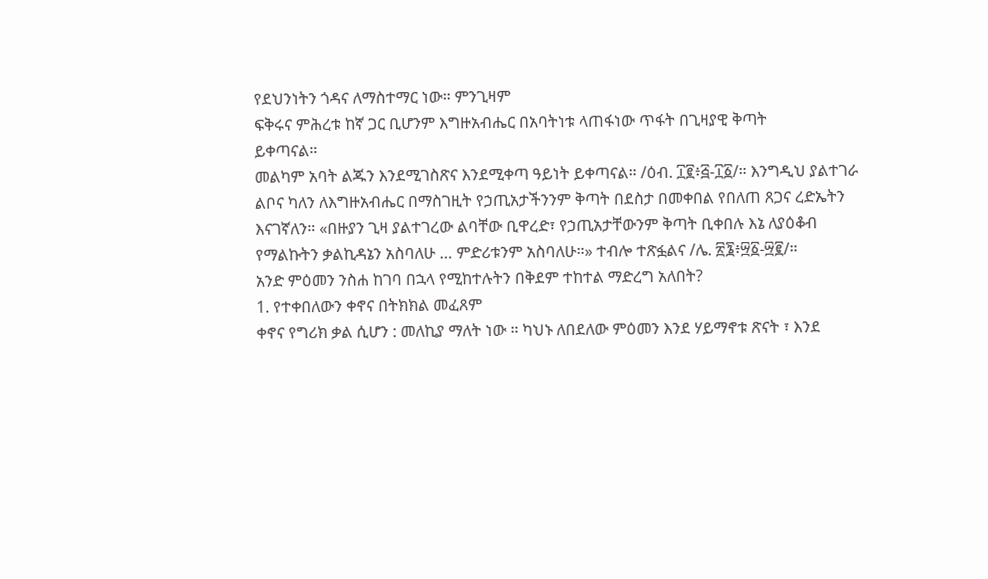የደህንነትን ጎዳና ለማስተማር ነው። ምንጊዛም
ፍቅሩና ምሕረቱ ከኛ ጋር ቢሆንም እግዙአብሔር በአባትነቱ ላጠፋነው ጥፋት በጊዛያዊ ቅጣት
ይቀጣናል።
መልካም አባት ልጁን እንደሚገስጽና እንደሚቀጣ ዓይነት ይቀጣናል። /ዕብ. ፲፪፥፭-፲፩/። እንግዲህ ያልተገራ
ልቦና ካለን ለእግዙአብሔር በማስገዚት የኃጢአታችንንም ቅጣት በደስታ በመቀበል የበለጠ ጸጋና ረድኤትን
እናገኛለን። «በዙያን ጊዛ ያልተገረው ልባቸው ቢዋረድ፣ የኃጢአታቸውንም ቅጣት ቢቀበሉ እኔ ለያዕቆብ
የማልኩትን ቃልኪዳኔን አስባለሁ … ምድሪቱንም አስባለሁ።» ተብሎ ተጽፏልና /ሌ. ፳፮፥፵፩-፵፪/።
አንድ ምዕመን ንስሐ ከገባ በኋላ የሚከተሉትን በቅደም ተከተል ማድረግ አለበት?
1. የተቀበለውን ቀኖና በትክክል መፈጸም
ቀኖና የግሪክ ቃል ሲሆን : መለኪያ ማለት ነው ። ካህኑ ለበደለው ምዕመን እንደ ሃይማኖቱ ጽናት ፣ እንደ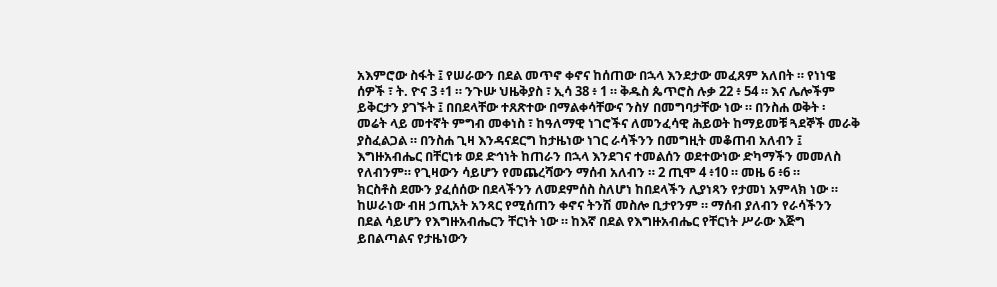አእምሮው ስፋት ፤ የሠራውን በደል መጥኖ ቀኖና ከሰጠው በኋላ እንደታው መፈጸም አለበት ። የነነዌ
ሰዎች ፣ ት. ዮና 3 ፥1 ። ንጉሡ ህዜቅያስ ፣ ኢሳ 38 ፥ 1 ። ቅዱስ ጴጥሮስ ሉቃ 22 ፥ 54 ። እና ሌሎችም
ይቅርታን ያገኙት ፤ በበደላቸው ተጸጽተው በማልቀሳቸውና ንስሃ በመግባታቸው ነው ። በንስሐ ወቅት ፡
መሬት ላይ መተኛት ምግብ መቀነስ ፣ ከዓለማዊ ነገሮችና ለመንፈሳዊ ሕይወት ከማይመቹ ጓደኞች መራቅ
ያስፈልጋል ። በንስሐ ጊዛ እንዳናደርግ ከታዜነው ነገር ራሳችንን በመግዚት መቆጠብ አለብን ፤
እግዙአብሔር በቸርነቱ ወደ ድኅነት ከጠራን በኋላ እንደገና ተመልሰን ወደተውነው ድካማችን መመለስ
የለብንም። የጊዛውን ሳይሆን የመጨረሻውን ማሰብ አለብን ። 2 ጢሞ 4 ፥10 ። መዜ 6 ፥6 ።
ክርስቶስ ደሙን ያፈሰሰው በደላችንን ለመደምሰስ ስለሆነ ከበደላችን ሊያነጻን የታመነ አምላክ ነው ።
ከሠራነው ብዘ ኃጢአት አንጻር የሚሰጠን ቀኖና ትንሽ መስሎ ቢታየንም ። ማሰብ ያለብን የራሳችንን
በደል ሳይሆን የእግዙአብሔርን ቸርነት ነው ። ከእኛ በደል የእግዙአብሔር የቸርነት ሥራው እጅግ
ይበልጣልና የታዜነውን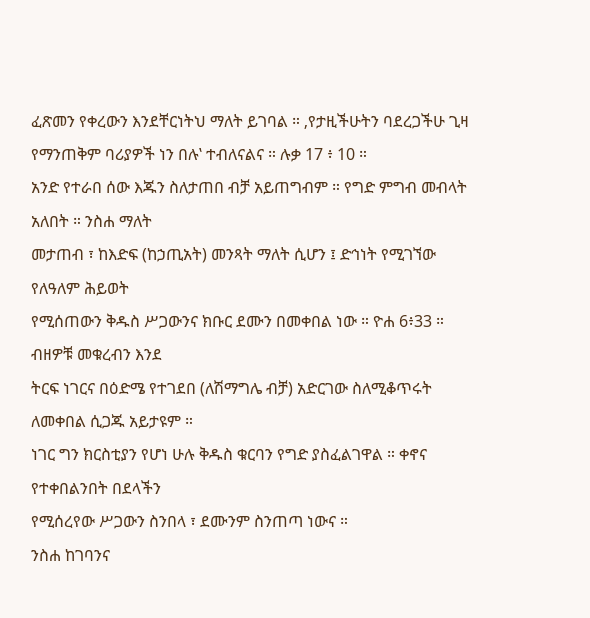ፈጽመን የቀረውን እንደቸርነትህ ማለት ይገባል ። ‚የታዚችሁትን ባደረጋችሁ ጊዛ
የማንጠቅም ባሪያዎች ነን በሉ‛ ተብለናልና ። ሉቃ 17 ፥ 10 ።
አንድ የተራበ ሰው እጁን ስለታጠበ ብቻ አይጠግብም ። የግድ ምግብ መብላት አለበት ። ንስሐ ማለት
መታጠብ ፣ ከእድፍ (ከኃጢአት) መንጻት ማለት ሲሆን ፤ ድኅነት የሚገኘው የለዓለም ሕይወት
የሚሰጠውን ቅዱስ ሥጋውንና ክቡር ደሙን በመቀበል ነው ። ዮሐ 6፥33 ። ብዘዎቹ መቁረብን እንደ
ትርፍ ነገርና በዕድሜ የተገደበ (ለሽማግሌ ብቻ) አድርገው ስለሚቆጥሩት ለመቀበል ሲጋጁ አይታዩም ።
ነገር ግን ክርስቲያን የሆነ ሁሉ ቅዱስ ቁርባን የግድ ያስፈልገዋል ። ቀኖና የተቀበልንበት በደላችን
የሚሰረየው ሥጋውን ስንበላ ፣ ደሙንም ስንጠጣ ነውና ።
ንስሐ ከገባንና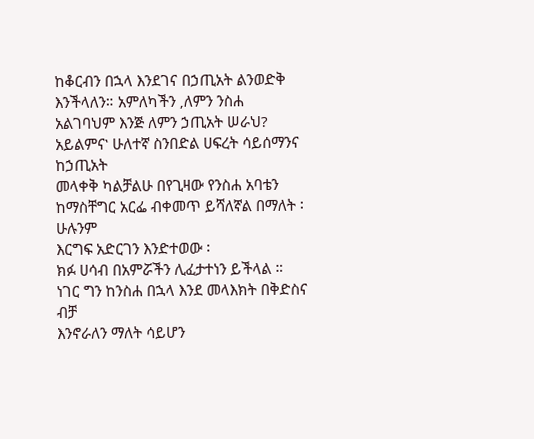ከቆርብን በኋላ እንደገና በኃጢአት ልንወድቅ እንችላለን። አምለካችን ‚ለምን ንስሐ
አልገባህም እንጅ ለምን ኃጢአት ሠራህ? አይልምና‛ ሁለተኛ ስንበድል ሀፍረት ሳይሰማንና ከኃጢአት
መላቀቅ ካልቻልሁ በየጊዛው የንስሐ አባቴን ከማስቸግር አርፌ ብቀመጥ ይሻለኛል በማለት ፡ ሁሉንም
እርግፍ አድርገን እንድተወው ፡
ክፉ ሀሳብ በአምሯችን ሊፈታተነን ይችላል ። ነገር ግን ከንስሐ በኋላ እንደ መላእክት በቅድስና ብቻ
እንኖራለን ማለት ሳይሆን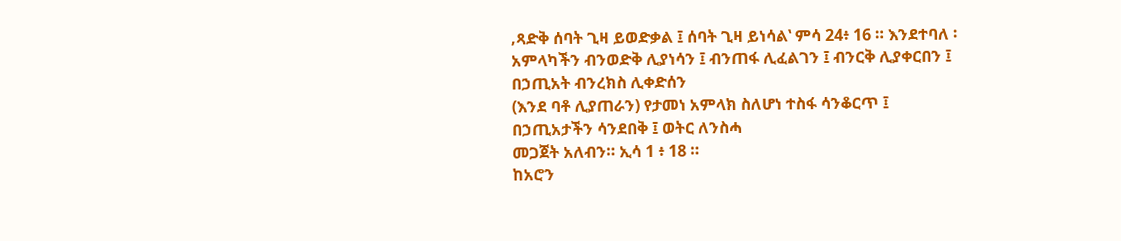‚ጻድቅ ሰባት ጊዛ ይወድቃል ፤ ሰባት ጊዛ ይነሳል‛ ምሳ 24፥ 16 ። እንደተባለ ፡
አምላካችን ብንወድቅ ሊያነሳን ፤ ብንጠፋ ሊፈልገን ፤ ብንርቅ ሊያቀርበን ፤ በኃጢአት ብንረክስ ሊቀድሰን
(እንደ ባቶ ሊያጠራን) የታመነ አምላክ ስለሆነ ተስፋ ሳንቆርጥ ፤ በኃጢአታችን ሳንደበቅ ፤ ወትር ለንስሓ
መጋጀት አለብን። ኢሳ 1 ፥ 18 ።
ከአሮን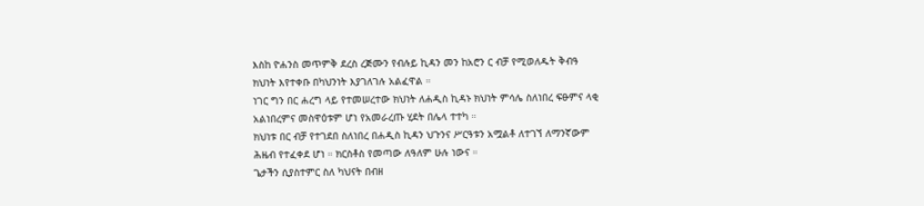እስከ ዮሐንስ መጥምቅ ደረስ ረጅሙን የብሉይ ኪዳን መን ከአሮን ር ብቻ የሚወለዱት ቅብዓ
ክህነት እየተቀቡ በካህንነት እያገለገሉ አልፈዋል ።
ነገር ግን በር ሐረግ ላይ የተመሠረተው ክህነት ለሐዲስ ኪዳኑ ክህነት ምሳሌ ስለነበረ ፍፁምና ላቂ
አልነበረምና መስዋዕቱም ሆነ የአመራረጡ ሂደት በሌላ ተተካ ።
ክህነቱ በር ብቻ የተገደበ ስለነበረ በሐዲስ ኪዳን ህጉንና ሥርዓቱን አሟልቶ ለተገኘ ለማንኛውም
ሕዜብ የተፈቀደ ሆነ ። ክርስቶስ የመጣው ለዓለም ሁሉ ነውና ።
ጌታችን ሲያስተምር ስለ ካህናት በብዘ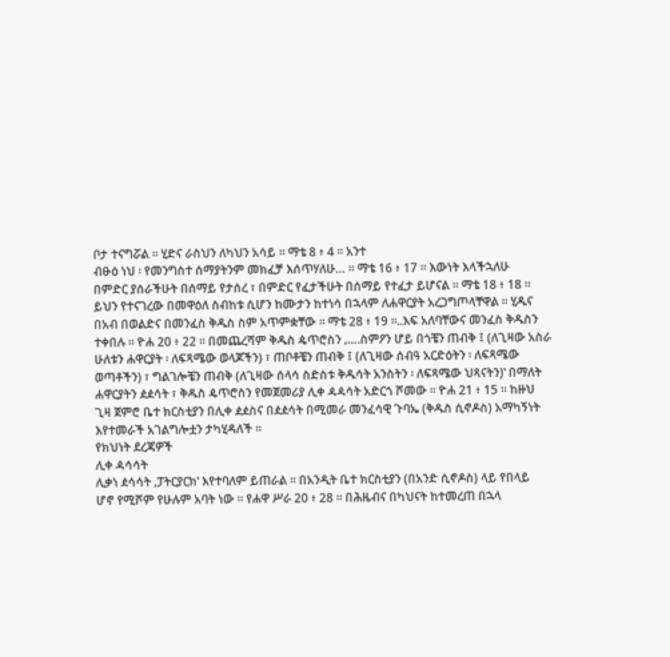ቦታ ተናግሯል ። ሂድና ራስህን ለካህን አሳይ ። ማቴ 8 ፥ 4 ። አንተ
ብፁዕ ነህ ፡ የመንግስተ ሰማያትንም መክፈቻ እሰጥሃለሁ… ። ማቴ 16 ፥ 17 ። እውነት እላችኋለሁ
በምድር ያሰራችሁት በሰማይ የታሰረ ፣ በምድር የፈታችሁት በሰማይ የተፈታ ይሆናል ። ማቴ 18 ፥ 18 ።
ይህን የተናገረው በመዋዕለ ስብከቱ ሲሆን ከሙታን ከተነሳ በኋላም ለሐዋርያት አረጋግጦላቸዋል ። ሂዱና
በአብ በወልድና በመንፈስ ቅዱስ ስም አጥምቋቸው ። ማቴ 28 ፥ 19 ።..እፍ አለባቸውና መንፈስ ቅዱስን
ተቀበሉ ። ዮሐ 20 ፥ 22 ። በመጨረሻም ቅዱስ ዼጥሮስን ‚….ስምዖን ሆይ በጎቼን ጠብቅ ፤ (ለጊዛው አስራ
ሁለቱን ሐዋርያት ፡ ለፍጻሜው ወላጆችን) ፣ ጠቦቶቼን ጠብቅ ፤ (ለጊዛው ሰብዓ አርድዕትን ፡ ለፍጻሜው
ወጣቶችን) ፣ ግልገሎቼን ጠብቅ (ለጊዛው ሰላሳ ስድስቱ ቅዱሳት አንስትን ፡ ለፍጻሜው ህጻናትን)‛ በማለት
ሐዋርያትን ዸዸሳት ፣ ቅዱስ ዼጥሮስን የመጀመሪያ ሊቀ ዻዻሳት አድርጎ ሾመው ። ዮሐ 21 ፥ 15 ። ከዙህ
ጊዛ ጀምሮ ቤተ ክርስቲያን በሊቀ ዸዸስና በዸዸሳት በሚመራ መንፈሳዊ ጉባኤ (ቅዱስ ሲኖዶስ) አማካኝነት
እየተመራች አገልግሎቷን ታካሂዳለች ።
የክህነት ደረጃዎች
ሊቀ ዻሳሳት
ሊቃነ ዸሳሳት ‚ፓትርያርክ‛ እየተባለም ይጠራል ። በአንዲት ቤተ ክርስቲያን (በአንድ ሲኖዶስ) ላይ የበላይ
ሆኖ የሚሾም የሁሉም አባት ነው ። የሐዋ ሥራ 20 ፥ 28 ። በሕዜብና በካህናት ከተመረጠ በኋላ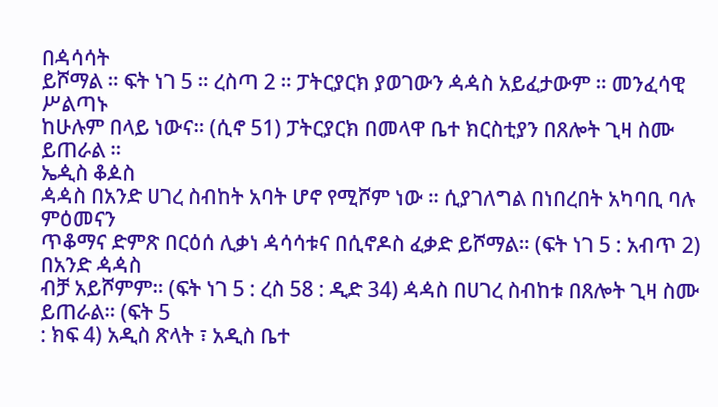በዻሳሳት
ይሾማል ። ፍት ነገ 5 ። ረስጣ 2 ። ፓትርያርክ ያወገውን ዻዻስ አይፈታውም ። መንፈሳዊ ሥልጣኑ
ከሁሉም በላይ ነውና። (ሲኖ 51) ፓትርያርክ በመላዋ ቤተ ክርስቲያን በጸሎት ጊዛ ስሙ ይጠራል ።
ኤዺስ ቆዾስ
ዻዻስ በአንድ ሀገረ ስብከት አባት ሆኖ የሚሾም ነው ። ሲያገለግል በነበረበት አካባቢ ባሉ ምዕመናን
ጥቆማና ድምጽ በርዕሰ ሊቃነ ዻሳሳቱና በሲኖዶስ ፈቃድ ይሾማል። (ፍት ነገ 5 : አብጥ 2) በአንድ ዻዻስ
ብቻ አይሾምም። (ፍት ነገ 5 : ረስ 58 : ዲድ 34) ዻዻስ በሀገረ ስብከቱ በጸሎት ጊዛ ስሙ ይጠራል። (ፍት 5
: ክፍ 4) አዲስ ጽላት ፣ አዲስ ቤተ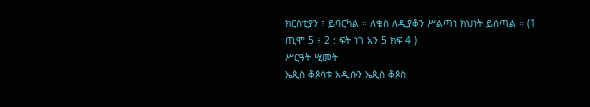ክርስቲያን ፣ ይባርካል ። ለቄስ ለዲያቆን ሥልጣነ ክህነት ይሰጣል ። (1
ጢሞ 5 ፥ 2 : ፍት ነገ አን 5 ክፍ 4 )
ሥርዓት ሢመት
ኤጲስ ቆጶሳቱ አዲሱን ኤጲስ ቆጶስ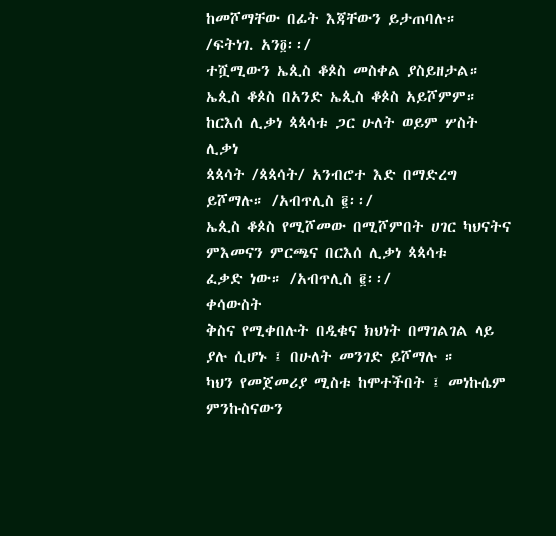ከመሾማቸው በፊት እጃቸውን ይታጠባሉ። /ፍትነገ. አን፬፡፡/
ተሿሚውን ኤጲስ ቆጶስ መስቀል ያስይዘታል።
ኤጲስ ቆጶስ በአንድ ኤጲስ ቆጶስ አይሾምም። ከርእሰ ሊቃነ ጳጳሳቱ ጋር ሁለት ወይም ሦስት ሊቃነ
ጳጳሳት /ጳጳሳት/ አንብሮተ እድ በማድረግ ይሾማሉ። /አብጥሊስ ፪፡፡/
ኤጲስ ቆጶስ የሚሾመው በሚሾምበት ሀገር ካህናትና ምእመናን ምርጫና በርእሰ ሊቃነ ጳጳሳቱ
ፈቃድ ነው። /አብጥሊስ ፪፡፡/
ቀሳውስት
ቅስና የሚቀበሉት በዲቁና ክህነት በማገልገል ላይ ያሉ ሲሆኑ ፤ በሁለት መንገድ ይሾማሉ ።
ካህን የመጀመሪያ ሚስቱ ከሞተችበት ፤ መነኩሴም ምንኩስናውን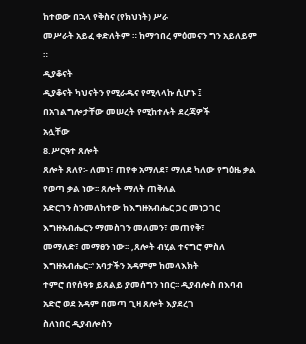ከተወው በኋላ የቅስና (የክህነት) ሥራ
መሥራት አይፈ ቀድለትም ። ከማኅበረ ምዕመናን ግን አይለይም ።
ዲያቆናት
ዲያቆናት ካህናትን የሚራዱና የሚላላኩ ሲሆኑ ፤ በአገልግሎታቸው መሠረት የሚከተሉት ደረጃዎች
አሏቸው
8.ሥርዓተ ጸሎት
ጸሎት ጸለየ፡- ለመነ፣ ጠየቀ አማለደ፣ ማለደ ካለው የግዕዜ ቃል የወጣ ቃል ነው፡፡ ጸሎት ማለት ጠቅለል
አድርገን ስንመለከተው ከእግዙአብሔር ጋር መነጋገር እግዙአብሔርን ማመስገን መለመን፣ መጠየቅ፣
መማለድ፣ መማፀን ነው፡፡ ‚ጸሎት ብሂል ተናግሮ ምስለ እግዙአብሔር፡፡‛ አባታችን አዳምም ከመላእክት
ተምሮ በየሰዓቱ ይጸልይ ያመሰግን ነበር፡፡ ዲያብሎስ በእባብ አድሮ ወደ አዳም በመጣ ጊዛ ጸሎት እያደረገ
ስለነበር ዲያብሎስን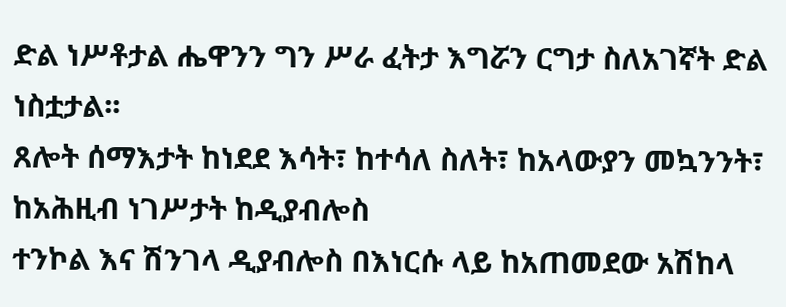ድል ነሥቶታል ሔዋንን ግን ሥራ ፈትታ እግሯን ርግታ ስለአገኛት ድል ነስቷታል፡፡
ጸሎት ሰማእታት ከነደደ እሳት፣ ከተሳለ ስለት፣ ከአላውያን መኳንንት፣ ከአሕዚብ ነገሥታት ከዲያብሎስ
ተንኮል እና ሽንገላ ዲያብሎስ በእነርሱ ላይ ከአጠመደው አሽከላ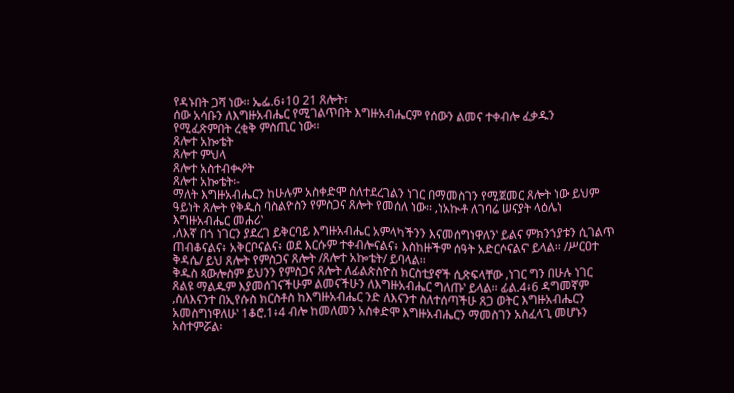የዳኑበት ጋሻ ነው፡፡ ኤፌ.6፥10 21 ጸሎት፣
ሰው አሳቡን ለእግዙአብሔር የሚገልጥበት እግዙአብሔርም የሰውን ልመና ተቀብሎ ፈቃዱን
የሚፈጽምበት ረቂቅ ምስጢር ነው፡፡
ጸሎተ አኰቴት
ጸሎተ ምህላ
ጸሎተ አስተብቊዖት
ጸሎተ አኰቴት፡-
ማለት እግዙአብሔርን ከሁሉም አስቀድሞ ስለተደረገልን ነገር በማመስገን የሚጀመር ጸሎት ነው ይህም
ዓይነት ጸሎት የቅዱስ ባስልዮስን የምስጋና ጸሎት የመሰለ ነው፡፡ ‚ነአኲቶ ለገባሬ ሠናያት ላዕሌነ
እግዙአብሔር መሐሪ‛
‚ለእኛ በጎ ነገርን ያደረገ ይቅርባይ እግዙአብሔር አምላካችንን እናመሰግነዋለን‛ ይልና ምክንኀያቱን ሲገልጥ
ጠብቆናልና፥ አቅርቦናልና፥ ወደ እርሱም ተቀብሎናልና፥ እስከዙችም ሰዓት አድርሶናልና‛ ይላል፡፡ /ሥርዐተ
ቅዳሴ/ ይህ ጸሎት የምስጋና ጸሎት /ጸሎተ አኰቴት/ ይባላል፡፡
ቅዱስ ጳውሎስም ይህንን የምስጋና ጸሎት ለፊልጵስዮስ ክርስቲያኖች ሲጽፍላቸው ‚ነገር ግን በሁሉ ነገር
ጸልዩ ማልዱም እያመሰገናችሁም ልመናችሁን ለእግዙአብሔር ግለጡ‛ ይላል፡፡ ፊል.4፥6 ዳግመኛም
‚ስለእናንተ በኢየሱስ ክርስቶስ ከእግዙአብሔር ንድ ለእናንተ ስለተሰጣችሁ ጸጋ ወትር እግዙአብሔርን
አመስግነዋለሁ‛ 1ቆሮ.1፥4 ብሎ ከመለመን አስቀድሞ እግዙአብሔርን ማመስገን አስፈላጊ መሆኑን
አስተምሯል፡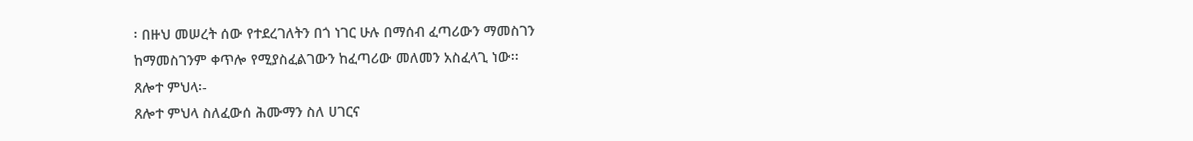፡ በዙህ መሠረት ሰው የተደረገለትን በጎ ነገር ሁሉ በማሰብ ፈጣሪውን ማመስገን
ከማመስገንም ቀጥሎ የሚያስፈልገውን ከፈጣሪው መለመን አስፈላጊ ነው፡፡
ጸሎተ ምህላ፡-
ጸሎተ ምህላ ስለፈውሰ ሕሙማን ስለ ሀገርና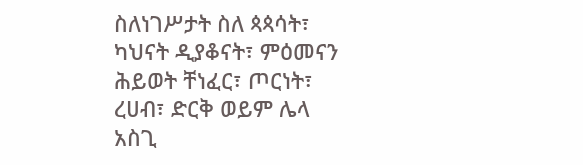ስለነገሥታት ስለ ጳጳሳት፣ ካህናት ዲያቆናት፣ ምዕመናን
ሕይወት ቸነፈር፣ ጦርነት፣ ረሀብ፣ ድርቅ ወይም ሌላ አስጊ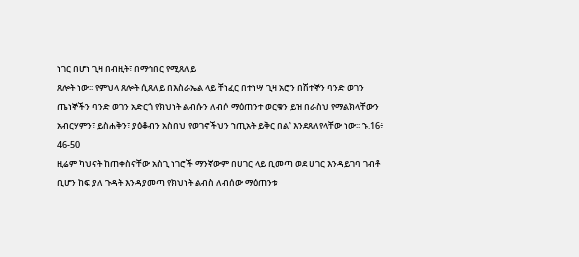ነገር በሆነ ጊዛ በብዚት፣ በማኅበር የሚጸለይ
ጸሎት ነው፡፡ የምህላ ጸሎት ሲጸለይ በእስራኤል ላይ ቸነፈር በተነሣ ጊዛ አሮን በሽተኞን ባንድ ወገን
ጤነኞችን ባንድ ወገን አድርጎ የክህነት ልብሱን ለብሶ ማዕጠንተ ወርቁን ይዝ በራስህ የማልክላቸውን
አብርሃምን፣ ይስሐቅን፣ ያዕቆብን አስበህ የወገኖችህን ኀጢአት ይቅር በል‛ እንደጸለየላቸው ነው፡፡ ኁ.16፥
46-50
ዚሬም ካህናት ከጠቀስናቸው አስጊ ነገሮች ማንኛውም በሀገር ላይ ቢመጣ ወደ ሀገር እንዳይገባ ገብቶ
ቢሆን ከፍ ያለ ጉዳት እንዳያመጣ የክህነት ልብስ ለብሰው ማዕጠንቱ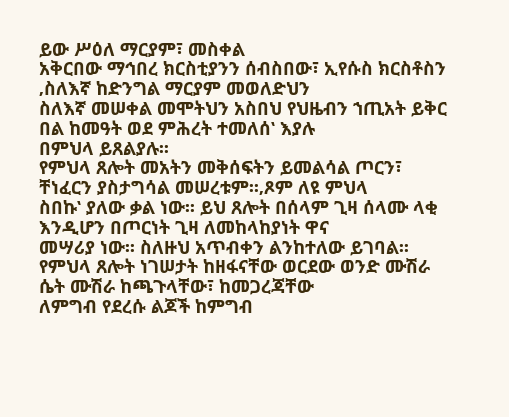ይው ሥዕለ ማርያም፣ መስቀል
አቅርበው ማኅበረ ክርስቲያንን ሰብስበው፣ ኢየሱስ ክርስቶስን ‚ስለእኛ ከድንግል ማርያም መወለድህን
ስለእኛ መሠቀል መሞትህን አስበህ የህዜብን ኀጢአት ይቅር በል ከመዓት ወደ ምሕረት ተመለሰ‛ እያሉ
በምህላ ይጸልያሉ፡፡
የምህላ ጸሎት መአትን መቅሰፍትን ይመልሳል ጦርን፣ ቸነፈርን ያስታግሳል መሠረቱም፡፡‚ጾም ለዩ ምህላ
ስበኩ‛ ያለው ቃል ነው፡፡ ይህ ጸሎት በሰላም ጊዛ ሰላሙ ላቂ እንዲሆን በጦርነት ጊዛ ለመከላከያነት ዋና
መሣሪያ ነው፡፡ ስለዙህ አጥብቀን ልንከተለው ይገባል፡፡
የምህላ ጸሎት ነገሠታት ከዘፋናቸው ወርደው ወንድ ሙሽራ ሴት ሙሽራ ከጫጉላቸው፣ ከመጋረጃቸው
ለምግብ የደረሱ ልጆች ከምግብ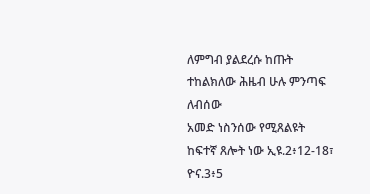ለምግብ ያልደረሱ ከጡት ተከልክለው ሕዜብ ሁሉ ምንጣፍ ለብሰው
አመድ ነስንሰው የሚጸልዩት ከፍተኛ ጸሎት ነው ኢዩ.2፥12-18፣ ዮና.3፥5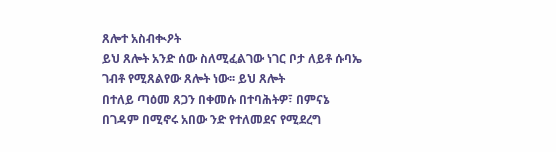ጸሎተ አስብቊዖት
ይህ ጸሎት አንድ ሰው ስለሚፈልገው ነገር ቦታ ለይቶ ሱባኤ ገብቶ የሚጸልየው ጸሎት ነው፡፡ ይህ ጸሎት
በተለይ ጣዕመ ጸጋን በቀመሱ በተባሕትዎ፣ በምናኔ በገዳም በሚኖሩ አበው ንድ የተለመደና የሚደረግ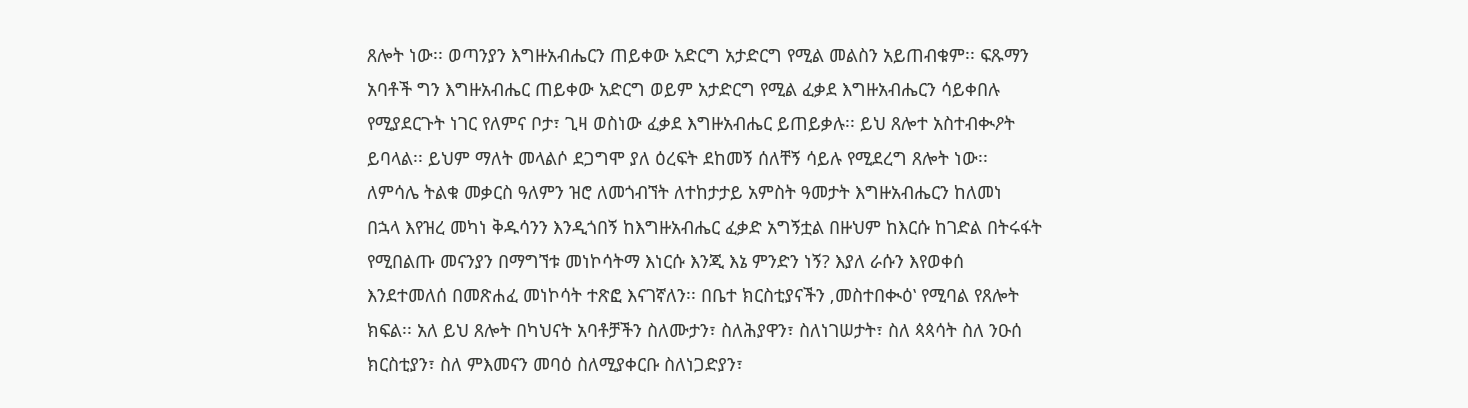ጸሎት ነው፡፡ ወጣንያን እግዙአብሔርን ጠይቀው አድርግ አታድርግ የሚል መልስን አይጠብቁም፡፡ ፍጹማን
አባቶች ግን እግዙአብሔር ጠይቀው አድርግ ወይም አታድርግ የሚል ፈቃደ እግዙአብሔርን ሳይቀበሉ
የሚያደርጉት ነገር የለምና ቦታ፣ ጊዛ ወስነው ፈቃደ እግዙአብሔር ይጠይቃሉ፡፡ ይህ ጸሎተ አስተብቊዖት
ይባላል፡፡ ይህም ማለት መላልሶ ደጋግሞ ያለ ዕረፍት ደከመኝ ሰለቸኝ ሳይሉ የሚደረግ ጸሎት ነው፡፡
ለምሳሌ ትልቁ መቃርስ ዓለምን ዝሮ ለመጎብኘት ለተከታታይ አምስት ዓመታት እግዙአብሔርን ከለመነ
በኋላ እየዝረ መካነ ቅዱሳንን እንዲጎበኝ ከእግዙአብሔር ፈቃድ አግኝቷል በዙህም ከእርሱ ከገድል በትሩፋት
የሚበልጡ መናንያን በማግኘቱ መነኮሳትማ እነርሱ እንጂ እኔ ምንድን ነኝ? እያለ ራሱን እየወቀሰ
እንደተመለሰ በመጽሐፈ መነኮሳት ተጽፎ እናገኛለን፡፡ በቤተ ክርስቲያናችን ‚መስተበቊዕ‛ የሚባል የጸሎት
ክፍል፡፡ አለ ይህ ጸሎት በካህናት አባቶቻችን ስለሙታን፣ ስለሕያዋን፣ ስለነገሠታት፣ ስለ ጳጳሳት ስለ ንዑሰ
ክርስቲያን፣ ስለ ምእመናን መባዕ ስለሚያቀርቡ ስለነጋድያን፣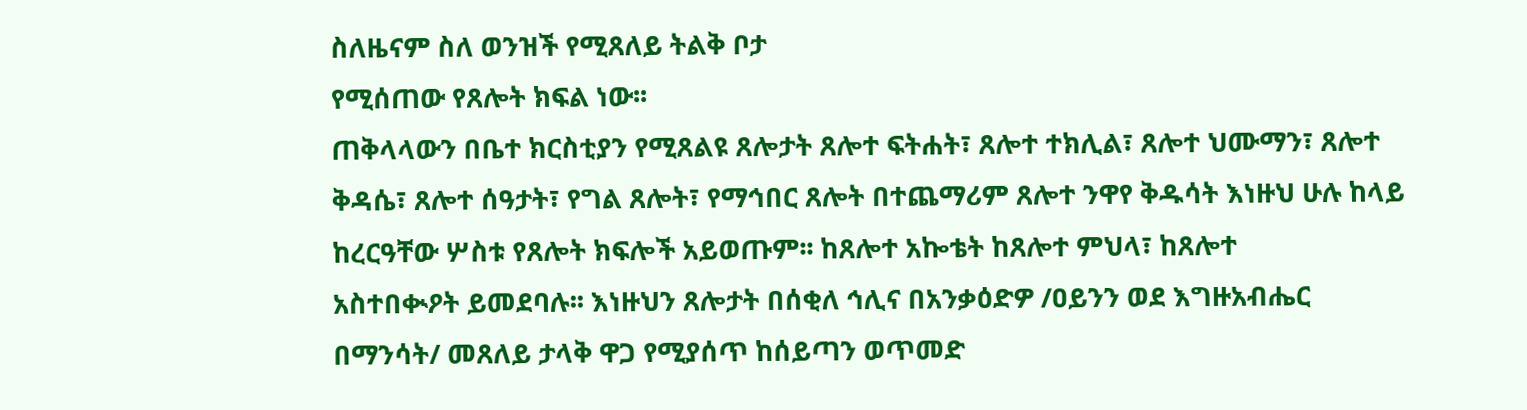ስለዜናም ስለ ወንዝች የሚጸለይ ትልቅ ቦታ
የሚሰጠው የጸሎት ክፍል ነው፡፡
ጠቅላላውን በቤተ ክርስቲያን የሚጸልዩ ጸሎታት ጸሎተ ፍትሐት፣ ጸሎተ ተክሊል፣ ጸሎተ ህሙማን፣ ጸሎተ
ቅዳሴ፣ ጸሎተ ሰዓታት፣ የግል ጸሎት፣ የማኅበር ጸሎት በተጨማሪም ጸሎተ ንዋየ ቅዱሳት እነዙህ ሁሉ ከላይ
ከረርዓቸው ሦስቱ የጸሎት ክፍሎች አይወጡም፡፡ ከጸሎተ አኰቴት ከጸሎተ ምህላ፣ ከጸሎተ
አስተበቊዖት ይመደባሉ፡፡ እነዙህን ጸሎታት በሰቂለ ኅሊና በአንቃዕድዎ /ዐይንን ወደ እግዙአብሔር
በማንሳት/ መጸለይ ታላቅ ዋጋ የሚያሰጥ ከሰይጣን ወጥመድ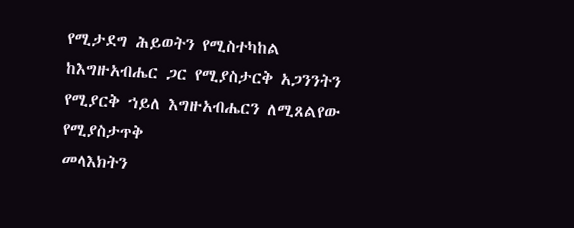የሚታደግ ሕይወትን የሚስተካከል
ከእግዙአብሔር ጋር የሚያስታርቅ አጋንንትን የሚያርቅ ኀይለ እግዙአብሔርን ለሚጸልየው የሚያስታጥቅ
መላእክትን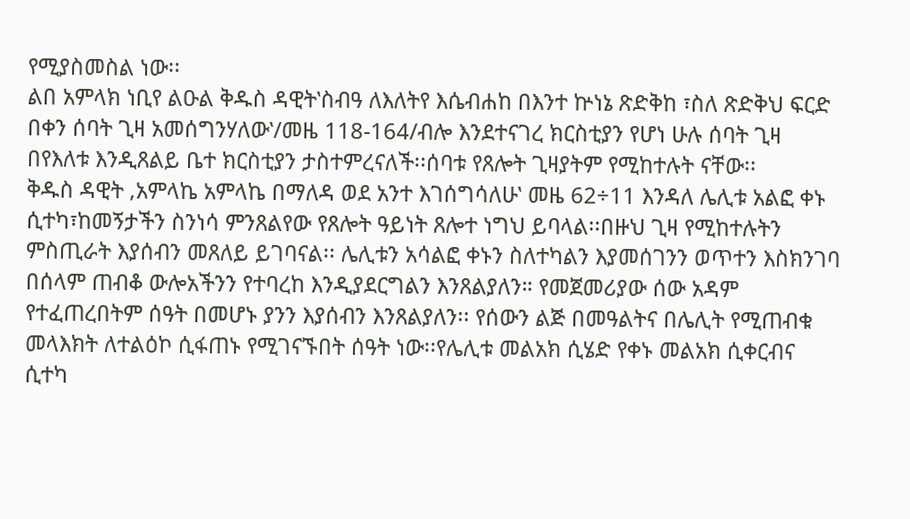የሚያስመስል ነው፡፡
ልበ አምላክ ነቢየ ልዑል ቅዱስ ዳዊት‛ስብዓ ለእለትየ እሴብሐከ በእንተ ኵነኔ ጽድቅከ ፣ስለ ጽድቅህ ፍርድ
በቀን ሰባት ጊዛ አመሰግንሃለው‛/መዜ 118-164/ብሎ እንደተናገረ ክርስቲያን የሆነ ሁሉ ሰባት ጊዛ
በየእለቱ እንዲጸልይ ቤተ ክርስቲያን ታስተምረናለች፡፡ሰባቱ የጸሎት ጊዛያትም የሚከተሉት ናቸው፡፡
ቅዱስ ዳዊት ‚አምላኬ አምላኬ በማለዳ ወደ አንተ እገሰግሳለሁ‛ መዜ 62÷11 እንዳለ ሌሊቱ አልፎ ቀኑ
ሲተካ፣ከመኝታችን ስንነሳ ምንጸልየው የጸሎት ዓይነት ጸሎተ ነግህ ይባላል፡፡በዙህ ጊዛ የሚከተሉትን
ምስጢራት እያሰብን መጸለይ ይገባናል፡፡ ሌሊቱን አሳልፎ ቀኑን ስለተካልን እያመሰገንን ወጥተን እስክንገባ
በሰላም ጠብቆ ውሎአችንን የተባረከ እንዲያደርግልን እንጸልያለን። የመጀመሪያው ሰው አዳም
የተፈጠረበትም ሰዓት በመሆኑ ያንን እያሰብን እንጸልያለን፡፡ የሰውን ልጅ በመዓልትና በሌሊት የሚጠብቁ
መላእክት ለተልዕኮ ሲፋጠኑ የሚገናኙበት ሰዓት ነው፡፡የሌሊቱ መልአክ ሲሄድ የቀኑ መልአክ ሲቀርብና
ሲተካ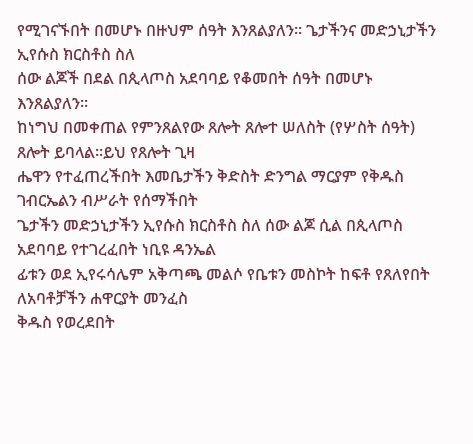የሚገናኙበት በመሆኑ በዙህም ሰዓት እንጸልያለን፡፡ ጌታችንና መድኃኒታችን ኢየሱስ ክርስቶስ ስለ
ሰው ልጆች በደል በጲላጦስ አደባባይ የቆመበት ሰዓት በመሆኑ እንጸልያለን።
ከነግህ በመቀጠል የምንጸልየው ጸሎት ጸሎተ ሠለስት (የሦስት ሰዓት) ጸሎት ይባላል፡፡ይህ የጸሎት ጊዛ
ሔዋን የተፈጠረችበት እመቤታችን ቅድስት ድንግል ማርያም የቅዱስ ገብርኤልን ብሥራት የሰማችበት
ጌታችን መድኃኒታችን ኢየሱስ ክርስቶስ ስለ ሰው ልጆ ሲል በጲላጦስ አደባባይ የተገረፈበት ነቢዩ ዳንኤል
ፊቱን ወደ ኢየሩሳሌም አቅጣጫ መልሶ የቤቱን መስኮት ከፍቶ የጸለየበት ለአባቶቻችን ሐዋርያት መንፈስ
ቅዱስ የወረደበት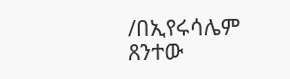/በኢየሩሳሌም ጸንተው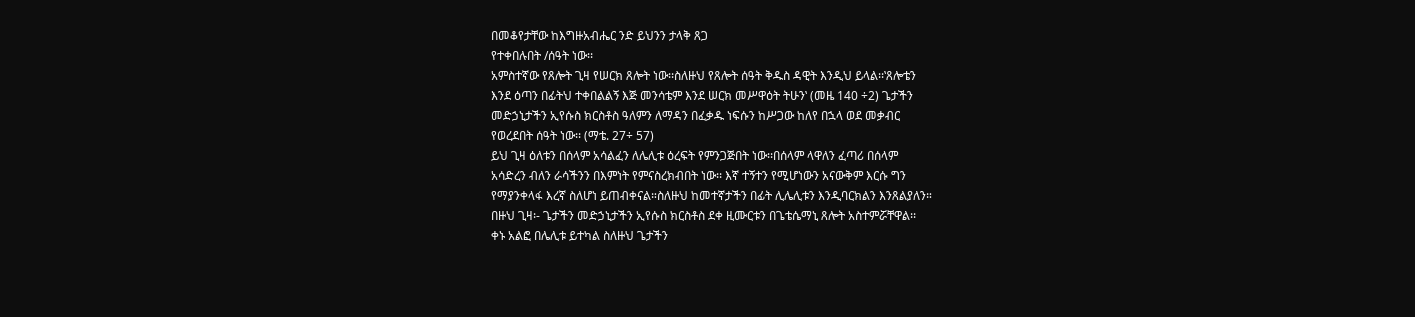በመቆየታቸው ከእግዙአብሔር ንድ ይህንን ታላቅ ጸጋ
የተቀበሉበት /ሰዓት ነው፡፡
አምስተኛው የጸሎት ጊዛ የሠርክ ጸሎት ነው፡፡ስለዙህ የጸሎት ሰዓት ቅዱስ ዳዊት እንዲህ ይላል፡፡‛ጸሎቴን
እንደ ዕጣን በፊትህ ተቀበልልኝ እጅ መንሳቴም እንደ ሠርክ መሥዋዕት ትሁን‛ (መዜ 140 ÷2) ጌታችን
መድኃኒታችን ኢየሱስ ክርስቶስ ዓለምን ለማዳን በፈቃዱ ነፍሱን ከሥጋው ከለየ በኋላ ወደ መቃብር
የወረደበት ሰዓት ነው፡፡ (ማቴ. 27÷ 57)
ይህ ጊዛ ዕለቱን በሰላም አሳልፈን ለሌሊቱ ዕረፍት የምንጋጅበት ነው፡፡በሰላም ላዋለን ፈጣሪ በሰላም
አሳድረን ብለን ራሳችንን በእምነት የምናስረክብበት ነው፡፡ እኛ ተኝተን የሚሆነውን አናውቅም እርሱ ግን
የማያንቀላፋ እረኛ ስለሆነ ይጠብቀናል።ስለዙህ ከመተኛታችን በፊት ሊሌሊቱን እንዲባርክልን እንጸልያለን።
በዙህ ጊዛ፡- ጌታችን መድኃኒታችን ኢየሱስ ክርስቶስ ደቀ ዚሙርቱን በጌቴሴማኒ ጸሎት አስተምሯቸዋል፡፡
ቀኑ አልፎ በሌሊቱ ይተካል ስለዙህ ጌታችን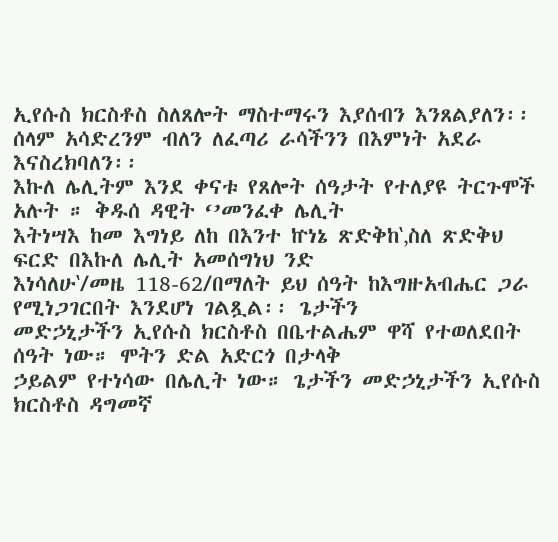ኢየሱስ ክርስቶስ ስለጸሎት ማስተማሩን እያሰብን እንጸልያለን፡፡
ሰላም አሳድረንም ብለን ለፈጣሪ ራሳችንን በእምነት አደራ እናስረክባለን፡፡
እኩለ ሌሊትም እንደ ቀናቱ የጸሎት ሰዓታት የተለያዩ ትርጉሞች አሉት ። ቅዱሰ ዳዊት ‘’መንፈቀ ሌሊት
እትነሣእ ከመ እግነይ ለከ በእንተ ኵነኔ ጽድቅከ‛‚ስለ ጽድቅህ ፍርድ በእኩለ ሌሊት አመሰግነህ ንድ
እነሳለሁ‛/መዜ 118-62/በማለት ይህ ሰዓት ከእግዙአብሔር ጋራ የሚነጋገርበት እንደሆነ ገልጿል፡፡ ጌታችን
መድኃኒታችን ኢየሱስ ክርስቶስ በቤተልሔም ዋሻ የተወለደበት ሰዓት ነው። ሞትን ድል አድርጎ በታላቅ
ኃይልም የተነሳው በሌሊት ነው። ጌታችን መድኃኒታችን ኢየሱስ ክርስቶስ ዳግመኛ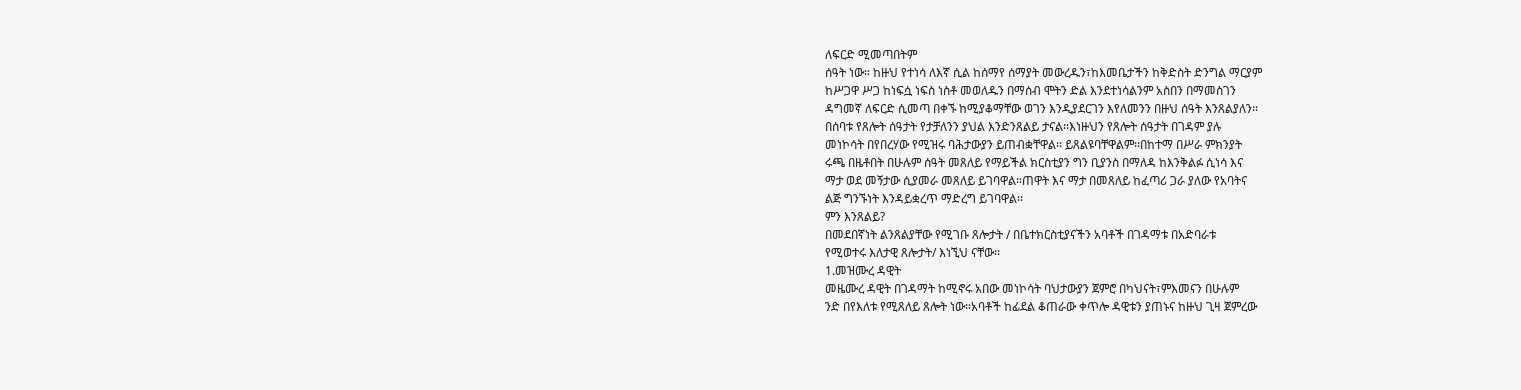ለፍርድ ሚመጣበትም
ሰዓት ነው። ከዙህ የተነሳ ለእኛ ሲል ከሰማየ ሰማያት መውረዱን፣ከእመቤታችን ከቅድስት ድንግል ማርያም
ከሥጋዋ ሥጋ ከነፍሷ ነፍስ ነስቶ መወለዱን በማሰብ ሞትን ድል እንደተነሳልንም አስበን በማመስገን
ዳግመኛ ለፍርድ ሲመጣ በቀኙ ከሚያቆማቸው ወገን እንዲያደርገን እየለመንን በዙህ ሰዓት እንጸልያለን፡፡
በሰባቱ የጸሎት ሰዓታት የታቻለንን ያህል እንድንጸልይ ታናል፡፡እነዙህን የጸሎት ሰዓታት በገዳም ያሉ
መነኮሳት በየበረሃው የሚዝሩ ባሕታውያን ይጠብቋቸዋል፡፡ ይጸልዩባቸዋልም፡፡በከተማ በሥራ ምክንያት
ሩጫ በዜቶበት በሁሉም ሰዓት መጸለይ የማይችል ክርስቲያን ግን ቢያንስ በማለዳ ከእንቅልፉ ሲነሳ እና
ማታ ወደ መኝታው ሲያመራ መጸለይ ይገባዋል።ጠዋት እና ማታ በመጸለይ ከፈጣሪ ጋራ ያለው የአባትና
ልጅ ግንኙነት እንዳይቋረጥ ማድረግ ይገባዋል፡፡
ምን እንጸልይ?
በመደበኛነት ልንጸልያቸው የሚገቡ ጸሎታት / በቤተክርስቲያናችን አባቶች በገዳማቱ በአድባራቱ
የሚወተሩ እለታዊ ጸሎታት/ እነኚህ ናቸው፡፡
1.መዝሙረ ዳዊት
መዜሙረ ዳዊት በገዳማት ከሚኖሩ አበው መነኮሳት ባህታውያን ጀምሮ በካህናት፣ምእመናን በሁሉም
ንድ በየእለቱ የሚጸለይ ጸሎት ነው።አባቶች ከፊደል ቆጠራው ቀጥሎ ዳዊቱን ያጠኑና ከዙህ ጊዛ ጀምረው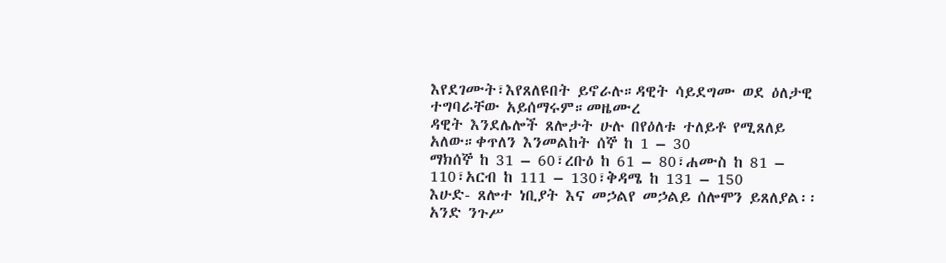እየደገሙት፣እየጸለዩበት ይኖራሉ።ዳዊት ሳይደግሙ ወደ ዕለታዊ ተግባራቸው አይሰማሩም።መዜሙረ
ዳዊት እንደሌሎች ጸሎታት ሁሉ በየዕለቱ ተለይቶ የሚጸለይ አለው።ቀጥለን እንመልከት ሰኞ ከ 1 – 30
ማክሰኞ ከ 31 – 60፣ረቡዕ ከ 61 – 80፣ሐሙስ ከ 81 – 110፣አርብ ከ 111 – 130፣ቅዳሜ ከ 131 – 150
እሁድ- ጸሎተ ነቢያት እና መኃልየ መኃልይ ሰሎሞን ይጸለያል፡፡
አንድ ንጉሥ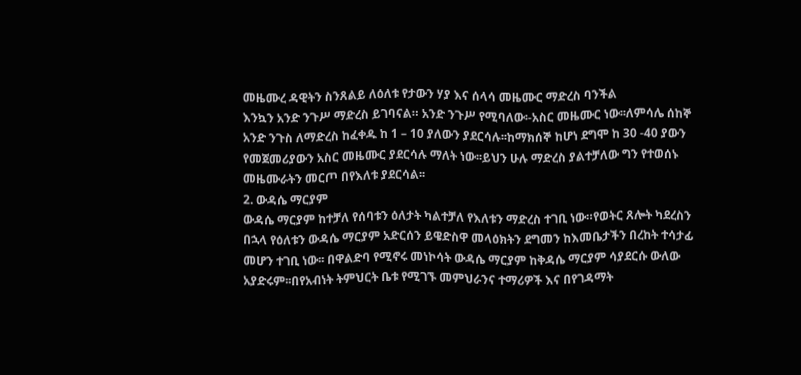መዜሙረ ዳዊትን ስንጸልይ ለዕለቱ የታውን ሃያ እና ሰላሳ መዜሙር ማድረስ ባንችል
እንኳን አንድ ንጉሥ ማድረስ ይገባናል። አንድ ንጉሥ የሚባለው፡-አስር መዜሙር ነው፡፡ለምሳሌ ሰከኞ
አንድ ንጉስ ለማድረስ ከፈቀዱ ከ 1 – 10 ያለውን ያደርሳሉ፡፡ከማክሰኞ ከሆነ ደግሞ ከ 30 -40 ያውን
የመጀመሪያውን አስር መዜሙር ያደርሳሉ ማለት ነው፡፡ይህን ሁሉ ማድረስ ያልተቻለው ግን የተወሰኑ
መዜሙራትን መርጦ በየእለቱ ያደርሳል፡፡
2. ውዳሴ ማርያም
ውዳሴ ማርያም ከተቻለ የሰባቱን ዕለታት ካልተቻለ የእለቱን ማድረስ ተገቢ ነው።የወትር ጸሎት ካደረስን
በኋላ የዕለቱን ውዳሴ ማርያም አድርሰን ይዌድስዋ መላዕክትን ደግመን ከእመቤታችን በረከት ተሳታፊ
መሆን ተገቢ ነው፡፡ በዋልድባ የሚኖሩ መነኮሳት ውዳሴ ማርያም ከቅዳሴ ማርያም ሳያደርሱ ውለው
አያድሩም፡፡በየአብነት ትምህርት ቤቱ የሚገኙ መምህራንና ተማሪዎች እና በየገዳማት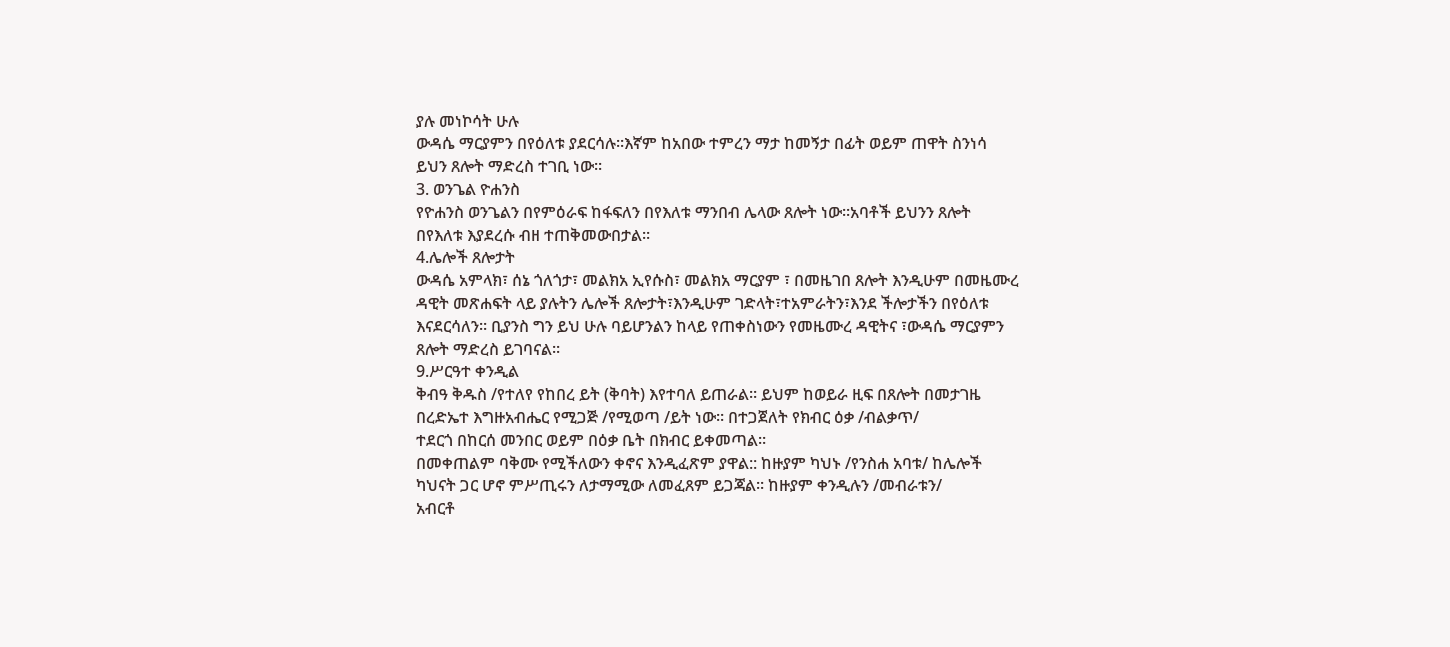ያሉ መነኮሳት ሁሉ
ውዳሴ ማርያምን በየዕለቱ ያደርሳሉ፡፡እኛም ከአበው ተምረን ማታ ከመኝታ በፊት ወይም ጠዋት ስንነሳ
ይህን ጸሎት ማድረስ ተገቢ ነው፡፡
3. ወንጌል ዮሐንስ
የዮሐንስ ወንጌልን በየምዕራፍ ከፋፍለን በየእለቱ ማንበብ ሌላው ጸሎት ነው፡፡አባቶች ይህንን ጸሎት
በየእለቱ እያደረሱ ብዘ ተጠቅመውበታል።
4.ሌሎች ጸሎታት
ውዳሴ አምላክ፣ ሰኔ ጎለጎታ፣ መልክአ ኢየሱስ፣ መልክአ ማርያም ፣ በመዜገበ ጸሎት እንዲሁም በመዜሙረ
ዳዊት መጽሐፍት ላይ ያሉትን ሌሎች ጸሎታት፣እንዲሁም ገድላት፣ተአምራትን፣እንደ ችሎታችን በየዕለቱ
እናደርሳለን፡፡ ቢያንስ ግን ይህ ሁሉ ባይሆንልን ከላይ የጠቀስነውን የመዜሙረ ዳዊትና ፣ውዳሴ ማርያምን
ጸሎት ማድረስ ይገባናል፡፡
9.ሥርዓተ ቀንዲል
ቅብዓ ቅዱስ /የተለየ የከበረ ይት (ቅባት) እየተባለ ይጠራል። ይህም ከወይራ ዚፍ በጸሎት በመታገዜ
በረድኤተ እግዙአብሔር የሚጋጅ /የሚወጣ /ይት ነው። በተጋጀለት የክብር ዕቃ /ብልቃጥ/
ተደርጎ በከርሰ መንበር ወይም በዕቃ ቤት በክብር ይቀመጣል።
በመቀጠልም ባቅሙ የሚችለውን ቀኖና እንዲፈጽም ያዋል:: ከዙያም ካህኑ /የንስሐ አባቱ/ ከሌሎች
ካህናት ጋር ሆኖ ምሥጢሩን ለታማሚው ለመፈጸም ይጋጃል፡፡ ከዙያም ቀንዲሉን /መብራቱን/
አብርቶ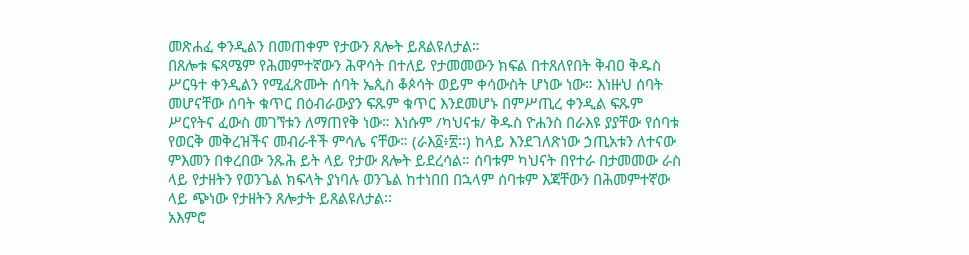መጽሐፈ ቀንዲልን በመጠቀም የታውን ጸሎት ይጸልዩለታል።
በጸሎቱ ፍጻሜም የሕመምተኛውን ሕዋሳት በተለይ የታመመውን ክፍል በተጸለየበት ቅብዐ ቅዱስ
ሥርዓተ ቀንዲልን የሚፈጽሙት ሰባት ኤጲስ ቆጶሳት ወይም ቀሳውስት ሆነው ነው። እነዙህ ሰባት
መሆናቸው ሰባት ቁጥር በዕብራውያን ፍጹም ቁጥር እንደመሆኑ በምሥጢረ ቀንዲል ፍጹም
ሥርየትና ፈውስ መገኘቱን ለማጠየቅ ነው። እነሱም /ካህናቱ/ ቅዱስ ዮሐንስ በራእዩ ያያቸው የሰባቱ
የወርቅ መቅረዝችና መብራቶች ምሳሌ ናቸው። (ራእ፩፥፳፡፡) ከላይ እንደገለጽነው ኃጢአቱን ለተናው
ምእመን በቀረበው ንጹሕ ይት ላይ የታው ጸሎት ይደረሳል። ሰባቱም ካህናት በየተራ በታመመው ራስ
ላይ የታዘትን የወንጌል ክፍላት ያነባሉ ወንጌል ከተነበበ በኋላም ሰባቱም እጃቸውን በሕመምተኛው
ላይ ጭነው የታዘትን ጸሎታት ይጸልዩለታል፡፡
አእምሮ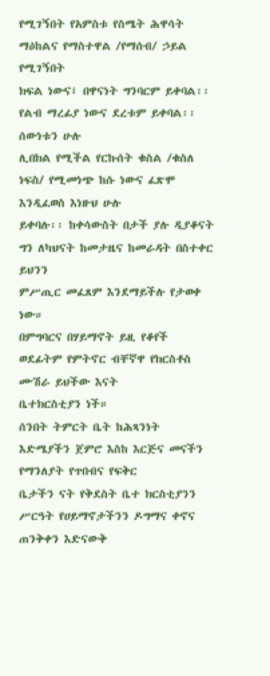የሚገኝበት የአምስቱ የስሜት ሕዋሳት ማዕከልና የማስተዋል /የማሰብ/ ኃይል የሚገኝበት
ክፍል ነውና፤ በዋናነት ግንባርም ይቀባል፡፡ የልብ ማረፊያ ነውና ደረቱም ይቀባል፡፡ ሰውነቱን ሁሉ
ሊበክል የሚችል የርኩሰት ቁስል /ቁስለ ነፍስ/ የሚመነጭ ከሱ ነውና ፈጽሞ እንዲፈወስ እነዙህ ሁሉ
ይቀባሉ፡፡ ከቀሳውስት በታች ያሉ ዲያቆናት ግን ለካህናት ከመታዜና ከመራዳት በስተቀር ይህንን
ምሥጢር መፈጸም እንደማይችሉ የታወቀ ነው።
በምግባርና በሃይማኖት ይዚ የቆየች ወደፊትም የምትኖር ብቸኛዋ የክርስቶስ ሙሽራ ይህችው እናት
ቤተክርስቲያን ነች።
ሰንበት ትምርት ቤት ከሕጻንነት እድሜያችን ጀምሮ እስከ እርጅና መናችን የማንለያት የጥበብና የፍቅር
ቤታችን ናት የቅደስት ቤተ ክርስቲያንን ሥርዓት የሀይማኖታችንን ዶግማና ቀኖና ጠንቅቀን እድናውቅ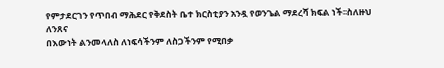የምታደርገን የጥበብ ማሕደር የቅደስት ቤተ ክርስቲያን አንዷ የወንጌል ማደረሻ ክፍል ነች፡፡ስለዙህ ለንጸና
በእውነት ልንመላለስ ለነፍሳችንም ለስጋችንም የሚበቃ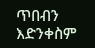ጥበብን እድንቀስም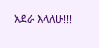አደራ እላለሁ!!!